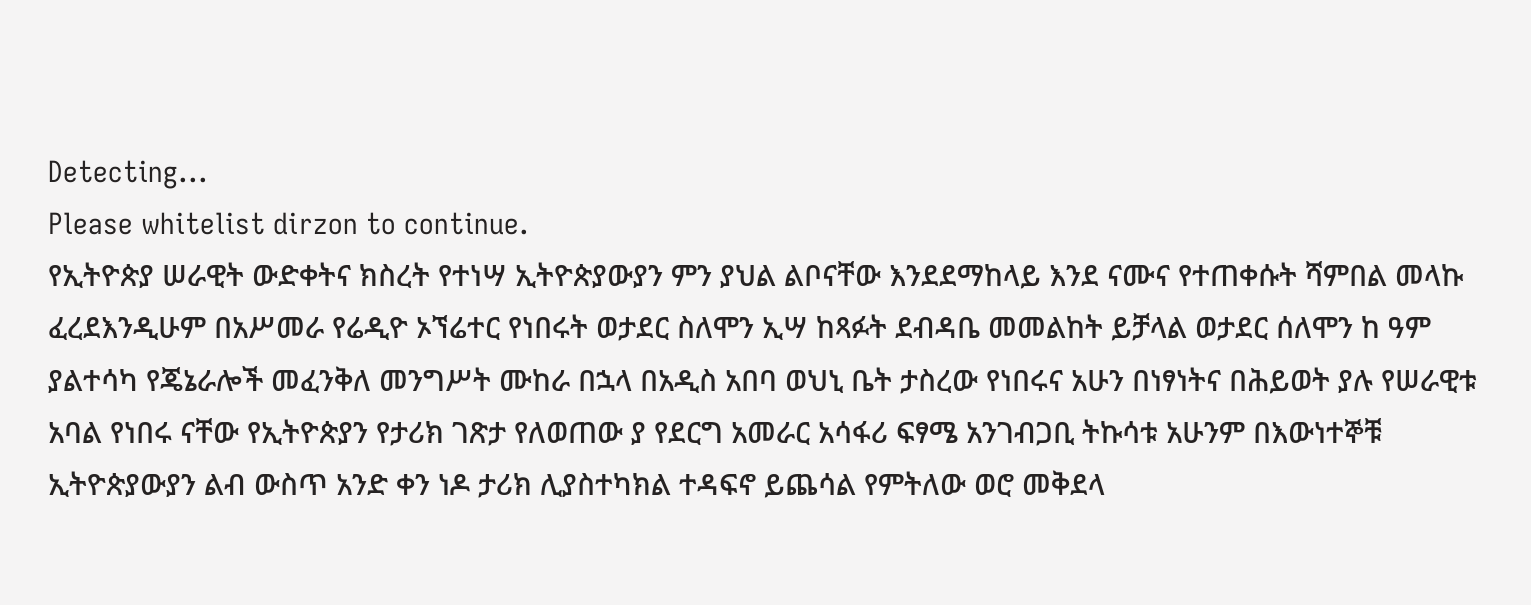Detecting...
Please whitelist dirzon to continue.
የኢትዮጵያ ሠራዊት ውድቀትና ክስረት የተነሣ ኢትዮጵያውያን ምን ያህል ልቦናቸው እንደደማከላይ እንደ ናሙና የተጠቀሱት ሻምበል መላኩ ፈረደእንዲሁም በአሥመራ የሬዲዮ ኦኘሬተር የነበሩት ወታደር ስለሞን ኢሣ ከጻፉት ደብዳቤ መመልከት ይቻላል ወታደር ሰለሞን ከ ዓም ያልተሳካ የጄኔራሎች መፈንቅለ መንግሥት ሙከራ በኋላ በአዲስ አበባ ወህኒ ቤት ታስረው የነበሩና አሁን በነፃነትና በሕይወት ያሉ የሠራዊቱ አባል የነበሩ ናቸው የኢትዮጵያን የታሪክ ገጽታ የለወጠው ያ የደርግ አመራር አሳፋሪ ፍፃሜ አንገብጋቢ ትኩሳቱ አሁንም በእውነተኞቹ ኢትዮጵያውያን ልብ ውስጥ አንድ ቀን ነዶ ታሪክ ሊያስተካክል ተዳፍኖ ይጨሳል የምትለው ወሮ መቅደላ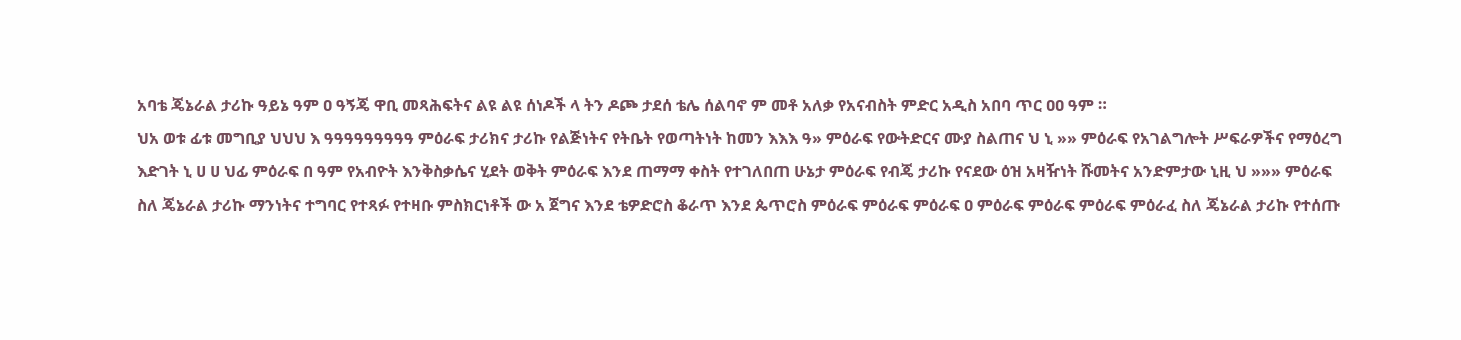አባቴ ጄኔራል ታሪኩ ዓይኔ ዓም ዐ ዓኝጄ ዋቢ መጻሕፍትና ልዩ ልዩ ሰነዶች ላ ትን ዶጮ ታደሰ ቴሌ ሰልባኖ ም መቶ አለቃ የአናብስት ምድር አዲስ አበባ ጥር ዐዐ ዓም ።
ህአ ወቱ ፊቱ መግቢያ ህህህ እ ዓዓዓዓዓዓዓዓዓ ምዕራፍ ታሪክና ታሪኩ የልጅነትና የትቤት የወጣትነት ከመን እእእ ዓ» ምዕራፍ የውትድርና ሙያ ስልጠና ህ ኒ »» ምዕራፍ የአገልግሎት ሥፍራዎችና የማዕረግ እድገት ኒ ሀ ሀ ህፊ ምዕራፍ በ ዓም የአብዮት እንቅስቃሴና ሂደት ወቅት ምዕራፍ እንደ ጠማማ ቀስት የተገለበጠ ሁኔታ ምዕራፍ የብጄ ታሪኩ የናደው ዕዝ አዛዥነት ሹመትና አንድምታው ኒዚ ህ »»» ምዕራፍ ስለ ጄኔራል ታሪኩ ማንነትና ተግባር የተጻፉ የተዛቡ ምስክርነቶች ው አ ጀግና እንደ ቴዎድሮስ ቆራጥ እንደ ጴጥሮስ ምዕራፍ ምዕራፍ ምዕራፍ ዐ ምዕራፍ ምዕራፍ ምዕራፍ ምዕራፈ ስለ ጄኔራል ታሪኩ የተሰጡ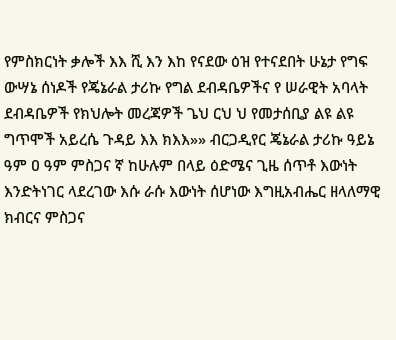የምስክርነት ቃሎች እእ ሺ እን እከ የናደው ዕዝ የተናደበት ሁኔታ የግፍ ውሣኔ ሰነዶች የጄኔራል ታሪኩ የግል ደብዳቤዎችና የ ሠራዊት አባላት ደብዳቤዎች የክህሎት መረጃዎች ጌህ ርህ ህ የመታሰቢያ ልዩ ልዩ ግጥሞች አይረሴ ጉዳይ እእ ክእእ»» ብርጋዲየር ጄኔራል ታሪኩ ዓይኔ ዓም ዐ ዓም ምስጋና ኛ ከሁሉም በላይ ዕድሜና ጊዜ ሰጥቶ እውነት እንድትነገር ላደረገው እሱ ራሱ እውነት ሰሆነው እግዚአብሔር ዘላለማዊ ክብርና ምስጋና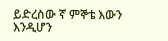ይድረስው ኛ ምኞቴ እውን እንዲሆን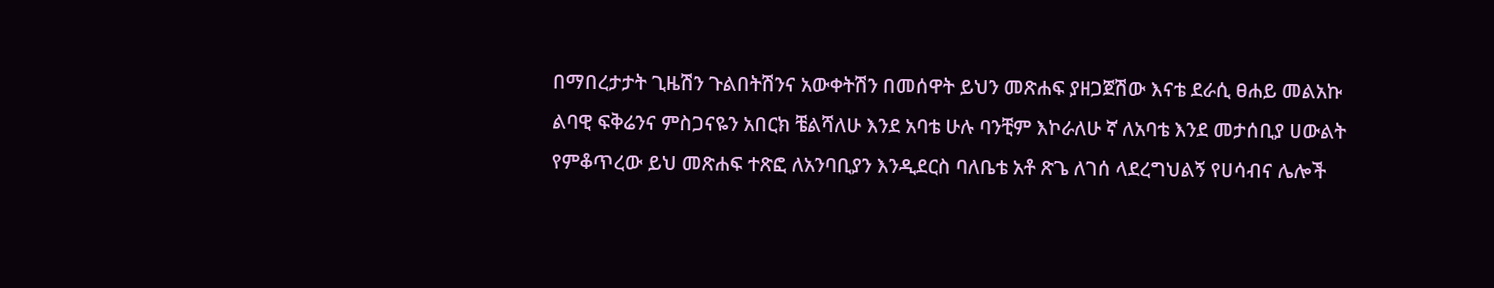በማበረታታት ጊዜሽን ጉልበትሽንና አውቀትሽን በመሰዋት ይህን መጽሐፍ ያዘጋጀሽው እናቴ ደራሲ ፀሐይ መልአኩ ልባዊ ፍቅሬንና ምስጋናዬን አበርክ ቼልሻለሁ እንደ አባቴ ሁሉ ባንቺም እኮራለሁ ኛ ለአባቴ እንደ መታሰቢያ ሀውልት የምቆጥረው ይህ መጽሐፍ ተጽፎ ለአንባቢያን እንዲደርስ ባለቤቴ አቶ ጽጌ ለገሰ ላደረግህልኝ የሀሳብና ሌሎች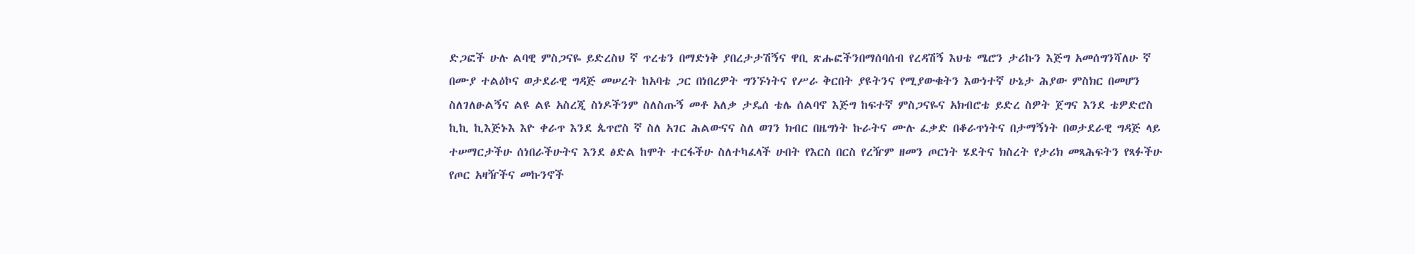ድጋፎች ሁሉ ልባዊ ምስጋናዬ ይድረስህ ኛ ጥረቴን በማድነቅ ያበረታታሽኝና ዋቢ ጽሑፎችንበማሰባሰብ የረዳሽኝ እህቴ ሜሮን ታሪኩን እጅግ አመሰግንሻለሁ ኛ በሙያ ተልዕኮና ወታደራዊ ግዳጅ መሠረት ከአባቴ ጋር በነበረዎት ግንኙነትና የሥራ ቅርበት ያዩትንና የሚያውቁትን እውነተኛ ሁኔታ ሕያው ምስክር በመሆን ስለገለፁልኝና ልዩ ልዩ አስረጂ ስነዶችንም ስለስጡኝ መቶ አለቃ ታዴሰ ቴሌ ሰልባኖ እጅግ ከፍተኛ ምስጋናዬና አክብሮቴ ይድረ ስዎት ጀግና እንደ ቴዎድሮስ ኪኪ ኪእጅኑእ እዮ ቀራጥ እንደ ጴጥሮስ ኛ ስለ አገር ሕልውናና ስለ ወገን ክብር በዜግነት ኩራትና ሙሉ ፈቃድ በቆራጥነትና በታማኝነት በወታደራዊ ግዳጅ ላይ ተሠማርታችሁ ሰነበራችሁትና እንደ ፅድል ከሞት ተርፋችሁ ስለተካፈላች ሁበት የእርስ በርስ የረዥም ዘመን ጦርነት ሄደትና ክስረት የታሪክ መጻሕፍትን የጻፉችሁ የጦር አዛዥችና መኩንኖች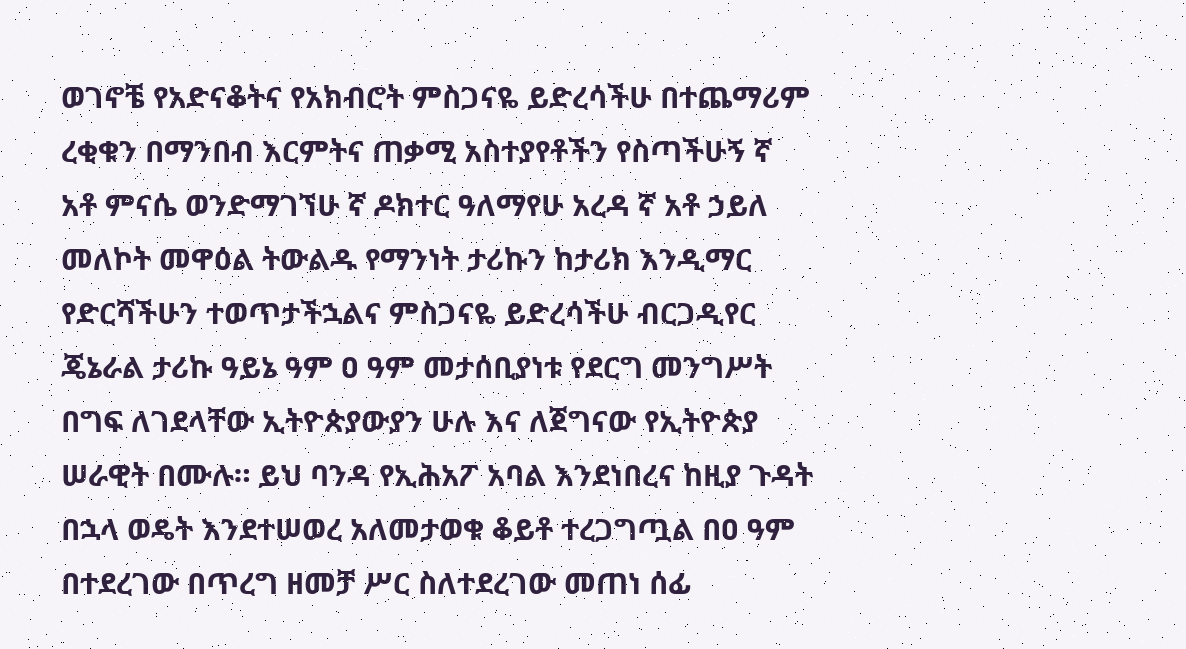ወገኖቼ የአድናቆትና የአክብሮት ምስጋናዬ ይድረሳችሁ በተጨማሪም ረቂቁን በማንበብ እርምትና ጠቃሚ አስተያየቶችን የስጣችሁኝ ኛ አቶ ምናሴ ወንድማገኘሁ ኛ ዶክተር ዓለማየሁ አረዳ ኛ አቶ ኃይለ መለኮት መዋዕል ትውልዱ የማንነት ታሪኩን ከታሪክ እንዲማር የድርሻችሁን ተወጥታችኋልና ምስጋናዬ ይድረሳችሁ ብርጋዲየር ጄኔራል ታሪኩ ዓይኔ ዓም ዐ ዓም መታሰቢያነቱ የደርግ መንግሥት በግፍ ለገደላቸው ኢትዮጵያውያን ሁሉ እና ለጀግናው የኢትዮጵያ ሠራዊት በሙሉ። ይህ ባንዳ የኢሕአፖ አባል እንደነበረና ከዚያ ጉዳት በኋላ ወዴት እንደተሠወረ አለመታወቁ ቆይቶ ተረጋግጧል በዐ ዓም በተደረገው በጥረግ ዘመቻ ሥር ስለተደረገው መጠነ ሰፊ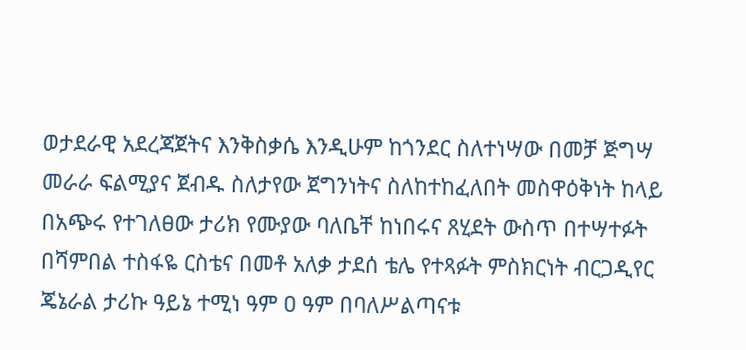ወታደራዊ አደረጃጀትና እንቅስቃሴ እንዲሁም ከጎንደር ስለተነሣው በመቻ ጅግሣ መራራ ፍልሚያና ጀብዱ ስለታየው ጀግንነትና ስለከተከፈለበት መስዋዕቅነት ከላይ በአጭሩ የተገለፀው ታሪክ የሙያው ባለቤቸ ከነበሩና ጸሂደት ውስጥ በተሣተፉት በሻምበል ተስፋዬ ርስቴና በመቶ አለቃ ታደሰ ቴሌ የተጻፉት ምስክርነት ብርጋዲየር ጄኔራል ታሪኩ ዓይኔ ተሚነ ዓም ዐ ዓም በባለሥልጣናቱ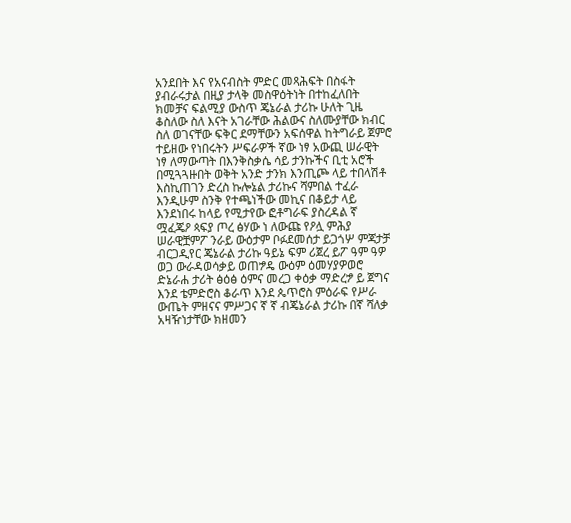አንደበት እና የአናብስት ምድር መጻሕፍት በስፋት ያብራሩታል በዚያ ታላቅ መስዋዕትነት በተከፈለበት ክመቻና ፍልሚያ ውስጥ ጄኔራል ታሪኩ ሁለት ጊዜ ቆስለው ስለ እናት አገራቸው ሕልውና ስለሙያቸው ክብር ስለ ወገናቸው ፍቅር ደማቸውን አፍሰዋል ከትግራይ ጀምሮ ተይዘው የነበሩትን ሥፍራዎች ኛው ነፃ አውጪ ሠራዊት ነፃ ለማውጣት በእንቅስቃሴ ሳይ ታንኩችና ቢቲ አሮች በሚጓጓዙበት ወቅት አንድ ታንክ እንጢጮ ላይ ተበላሽቶ እስኪጠገን ድረስ ኩሎኔል ታሪኩና ሻምበል ተፈራ እንዲሁም ስንቅ የተጫነችው መኪና በቆይታ ላይ እንደነበሩ ከላይ የሚታየው ፎቶግራፍ ያስረዳል ኛ ሟፈጄዖ ጳፍያ ጦረ ፅሃው ነ ለውጩ የዖሏ ምሕያ ሠራዊቿምፖ ንራይ ውዕታም ቦፉደመሰታ ይጋጎሦ ምጃታቻ ብርጋዲየር ጄኔራል ታሪኩ ዓይኔ ፍም ሪጀረ ይፖ ዓም ዓዎ ወጋ ውራዳወሳቃይ ወጠፇዴ ውዕም ዕመሃያዎወሮ ድኔራሐ ታሪት ፅዕፅ ዕምና መረጋ ቀዕቃ ማድረፇ ይ ጀግና እንደ ቴምድሮስ ቆራጥ እንደ ጴጥሮስ ምዕራፍ የሥራ ውጤት ምዘናና ምሥጋና ኛ ኛ ብጄኔራል ታሪኩ በኛ ሻለቃ አዛዥነታቸው ክዘመን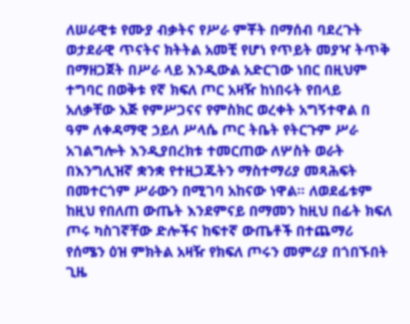ለሠራዊቱ የሙያ ብቃትና የሥራ ምቾት በማሰብ ባደረጉት ወታደራዊ ጥናትና ክትትል አመቺ የሆነ የጥይት መያዣ ትጥቅ በማዘጋጀት በሥራ ላይ እንዲውል አድርገው ነበር በዚህም ተግባር በወቅቱ የኛ ክፍለ ጦር አዛዥ ከነበሩት የበላይ አለቃቸው እጅ የምሥጋናና የምስክር ወረቀት አግኝተዋል በ ዓም ለቀዳማዊ ኃይለ ሥላሴ ጦር ትቤት የትርጉም ሥራ አገልግሎት እንዲያበረክቱ ተመርጠው ለሦስት ወራት በእንግሊዝኛ ቋንቋ የተዚጋጁትን ማስተማሪያ መጻሕፍት በመተርጎም ሥራውን በሚገባ አከናው ነዋል። ለወደፊቱም ከዚህ የበለጠ ውጤት እንደምናይ በማመን ከዚህ በፊት ክፍለ ጦሩ ካስገኛቸው ድሎችና ከፍተኛ ውጤቶች በተጨማሪ የሰሜን ዕዝ ምክትል አዛዥ የክፍለ ጦሩን መምሪያ በጎበኙበት ጊዜ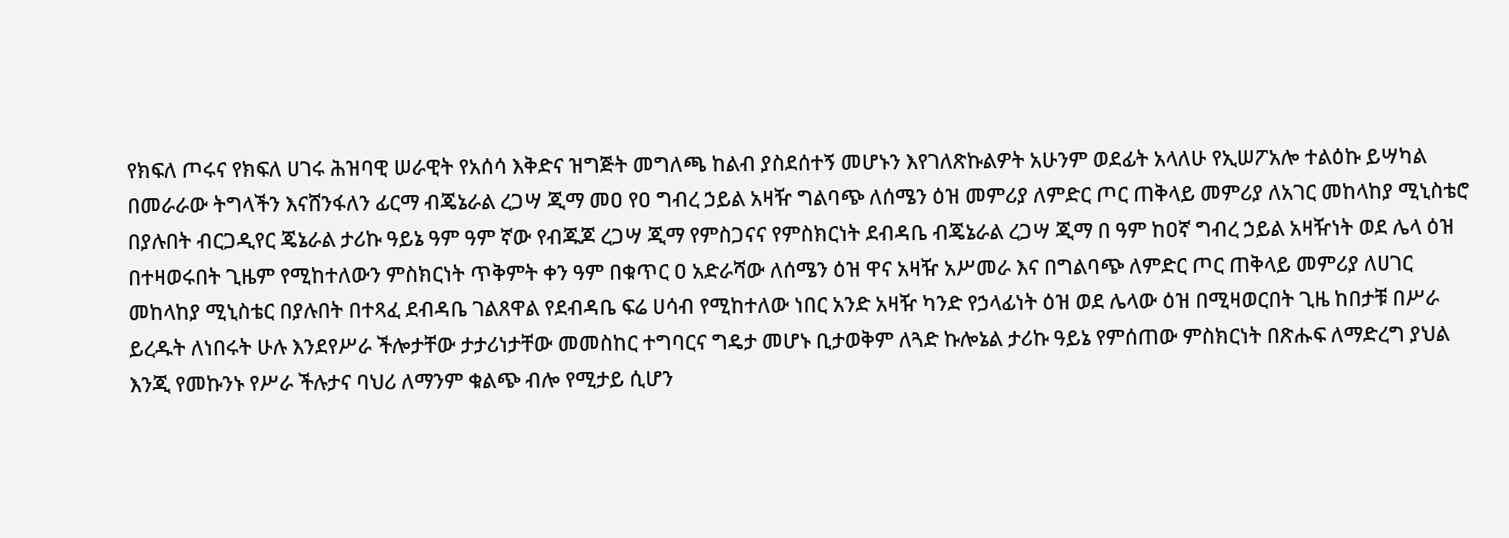የክፍለ ጦሩና የክፍለ ሀገሩ ሕዝባዊ ሠራዊት የአሰሳ እቅድና ዝግጅት መግለጫ ከልብ ያስደሰተኝ መሆኑን እየገለጽኩልዎት አሁንም ወደፊት አላለሁ የኢሠፖአሎ ተልዕኩ ይሣካል በመራራው ትግላችን እናሸንፋለን ፊርማ ብጄኔራል ረጋሣ ጂማ መዐ የዐ ግብረ ኃይል አዛዥ ግልባጭ ለሰሜን ዕዝ መምሪያ ለምድር ጦር ጠቅላይ መምሪያ ለአገር መከላከያ ሚኒስቴሮ በያሉበት ብርጋዲየር ጄኔራል ታሪኩ ዓይኔ ዓም ዓም ኛው የብጁጆ ረጋሣ ጂማ የምስጋናና የምስክርነት ደብዳቤ ብጄኔራል ረጋሣ ጂማ በ ዓም ከዐኛ ግብረ ኃይል አዛዥነት ወደ ሌላ ዕዝ በተዛወሩበት ጊዜም የሚከተለውን ምስክርነት ጥቅምት ቀን ዓም በቁጥር ዐ አድራሻው ለሰሜን ዕዝ ዋና አዛዥ አሥመራ እና በግልባጭ ለምድር ጦር ጠቅላይ መምሪያ ለሀገር መከላከያ ሚኒስቴር በያሉበት በተጻፈ ደብዳቤ ገልጸዋል የደብዳቤ ፍሬ ሀሳብ የሚከተለው ነበር አንድ አዛዥ ካንድ የኃላፊነት ዕዝ ወደ ሌላው ዕዝ በሚዛወርበት ጊዜ ከበታቹ በሥራ ይረዱት ለነበሩት ሁሉ እንደየሥራ ችሎታቸው ታታሪነታቸው መመስከር ተግባርና ግዴታ መሆኑ ቢታወቅም ለጓድ ኩሎኔል ታሪኩ ዓይኔ የምሰጠው ምስክርነት በጽሑፍ ለማድረግ ያህል እንጂ የመኩንኑ የሥራ ችሉታና ባህሪ ለማንም ቁልጭ ብሎ የሚታይ ሲሆን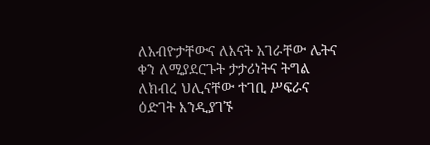ለአብዮታቸውና ለእናት አገራቸው ሌትና ቀን ለሚያደርጉት ታታሪነትና ትግል ለክብረ ህሊናቸው ተገቢ ሥፍራና ዕድገት እንዲያገኙ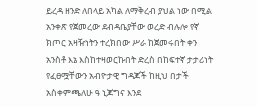ይረዳ ዘንድ ለበላይ አካል ለማቅረብ ያህል ነው በሚል አንቀጽ የጀመረው ደብዳቤያቸው ወረድ ብሉሎ የኛ ክጦር አዛዥነትን ተረክበው ሥራ ከጀመሩበት ቀን አንስቶ እኔ እስከተዛወርኩበት ድረስ በከፍተኛ ታታሪነት የፈፀሟቸውን አብዮታዊ ግዳጆች ከዚህ በታች አስቀምጫለሁ ዓ ኒጆግና እንደ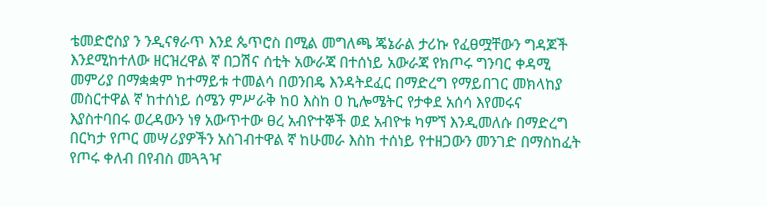ቴመድሮስያ ን ንዲናፃራጥ እንደ ጴጥሮስ በሚል መግለጫ ጄኔራል ታሪኩ የፈፀሟቸውን ግዳጆች እንደሚከተለው ዘርዝረዋል ኛ በጋሽና ሰቲት አውራጃ በተሰነይ አውራጃ የክጦሩ ግንባር ቀዳሚ መምሪያ በማቋቋም ከተማይቱ ተመልሳ በወንበዴ እንዳትደፈር በማድረግ የማይበገር መክላከያ መስርተዋል ኛ ከተሰነይ ሰሜን ምሥራቅ ከዐ እስከ ዐ ኪሎሜትር የታቀደ አሰሳ እየመሩና እያስተባበሩ ወረዳውን ነፃ አውጥተው ፀረ አብዮተኞች ወደ አብዮቱ ካምኘ እንዲመለሱ በማድረግ በርካታ የጦር መሣሪያዎችን አስገብተዋል ኛ ከሁመራ እስከ ተሰነይ የተዘጋውን መንገድ በማስከፈት የጦሩ ቀለብ በየብስ መጓጓዣ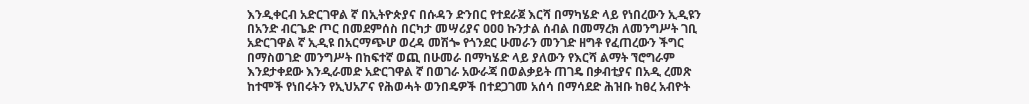እንዲቀርብ አድርገዋል ኛ በኢትዮጵያና በሱዳን ድንበር የተደራጀ እርሻ በማካሄድ ላይ የነበረውን ኢዲዩን በአንድ ብርጌድ ጦር በመደምሰስ በርካታ መሣሪያና ዐዐዐ ኩንታል ሰብል በመማረክ ለመንግሥት ገቢ አድርገዋል ኛ ኢዲዩ በአርማጭሆ ወረዳ መሽጐ የጎንደር ሁመራን መንገድ ዘግቶ የፈጠረውን ችግር በማስወገድ መንግሥት በከፍተኛ ወጪ በሁመራ በማካሄድ ላይ ያለውን የእርሻ ልማት ኘሮግራም እንደታቀደው እንዲራመድ አድርገዋል ኛ በወገራ አውራጃ በወልቃይት ጠገዴ በቃብቲያና በአዲ ረመጽ ከተሞች የነበሩትን የኢህአፖና የሕወሓት ወንበዴዎች በተደጋገመ አሰሳ በማሳደድ ሕዝቡ ከፀረ አብዮት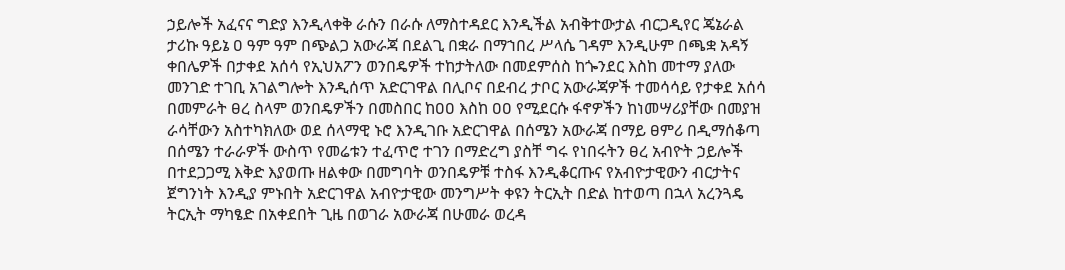ኃይሎች አፈናና ግድያ እንዲላቀቅ ራሱን በራሱ ለማስተዳደር እንዲችል አብቅተውታል ብርጋዲየር ጄኔራል ታሪኩ ዓይኔ ዐ ዓም ዓም በጭልጋ አውራጃ በደልጊ በቋራ በማኀበረ ሥላሴ ገዳም እንዲሁም በጫቋ አዳኝ ቀበሌዎች በታቀደ አሰሳ የኢህአፖን ወንበዴዎች ተከታትለው በመደምሰስ ከጐንደር እስከ መተማ ያለው መንገድ ተገቢ አገልግሎት እንዲሰጥ አድርገዋል በሊቦና በደብረ ታቦር አውራጃዎች ተመሳሳይ የታቀደ አሰሳ በመምራት ፀረ ስላም ወንበዴዎችን በመስበር ከዐዐ እስከ ዐዐ የሚደርሱ ፋኖዎችን ከነመሣሪያቸው በመያዝ ራሳቸውን አስተካክለው ወደ ሰላማዊ ኑሮ እንዲገቡ አድርገዋል በሰሜን አውራጃ በማይ ፀምሪ በዲማሰቆጣ በሰሜን ተራራዎች ውስጥ የመሬቱን ተፈጥሮ ተገን በማድረግ ያስቸ ግሩ የነበሩትን ፀረ አብዮት ኃይሎች በተደጋጋሚ እቅድ እያወጡ ዘልቀው በመግባት ወንበዴዎቹ ተስፋ እንዲቆርጡና የአብዮታዊውን ብርታትና ጀግንነት እንዲያ ምኑበት አድርገዋል አብዮታዊው መንግሥት ቀዩን ትርኢት በድል ከተወጣ በኋላ አረንጓዴ ትርኢት ማካፄድ በአቀደበት ጊዜ በወገራ አውራጃ በሁመራ ወረዳ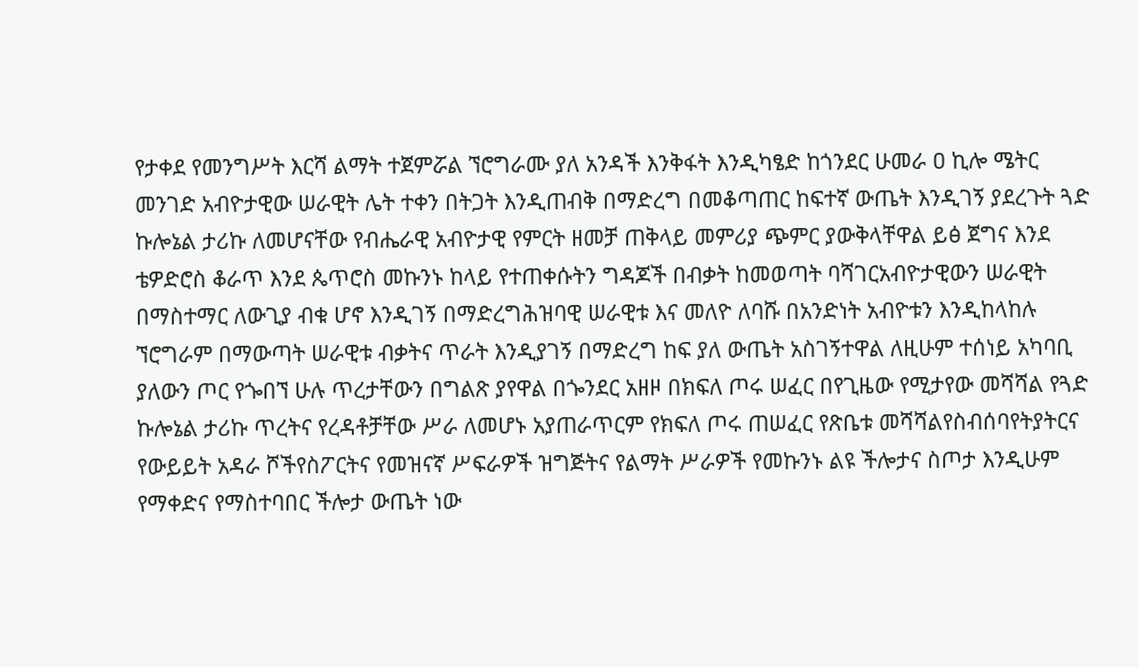የታቀደ የመንግሥት እርሻ ልማት ተጀምሯል ኘሮግራሙ ያለ አንዳች እንቅፋት እንዲካፄድ ከጎንደር ሁመራ ዐ ኪሎ ሜትር መንገድ አብዮታዊው ሠራዊት ሌት ተቀን በትጋት እንዲጠብቅ በማድረግ በመቆጣጠር ከፍተኛ ውጤት እንዲገኝ ያደረጉት ጓድ ኩሎኔል ታሪኩ ለመሆናቸው የብሔራዊ አብዮታዊ የምርት ዘመቻ ጠቅላይ መምሪያ ጭምር ያውቅላቸዋል ይፅ ጀግና እንደ ቴዎድሮስ ቆራጥ እንደ ጴጥሮስ መኩንኑ ከላይ የተጠቀሱትን ግዳጆች በብቃት ከመወጣት ባሻገርአብዮታዊውን ሠራዊት በማስተማር ለውጊያ ብቁ ሆኖ እንዲገኝ በማድረግሕዝባዊ ሠራዊቱ እና መለዮ ለባሹ በአንድነት አብዮቱን እንዲከላከሉ ኘሮግራም በማውጣት ሠራዊቱ ብቃትና ጥራት እንዲያገኝ በማድረግ ከፍ ያለ ውጤት አስገኝተዋል ለዚሁም ተሰነይ አካባቢ ያለውን ጦር የጐበኘ ሁሉ ጥረታቸውን በግልጽ ያየዋል በጐንደር አዘዞ በክፍለ ጦሩ ሠፈር በየጊዜው የሚታየው መሻሻል የጓድ ኩሎኔል ታሪኩ ጥረትና የረዳቶቻቸው ሥራ ለመሆኑ አያጠራጥርም የክፍለ ጦሩ ጠሠፈር የጽቤቱ መሻሻልየስብሰባየትያትርና የውይይት አዳራ ሾችየስፖርትና የመዝናኛ ሥፍራዎች ዝግጅትና የልማት ሥራዎች የመኩንኑ ልዩ ችሎታና ስጦታ እንዲሁም የማቀድና የማስተባበር ችሎታ ውጤት ነው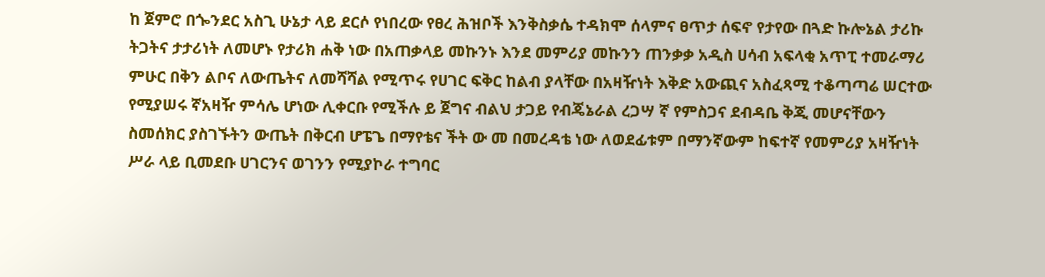ከ ጀምሮ በጐንደር አስጊ ሁኔታ ላይ ደርሶ የነበረው የፀረ ሕዝቦች እንቅስቃሴ ተዳክሞ ሰላምና ፀጥታ ሰፍኖ የታየው በጓድ ኩሎኔል ታሪኩ ትጋትና ታታሪነት ለመሆኑ የታሪክ ሐቅ ነው በአጠቃላይ መኩንኑ እንደ መምሪያ መኩንን ጠንቃቃ አዲስ ሀሳብ አፍላቂ አጥፒ ተመራማሪ ምሁር በቅን ልቦና ለውጤትና ለመሻሻል የሚጥሩ የሀገር ፍቅር ከልብ ያላቸው በአዛዥነት እቅድ አውጪና አስፈጻሚ ተቆጣጣሬ ሠርተው የሚያሠሩ ኛአዛዥ ምሳሌ ሆነው ሊቀርቡ የሚችሉ ይ ጀግና ብልህ ታጋይ የብጄኔራል ረጋሣ ኛ የምስጋና ደብዳቤ ቅጂ መሆናቸውን ስመሰክር ያስገኙትን ውጤት በቅርብ ሆፔጌ በማየቴና ችት ው መ በመረዳቴ ነው ለወደፊቱም በማንኛውም ከፍተኛ የመምሪያ አዛዥነት ሥራ ላይ ቢመደቡ ሀገርንና ወገንን የሚያኮራ ተግባር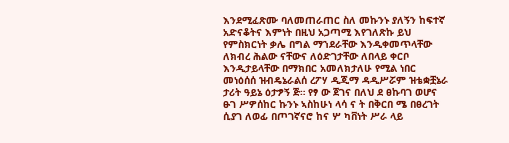እንደሚፈጽሙ ባለመጠራጠር ስለ መኩንኑ ያለኝን ከፍተኛ አድናቆትና እምነት በዚህ አጋጣሚ እየገለጽኩ ይህ የምስክርነት ቃሌ በግል ማኀደራቸው እንዲቀመጥላቸው ለክብረ ሕልው ናቸውና ለዕድገታቸው ለበላይ ቀርቦ እንዲታይላቸው በማክበር አመለክታለሁ የሚል ነበር መነዕሰሰ ዝብዴኔራልሰ ረፖሃ ዲጂማ ዳዲሥሯም ዝቴቋቿኔራ ታሪት ዓይኔ ዕታፇኝ ጅ። የፃ ው ጀገና በለህ ደ ፀኩባገ ወሆና ፁገ ሥዎሰከር ኩንኑ ኣስከሁነ ላሳ ና ት በቅርበ ሜ በፀረገት ሲያገ ለወፊ በጦገኛናሮ ከና ሦ ካቨነት ሥራ ላይ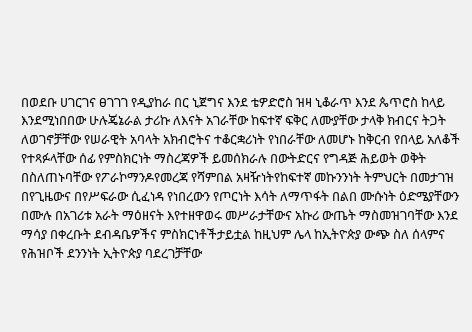በወደቡ ሀገርገና ፀገገገ የዲያከራ በር ኒጀግና እንደ ቴዎድሮስ ዝዛ ኒቆራጥ እንደ ጴጥሮስ ከላይ እንደሚነበበው ሁሉጄኔራል ታሪኩ ለእናት አገራቸው ከፍተኛ ፍቅር ለሙያቸው ታላቅ ክብርና ትጋት ለወገኖቻቸው የሠራዊት አባላት አክብሮትና ተቆርቋሪነት የነበራቸው ለመሆኑ ከቅርብ የበላይ አለቆች የተጻፉላቸው ሰፊ የምስክርነት ማስረጃዎች ይመሰክራሉ በውትድርና የግዳጅ ሕይወት ወቅት በስለጠኑባቸው የፖራኮማንዶየመረጃ የሻምበል አዛዥነትየከፍተኛ መኩንንነት ትምህርት በመታገዝ በየጊዜውና በየሥፍራው ሲፈነዳ የነበረውን የጦርነት እሳት ለማጥፋት በልበ ሙሱነት ዕድሜያቸውን በሙሉ በአገሪቱ አራት ማዕዘናት እየተዘዋወሩ መሥራታቸውና አኩሪ ውጤት ማስመዝገባቸው እንደ ማሳያ በቀረቡት ደብዳቤዎችና ምስክርነቶችታይቷል ከዚህም ሌላ ከኢትዮጵያ ውጭ ስለ ሰላምና የሕዝቦች ደንንነት ኢትዮጵያ ባደረገቻቸው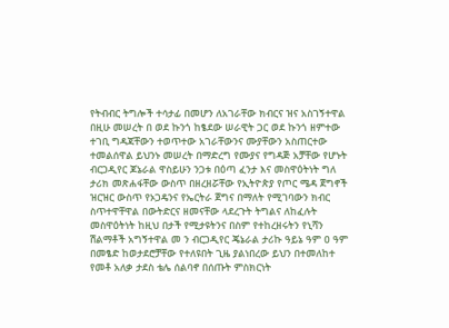የትብብር ትግሎች ተሳታፊ በመሆን ለአገራቸው ክብርና ዝና አስገኝተዋል በዚሁ መሠረት በ ወደ ኩንጎ ከፄደው ሠራዊት ጋር ወደ ኩንጎ ዘምተው ተገቢ ግዳጃቸውን ተወጥተው አገራቸውንና ሙያቸውን አስጠርተው ተመልሰዋል ይህንኑ መሠረት በማድረግ የሙያና የግዳጅ አቻቸው የሆኑት ብርጋዲየር ጆኔራል ዋስይሁን ንጋቱ በዕጣ ፈንታ እና መስዋዕትነት ግለ ታሪክ መጽሐፋቸው ውስጥ በዘረዘሯቸው የኢትዮጵያ የጦር ሜዳ ጀግኖች ዝርዝር ውስጥ የኦጋዴንና የኤርትራ ጀግና በማለት የሚገባውን ክብር ስጥተዋቸዋል በውትድርና ዘመናቸው ላደረጉት ትግልና ለከፈሉት መስዋዕትነት ከዚህ በታች የሚታዩትንና በስም የተከረዘሩትን የኒሻን ሽልማቶች አግኝተዋል መ ን ብርጋዲየር ጄኔራል ታሪኩ ዓይኔ ዓም ዐ ዓም በመፄድ ከወታደሮቻቸው የተለዩበት ጊዜ ያልነበረው ይህን በተመለከተ የመቶ አለቃ ታደስ ቴሌ ሰልባኖ በሰጡት ምስክርነት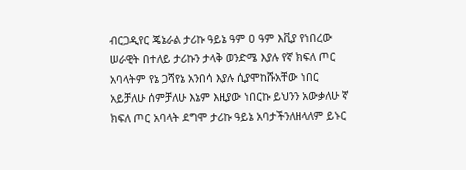ብርጋዲየር ጄኔራል ታሪኩ ዓይኔ ዓም ዐ ዓም እቪያ የነበረው ሠራዊት በተለይ ታሪኩን ታላቅ ወንድሜ እያሉ የኛ ክፍለ ጦር አባላትም የኔ ጋሻየኔ አንበሳ እያሉ ሲያሞከሹአቸው ነበር አይቻለሁ ሰምቻለሁ እኔም እዚያው ነበርኩ ይህንን አውቃለሁ ኛ ክፍለ ጦር አባላት ደግሞ ታሪኩ ዓይኔ አባታችንለዘላለም ይኑር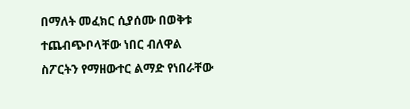በማለት መፈክር ሲያሰሙ በወቅቱ ተጨብጭቦላቸው ነበር ብለዋል ስፖርትን የማዘውተር ልማድ የነበራቸው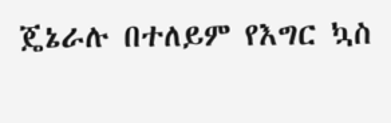ጄኔራሉ በተለይም የእግር ኳስ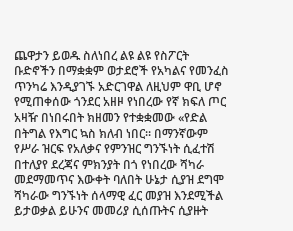ጨዋታን ይወዱ ስለነበረ ልዩ ልዩ የስፖርት ቡድኖችን በማቋቋም ወታደሮች የአካልና የመንፈስ ጥንካሬ እንዲያገኙ አድርገዋል ለዚህም ዋቢ ሆኖ የሚጠቀሰው ጎንደር አዘዞ የነበረው የኛ ክፍለ ጦር አዛዥ በነበሩበት ክዘመን የተቋቋመው «የድል በትግል የእግር ኳስ ክለብ ነበር። በማንኛውም የሥራ ዝርፍ የአለቃና የምንዝር ግንኙነት ሲፈተሽ በተለያየ ደረጃና ምክንያት በጎ የነበረው ሻካራ መደማመጥና እውቀት ባለበት ሁኔታ ሲያዝ ደግሞ ሻካራው ግንኙነት ሰላማዊ ፈር መያዝ እንደሚችል ይታወቃል ይሁንና መመሪያ ሲሰጡትና ሲያዙት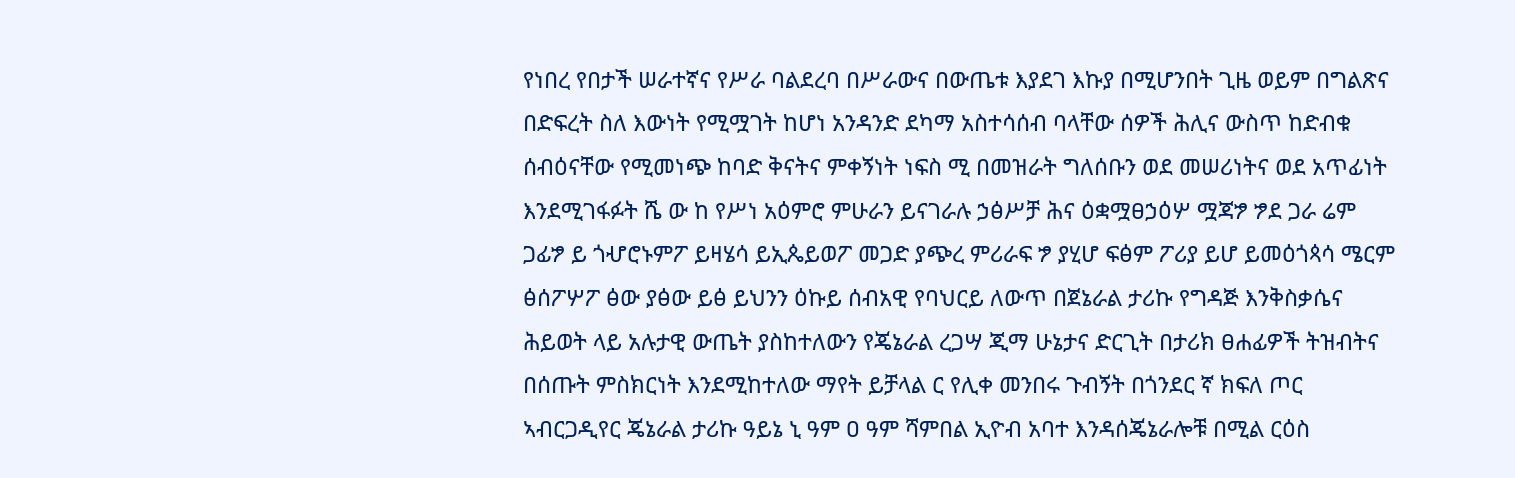የነበረ የበታች ሠራተኛና የሥራ ባልደረባ በሥራውና በውጤቱ እያደገ እኩያ በሚሆንበት ጊዜ ወይም በግልጽና በድፍረት ስለ እውነት የሚሟገት ከሆነ አንዳንድ ደካማ አስተሳሰብ ባላቸው ሰዎች ሕሊና ውስጥ ከድብቁ ሰብዕናቸው የሚመነጭ ከባድ ቅናትና ምቀኝነት ነፍስ ሚ በመዝራት ግለሰቡን ወደ መሠሪነትና ወደ አጥፊነት እንደሚገፋፉት ሼ ው ከ የሥነ አዕምሮ ምሁራን ይናገራሉ ኃፅሥቻ ሕና ዕቋሟፀኃዕሦ ሟጃፇ ፇደ ጋራ ሬም ጋፊፇ ይ ጎሇሮኑምፖ ይዛሄሳ ይኢጴይወፖ መጋድ ያጭረ ምሪራፍ ፇ ያሂሆ ፍፅም ፖሪያ ይሆ ይመዕጎጳሳ ሜርም ፅሰፖሦፖ ፅው ያፅው ይፅ ይህንን ዕኩይ ሰብአዊ የባህርይ ለውጥ በጀኔራል ታሪኩ የግዳጅ እንቅስቃሴና ሕይወት ላይ አሉታዊ ውጤት ያስከተለውን የጄኔራል ረጋሣ ጂማ ሁኔታና ድርጊት በታሪክ ፀሐፊዎች ትዝብትና በሰጡት ምስክርነት እንደሚከተለው ማየት ይቻላል ር የሊቀ መንበሩ ጉብኝት በጎንደር ኛ ክፍለ ጦር ኣብርጋዲየር ጄኔራል ታሪኩ ዓይኔ ኒ ዓም ዐ ዓም ሻምበል ኢዮብ አባተ እንዳሰጄኔራሎቹ በሚል ርዕስ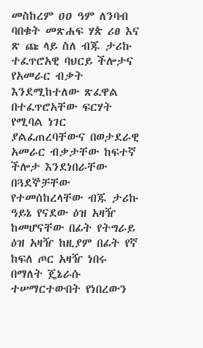መስከረም ዐዐ ዓም ለንባብ ባበቁት መጽሐፍ ሃጵ ሪፀ እና ጽ ጩ ላይ ስለ ብጁ ታሪኩ ተፈጥሮአዊ ባህርይ ችሎታና የአመራር ብቃት እንደሚከተለው ጽፈዋል በተፈጥሮአቸው ፍርሃት የሚባል ነገር ያልፈጠረባቸውና በወታደራዊ አመራር ብቃታቸው ከፍተኛ ችሎታ እንደነበራቸው በጓደኞቻቸው የተመሰከረላቸው ብጁ ታሪኩ ዓይኔ የናደው ዕዝ አዛዥ ከመሆናቸው በፊት የትግራይ ዕዝ አዛዥ ከዚያም በፊት የኛ ከፍለ ጦር አዛዥ ነበሩ በማለት ጄኔራሱ ተሠማርተውበት የነበረውን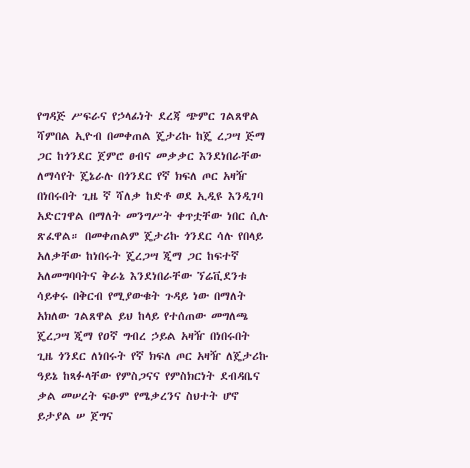የግዳጅ ሥፍራና የኃላፊነት ደረጃ ጭምር ገልጸዋል ሻምበል ኢዮብ በመቀጠል ጄታሪኩ ከጄ ረጋሣ ጅማ ጋር ከጎንደር ጀምሮ ፀብና መቃቃር እንደነበራቸው ለማሳየት ጄኔራሉ በጎንደር የኛ ክፍለ ጦር አዛዥ በነበሩበት ጊዜ ኛ ሻለቃ ከድቶ ወደ ኢዲዩ እንዲገባ አድርገዋል በማለት መንግሥት ቀጥቷቸው ነበር ሲሉ ጽፈዋል። በመቀጠልም ጄታሪኩ ጎንደር ሳሉ የበላይ አለቃቸው ከነበሩት ጄረጋሣ ጂማ ጋር ከፍተኛ አለመግባባትና ቅራኔ እንደነበራቸው ኘሬቪደንቱ ሳይቀሩ በቅርብ የሚያውቁት ጉዳይ ነው በማለት አክለው ገልጸዋል ይህ ከላይ የተሰጠው መግለጫ ጄረጋሣ ጂማ የዐኛ ግብረ ኃይል አዛዥ በነበሩበት ጊዜ ጎንደር ለነበሩት የኛ ክፍለ ጦር አዛዥ ለጄታሪኩ ዓይኔ ከጻፉላቸው የምስጋናና የምስክርነት ደብዳቤና ቃል መሠረት ፍፁም የሜቃረንና ስህተት ሆኖ ይታያል ሠ ጀግና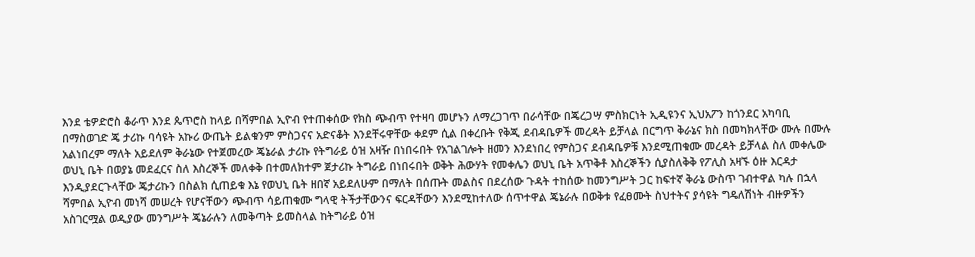እንደ ቴዎድሮስ ቆራጥ እንደ ጴጥሮስ ከላይ በሻምበል ኢዮብ የተጠቀሰው የክስ ጭብጥ የተዛባ መሆኑን ለማረጋገጥ በራሳቸው በጄረጋሣ ምስክርነት ኢዲዩንና ኢህአፖን ከጎንደር አካባቢ በማስወገድ ጄ ታሪኩ ባሳዩት አኩሪ ውጤት ይልቁንም ምስጋናና አድናቆት እንደቸሩዋቸው ቀደም ሲል በቀረቡት የቅጂ ደብዳቤዎች መረዳት ይቻላል በርግጥ ቅራኔና ክስ በመካክላቸው ሙሉ በሙሉ አልነበረም ማለት አይደለም ቅራኔው የተጀመረው ጄኔራል ታሪኩ የትግራይ ዕዝ አዛዥ በነበሩበት የአገልገሎት ዘመን እንደነበረ የምስጋና ደብዳቤዎቹ እንደሚጠቁሙ መረዳት ይቻላል ስለ መቀሌው ወህኒ ቤት በወያኔ መደፈርና ስለ እስረኞች መለቀቅ በተመለክተም ጀታሪኩ ትግራይ በነበሩበት ወቅት ሕውሃት የመቀሌን ወህኒ ቤት አጥቅቶ እስረኞችን ሲያስለቅቅ የፖሊስ አዛኙ ዕዙ እርዳታ እንዲያደርጉላቸው ጄታሪኩን በስልክ ሲጠይቁ እኔ የወህኒ ቤት ዘበኛ አይደለሁም በማለት በሰጡት መልስና በደረሰው ጉዳት ተከሰው ከመንግሥት ጋር ከፍተኛ ቅራኔ ውስጥ ገብተዋል ካሉ በኋላ ሻምበል ኢዮብ መነሻ መሠረት የሆናቸውን ጭብጥ ሳይጠቁሙ ግላዊ ትችታቸውንና ፍርዳቸውን እንደሚከተለው ሰጥተዋል ጄኔራሉ በወቅቱ የፈፀሙት ስህተትና ያሳዩት ግዴለሽነት ብዙዎችን አስገርሟል ወዲያው መንግሥት ጄኔራሉን ለመቅጣት ይመስላል ከትግራይ ዕዝ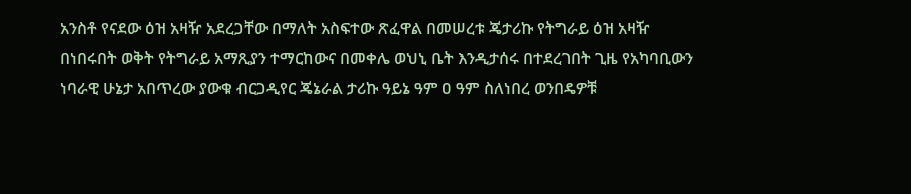አንስቶ የናደው ዕዝ አዛዥ አደረጋቸው በማለት አስፍተው ጽፈዋል በመሠረቱ ጄታሪኩ የትግራይ ዕዝ አዛዥ በነበሩበት ወቅት የትግራይ አማጺያን ተማርከውና በመቀሌ ወህኒ ቤት እንዲታሰሩ በተደረገበት ጊዜ የአካባቢውን ነባራዊ ሁኔታ አበጥረው ያውቁ ብርጋዲየር ጄኔራል ታሪኩ ዓይኔ ዓም ዐ ዓም ስለነበረ ወንበዴዎቹ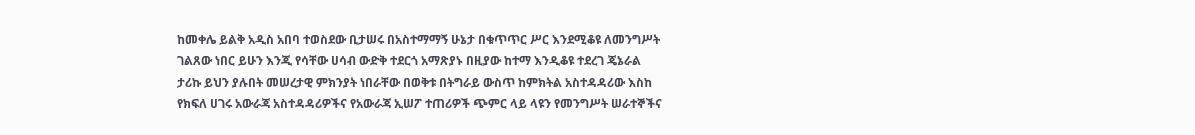ከመቀሌ ይልቅ አዲስ አበባ ተወስደው ቢታሠሩ በአስተማማኝ ሁኔታ በቁጥጥር ሥር እንደሚቆዩ ለመንግሥት ገልጸው ነበር ይሁን እንጂ የሳቸው ሀሳብ ውድቅ ተደርጎ አማጽያኑ በዚያው ከተማ እንዲቆዩ ተደረገ ጄኔራል ታሪኩ ይህን ያሉበት መሠረታዊ ምክንያት ነበራቸው በወቅቱ በትግራይ ውስጥ ከምክትል አስተዳዳሪው እስከ የክፍለ ሀገሩ አውራጃ አስተዳዳሪዎችና የአውራጃ ኢሠፖ ተጠሪዎች ጭምር ላይ ላዩን የመንግሥት ሠራተኞችና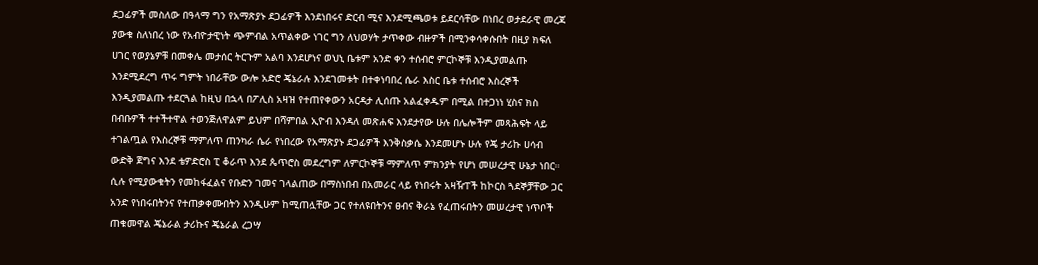ደጋፊዎች መስለው በዓላማ ግን የአማጽያኑ ደጋፊዎች እንደነበሩና ድርብ ሚና እንደሚጫወቱ ይደርሳቸው በነበረ ወታደራዊ መረጃ ያውቁ ስለነበረ ነው የአብዮታዊነት ጭምብል አጥልቀው ነገር ግን ለህወሃት ታጥቀው ብዙዎች በሚንቀሳቀሱበት በዚያ ክፍለ ሀገር የወያኔዎቹ በመቀሌ መታሰር ትርጉም አልባ እንደሆነና ወህኒ ቤቱም አንድ ቀን ተሰብሮ ምርኮኞቹ እንዲያመልጡ እንደሚደረግ ጥሩ ግምት ነበራቸው ውሎ አድሮ ጄኔራሉ እንደገመቱት በተቀነባበረ ሴራ እስር ቤቱ ተሰብሮ እስረኞች እንዲያመልጡ ተደርጓል ከዚህ በኋላ በፖሊስ አዛዝ የተጠየቀውን አርዳታ ሊሰጡ አልፈቀዱም በሚል በተጋነነ ሂስና ክስ በብቡዎች ተተችተዋል ተወንጅለዋልም ይህም በሻምበል ኢዮብ እንዳለ መጽሐፍ እንደታየው ሁሉ በሌሎችም መጻሕፍት ላይ ተገልጧል የእስረኞቹ ማምለጥ ጠንካራ ሴራ የነበረው የአማጽያኑ ደጋፊዎች እንቅስቃሴ እንደመሆኑ ሁሉ የጄ ታሪኩ ሀሳብ ውድቅ ጀግና እንደ ቴዎድሮስ ፒ ቆራጥ እንደ ጴጥሮስ መደረግም ለምርኮኞቹ ማምለጥ ምክንያት የሆነ መሠረታዊ ሁኔታ ነበር። ሲሉ የሚያውቁትን የመከፋፈልና የቡድን ገመና ገላልጠው በማስነበብ በአመራር ላይ የነበሩት አዛዥፐች ከኮርስ ጓደኞቻቸው ጋር አንድ የነበሩበትንና የተጠቃቀሙበትን እንዲሁም ከሚጠሏቸው ጋር የተለዩበትንና ፀብና ቅራኔ የፈጠሩበትን መሠረታዊ ነጥቦች ጠቁመዋል ጄኔራል ታሪኩና ጄኔራል ረጋሣ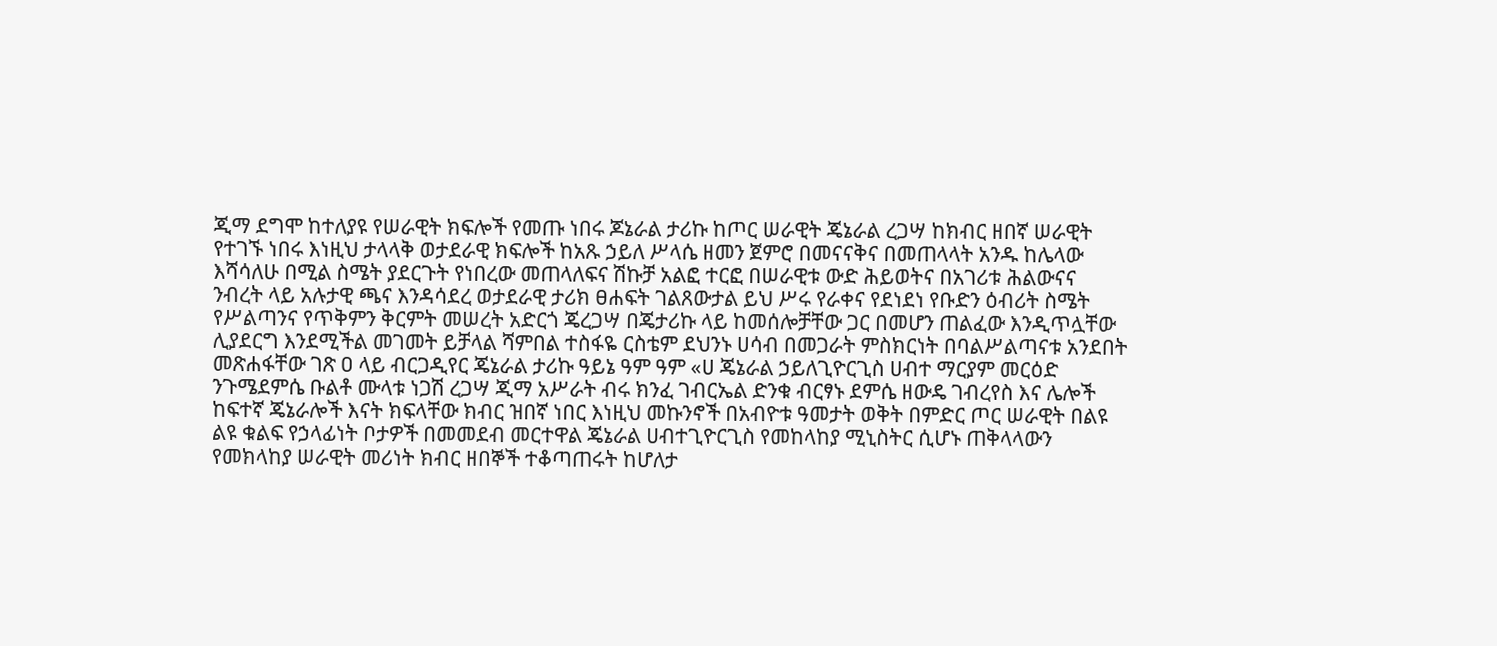ጂማ ደግሞ ከተለያዩ የሠራዊት ክፍሎች የመጡ ነበሩ ጆኔራል ታሪኩ ከጦር ሠራዊት ጄኔራል ረጋሣ ከክብር ዘበኛ ሠራዊት የተገኙ ነበሩ እነዚህ ታላላቅ ወታደራዊ ክፍሎች ከአጹ ኃይለ ሥላሴ ዘመን ጀምሮ በመናናቅና በመጠላላት አንዱ ከሌላው እሻሳለሁ በሚል ስሜት ያደርጉት የነበረው መጠላለፍና ሽኩቻ አልፎ ተርፎ በሠራዊቱ ውድ ሕይወትና በአገሪቱ ሕልውናና ንብረት ላይ አሉታዊ ጫና እንዳሳደረ ወታደራዊ ታሪክ ፀሐፍት ገልጸውታል ይህ ሥሩ የራቀና የደነደነ የቡድን ዕብሪት ስሜት የሥልጣንና የጥቅምን ቅርምት መሠረት አድርጎ ጄረጋሣ በጄታሪኩ ላይ ከመሰሎቻቸው ጋር በመሆን ጠልፈው እንዲጥሏቸው ሊያደርግ እንደሚችል መገመት ይቻላል ሻምበል ተስፋዬ ርስቴም ደህንኑ ሀሳብ በመጋራት ምስክርነት በባልሥልጣናቱ አንደበት መጽሐፋቸው ገጽ ዐ ላይ ብርጋዲየር ጄኔራል ታሪኩ ዓይኔ ዓም ዓም «ሀ ጄኔራል ኃይለጊዮርጊስ ሀብተ ማርያም መርዕድ ንጉሜደምሴ ቡልቶ ሙላቱ ነጋሽ ረጋሣ ጂማ አሥራት ብሩ ክንፈ ገብርኤል ድንቁ ብርፃኑ ደምሴ ዘውዴ ገብረየስ እና ሌሎች ከፍተኛ ጄኔራሎች እናት ክፍላቸው ክብር ዝበኛ ነበር እነዚህ መኩንኖች በአብዮቱ ዓመታት ወቅት በምድር ጦር ሠራዊት በልዩ ልዩ ቁልፍ የኃላፊነት ቦታዎች በመመደብ መርተዋል ጄኔራል ሀብተጊዮርጊስ የመከላከያ ሚኒስትር ሲሆኑ ጠቅላላውን የመክላከያ ሠራዊት መሪነት ክብር ዘበኞች ተቆጣጠሩት ከሆለታ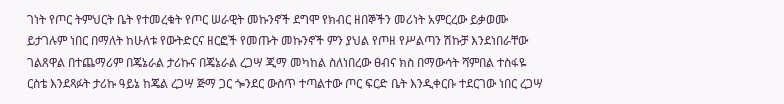ገነት የጦር ትምህርት ቤት የተመረቁት የጦር ሠራዊት መኩንኖች ደግሞ የክብር ዘበኞችን መሪነት አምርረው ይቃወሙ ይታገሉም ነበር በማለት ከሁለቱ የውትድርና ዘርፎች የመጡት መኩንኖች ምን ያህል የጦዘ የሥልጣን ሽኩቻ እንደነበራቸው ገልጸዋል በተጨማሪም በጄኔራል ታሪኩና በጄኔራል ረጋሣ ጂማ መካከል ስለነበረው ፀብና ክስ በማውሳት ሻምበል ተስፋዬ ርስቴ እንደጻፉት ታሪኩ ዓይኔ ከጄል ረጋሣ ጅማ ጋር ጐንደር ውስጥ ተጣልተው ጦር ፍርድ ቤት እንዲቀርቡ ተደርገው ነበር ረጋሣ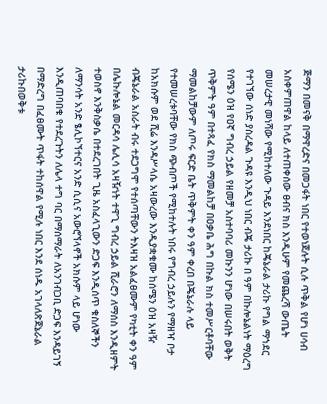ጅማን በመናቅ በማዋረድና በመጋፋት ነበር የተወነጀሉት ሲሉ ጥቅል የሆነ ሀሳብ አስቀምጠዋል ከላይ ለተጠቀሰው ፀብና ክስ እንዲሁም የመጨረሻ ውጤት መሠረታዊ መነሻው የሚከተለው ጉዳይ እንደነበር ከጄኔራል ታሪኩ የግል ማኀደር የተገኘው ሰነድ ያስረዳል ጉዳዩ እንዲህ ነበር ብጄ ታሪኩ በ ዓም በኩሎኔልነት ማዕረግ የሰሜን ዕዝ የዐኛ ግብረ ኃይል የዘመቻ አስተባባሪ መኩንን ሆነው በሠሩበት ወቅት ጥቅምት ዓም በተጻፈ የክስ ማመልከቻ በዐቃቤ ሕግ በኩል ክስ ተመሥርቶባቸው ማመልከቻውም ለጦሩ ፍርድ ቤት ጥቅምት ቀን ዓም ቀረበ በጄኔራሉ ላይ የተመሠረቱባቸው የክስ ጭብጦች የሚከተሉት ነበሩ የግብረ ኃይሉን የማዘዣ ቦታ ከአክሱም ወደ ሺሬ እንዳሥላሴ አዛውረው እንዲያቋቁሙ ከሰሜን ዕዝ አዛዥ ብጄኔራል አስራት ብሩ ተደጋግሞ የተሰጣቸውን ትእዛዝ አልፈፀሙም የካቲት ቀን ዓም በሌኩሎኔል መርዳሳ ሌሊሳ አዛዥነት ተዋጊ ግብረ ኃይል ሺራሮን ለማሰስ እንዲዘምት ተወስኖ እንቅስቃሴ በተደረገበት ጊዜ አስፈላጊውን ድጋፍ እንዲሰጥ ቁስለኞችን ለማንሳት አንድ ፄሊኮኘተርና አንድ ሲሲና አውሮኘላኖች አክሱም ላይ ሆነው እንዲጠባበቁ የተደረጉትን ለሌላ ተግ ባር በማሰማራት ለአንገብጋቢ ድጋፍ እንዳይገኝ በማድረግ በፈፀሙት ጥፋት ተከሰዋል የሚሉ ነበር እንደ ሰነዱ አገላለጽጀኔራል ታሪኩበወቅቱ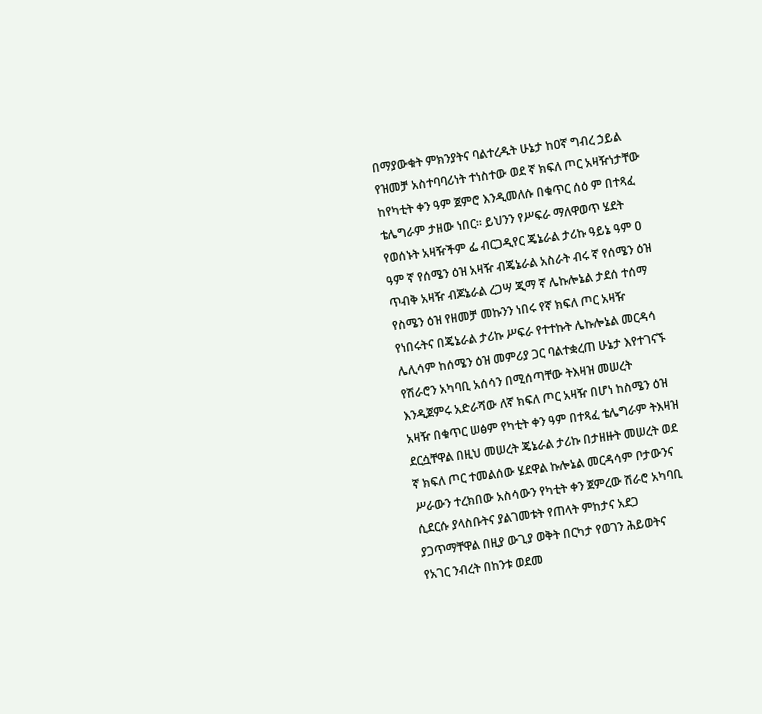በማያውቁት ምክንያትና ባልተረዱት ሁኔታ ከዐኛ ግብረ ኃይል የዝመቻ አስተባባሪነት ተነስተው ወደ ኛ ክፍለ ጦር አዛዥነታቸው ከየካቲት ቀን ዓም ጀምሮ እንዲመለሱ በቁጥር ሰዕ ም በተጻፈ ቴሌግራም ታዘው ነበር። ይህንን የሥፍራ ማለዋወጥ ሄደት የወሰኑት አዛዥችም ፌ ብርጋዲየር ጄኔራል ታሪኩ ዓይኔ ዓም ዐ ዓም ኛ የሰሜን ዕዝ አዛዥ ብጄኔራል አስራት ብሩ ኛ የሰሜን ዕዝ ጥብቅ አዛዥ ብጆኔራል ረጋሣ ጂማ ኛ ሌኩሎኔል ታደሰ ተሰማ የስሜን ዕዝ የዘመቻ መኩንን ነበሩ የኛ ክፍለ ጦር አዛዥ የነበሩትና በጄኔራል ታሪኩ ሥፍራ የተተኩት ሌኩሎኔል መርዳሳ ሌሊሳም ከሰሜን ዕዝ መምሪያ ጋር ባልተቋረጠ ሁኔታ እየተገናኙ የሽራሮን አካባቢ አሰሳን በሚሰጣቸው ትእዛዝ መሠረት እንዲጀምሩ አድራሻው ለኛ ክፍለ ጦር አዛዥ በሆነ ከስሜን ዕዝ አዛዥ በቁጥር ሠፅም የካቲት ቀን ዓም በተጻፈ ቴሌግራም ትእዛዝ ደርሷቸዋል በዚህ መሠረት ጄኔራል ታሪኩ በታዘዙት መሠረት ወደ ኛ ክፍለ ጦር ተመልሰው ሄደዋል ኩሎኔል መርዳሳም ቦታውንና ሥራውን ተረክበው አስሳውን የካቲት ቀን ጀምረው ሽራሮ አካባቢ ሲደርሱ ያላስቡትና ያልገመቱት የጠላት ምከታና አደጋ ያጋጥማቸዋል በዚያ ውጊያ ወቅት በርካታ የወገን ሕይወትና የአገር ንብረት በከንቱ ወደመ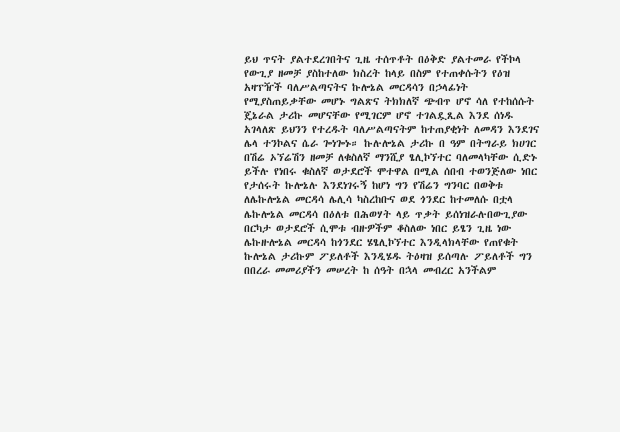ይህ ጥናት ያልተደረገበትና ጊዜ ተሰጥቶት በዕቅድ ያልተመራ የችኮላ የውጊያ ዘመቻ ያስከተለው ክስረት ከላይ በስም የተጠቀሱትን የዕዝ አዛፕዥች ባለሥልጣናትና ኩሎኔል መርዳሳን በኃላፊነት የሚያስጠይቃቸው መሆኑ ግልጽና ትክክለኛ ጭብጥ ሆኖ ሳለ የተከሰሱት ጄኔራል ታሪኩ መሆናቸው የሚገርም ሆኖ ተገልዷጺል እንደ ሰነዱ አገላለጽ ይህንን የተረዱት ባለሥልጣናትም ከተጠያቂነት ለመዳን እንደገና ሌላ ተንኮልና ሴራ ጐነጐኑ። ኩሉሎኔል ታሪኩ በ ዓም በትግራይ ክሀገር በሽሬ ኦኘሬሽን ዘመቻ ለቁስለኛ ማንሺያ ፄሊኮኘተር ባለመላካቸው ሲድኑ ይችሉ የነበሩ ቁስለኛ ወታደሮች ሞተዋል በሚል ሰበብ ተወንጅለው ነበር የታሰሩት ኩሎኔሉ እንደነገሩኝ ከሆነ ግን የሽሬን ግንባር በወቅቱ ለሌኩሎኔል መርዳሳ ሌሊሳ ካስረከቡና ወደ ጎንደር ከተመለሱ በቷላ ሌኩሎኔል መርዳሳ በዕለቱ በሕወሃት ላይ ጥቃት ይሰነዝራሉበውጊያው በርካታ ወታደሮች ሲሞቱ ብዙዎችም ቆስለው ነበር ይፄን ጊዜ ነው ሌኩዙሎኔል መርዳሳ ከጎንደር ሄፄሊኮኘተር እንዲላክላቸው የጠየቁት ኩሎኔል ታሪኩም ፖይለቶች እንዲሄዱ ትዕዛዝ ይሰጣሉ ፖይለቶች ግን በበረራ መመሪያችን መሠረት ከ ሰዓት በኋላ መብረር አንችልም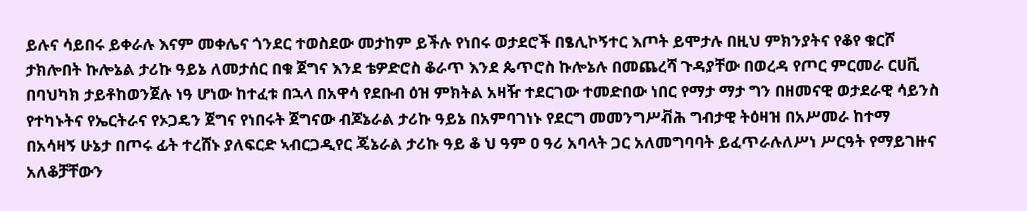ይሉና ሳይበሩ ይቀራሉ እናም መቀሌና ጎንደር ተወስደው መታከም ይችሉ የነበሩ ወታደሮች በፄሊኮኝተር እጦት ይሞታሉ በዚህ ምክንያትና የቆየ ቁርሾ ታክሎበት ኩሎኔል ታሪኩ ዓይኔ ለመታሰር በቁ ጀግና እንደ ቴዎድሮስ ቆራጥ እንደ ጴጥሮስ ኩሎኔሉ በመጨረሻ ጉዳያቸው በወረዳ የጦር ምርመራ ርሀቪ በባህካክ ታይቶከወንጀሉ ነዓ ሆነው ከተፈቱ በኋላ በአዋሳ የደቡብ ዕዝ ምክትል አዛዥ ተደርገው ተመድበው ነበር የማታ ማታ ግን በዘመናዊ ወታደራዊ ሳይንስ የተካኑትና የኤርትራና የኦጋዴን ጀግና የነበሩት ጀግናው ብጆኔራል ታሪኩ ዓይኔ በአምባገነኑ የደርግ መመንግሥቭሕ ግብታዊ ትዕዛዝ በአሥመራ ከተማ በአሳዛኝ ሁኔታ በጦሩ ፊት ተረሸኑ ያለፍርድ ኣብርጋዲየር ጄኔራል ታሪኩ ዓይ ቆ ህ ዓም ዐ ዓሪ አባላት ጋር አለመግባባት ይፈጥራሉለሥነ ሥርዓት የማይገዙና አለቆቻቸውን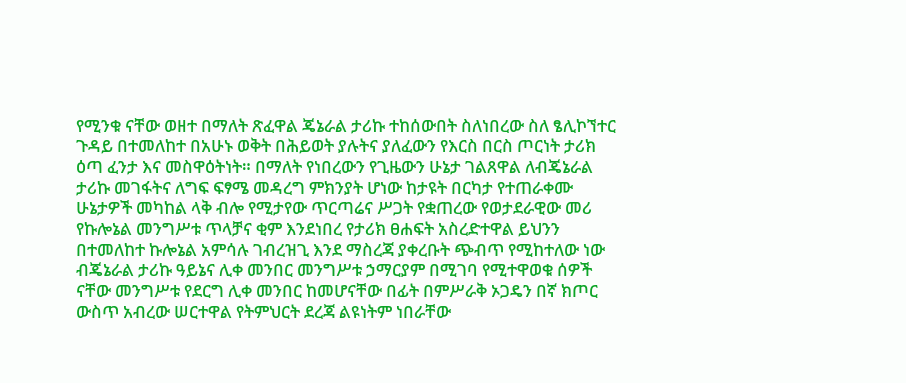የሚንቁ ናቸው ወዘተ በማለት ጽፈዋል ጄኔራል ታሪኩ ተከሰውበት ስለነበረው ስለ ፄሊኮኘተር ጉዳይ በተመለከተ በአሁኑ ወቅት በሕይወት ያሉትና ያለፈውን የእርስ በርስ ጦርነት ታሪክ ዕጣ ፈንታ እና መስዋዕትነት። በማለት የነበረውን የጊዜውን ሁኔታ ገልጸዋል ለብጄኔራል ታሪኩ መገፋትና ለግፍ ፍፃሜ መዳረግ ምክንያት ሆነው ከታዩት በርካታ የተጠራቀሙ ሁኔታዎች መካከል ላቅ ብሎ የሚታየው ጥርጣሬና ሥጋት የቋጠረው የወታደራዊው መሪ የኩሎኔል መንግሥቱ ጥላቻና ቂም እንደነበረ የታሪክ ፀሐፍት አስረድተዋል ይህንን በተመለከተ ኩሎኔል አምሳሉ ገብረዝጊ እንደ ማስረጃ ያቀረቡት ጭብጥ የሚከተለው ነው ብጄኔራል ታሪኩ ዓይኔና ሊቀ መንበር መንግሥቱ ኃማርያም በሚገባ የሚተዋወቁ ሰዎች ናቸው መንግሥቱ የደርግ ሊቀ መንበር ከመሆናቸው በፊት በምሥራቅ ኦጋዴን በኛ ክጦር ውስጥ አብረው ሠርተዋል የትምህርት ደረጃ ልዩነትም ነበራቸው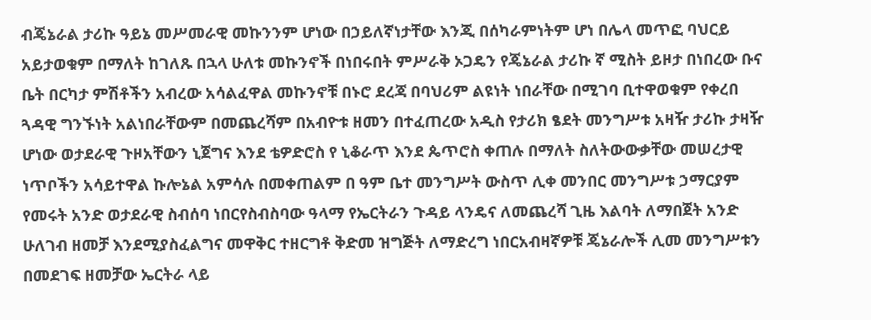ብጄኔራል ታሪኩ ዓይኔ መሥመራዊ መኩንንም ሆነው በኃይለኛነታቸው እንጂ በሰካራምነትም ሆነ በሌላ መጥፎ ባህርይ አይታወቁም በማለት ከገለጹ በኋላ ሁለቱ መኩንኖች በነበሩበት ምሥራቅ ኦጋዴን የጄኔራል ታሪኩ ኛ ሚስት ይዞታ በነበረው ቡና ቤት በርካታ ምሽቶችን አብረው አሳልፈዋል መኩንኖቹ በኑሮ ደረጃ በባህሪም ልዩነት ነበራቸው በሚገባ ቢተዋወቁም የቀረበ ጓዳዊ ግንኙነት አልነበራቸውም በመጨረሻም በአብዮቱ ዘመን በተፈጠረው አዲስ የታሪክ ፄደት መንግሥቱ አዛዥ ታሪኩ ታዛዥ ሆነው ወታደራዊ ጉዞአቸውን ኒጀግና እንደ ቴዎድሮስ የ ኒቆራጥ እንደ ጴጥሮስ ቀጠሉ በማለት ስለትውውቃቸው መሠረታዊ ነጥቦችን አሳይተዋል ኩሎኔል አምሳሉ በመቀጠልም በ ዓም ቤተ መንግሥት ውስጥ ሊቀ መንበር መንግሥቱ ኃማርያም የመሩት አንድ ወታደራዊ ስብሰባ ነበርየስብስባው ዓላማ የኤርትራን ጉዳይ ላንዴና ለመጨረሻ ጊዜ እልባት ለማበጀት አንድ ሁለገብ ዘመቻ እንደሚያስፈልግና መዋቅር ተዘርግቶ ቅድመ ዝግጅት ለማድረግ ነበርአብዛኛዎቹ ጄኔራሎች ሊመ መንግሥቱን በመደገፍ ዘመቻው ኤርትራ ላይ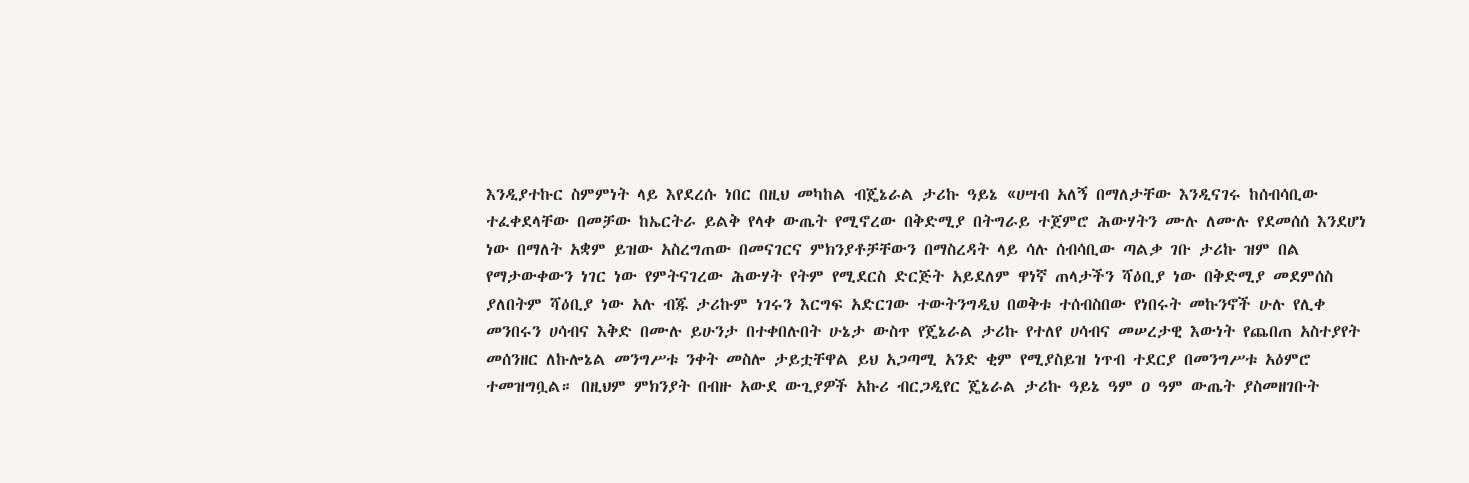እንዲያተኩር ስምምነት ላይ እየደረሱ ነበር በዚህ መካከል ብጄኔራል ታሪኩ ዓይኔ «ሀሣብ አለኝ በማለታቸው እንዲናገሩ ከሰብሳቢው ተፈቀደላቸው በመቻው ከኤርትራ ይልቅ የላቀ ውጤት የሚኖረው በቅድሚያ በትግራይ ተጀምሮ ሕውሃትን ሙሉ ለሙሉ የደመሰሰ እንደሆነ ነው በማለት አቋም ይዝው አስረግጠው በመናገርና ምክንያቶቻቸውን በማስረዳት ላይ ሳሉ ሰብሳቢው ጣልቃ ገቡ ታሪኩ ዝም በል የማታውቀውን ነገር ነው የምትናገረው ሕውሃት የትም የሚደርስ ድርጅት አይደለም ዋነኛ ጠላታችን ሻዕቢያ ነው በቅድሚያ መደምሰስ ያለበትም ሻዕቢያ ነው አሉ ብጁ ታሪኩም ነገሩን እርግፍ አድርገው ተውትንግዲህ በወቅቱ ተሰብስበው የነበሩት መኩንኖች ሁሉ የሊቀ መንበሩን ሀሳብና እቅድ በሙሉ ይሁንታ በተቀበሉበት ሁኔታ ውስጥ የጄኔራል ታሪኩ የተለየ ሀሳብና መሠረታዊ እውነት የጨበጠ አስተያየት መሰንዘር ለኩሎኔል መንግሥቱ ንቀት መስሎ ታይቷቸዋል ይህ አጋጣሚ አንድ ቂም የሚያስይዝ ነጥብ ተደርያ በመንግሥቱ አዕምሮ ተመዝግቧል። በዚህም ምክንያት በብዙ አውደ ውጊያዎች አኩሪ ብርጋዲየር ጄኔራል ታሪኩ ዓይኔ ዓም ዐ ዓም ውጤት ያስመዘገቡት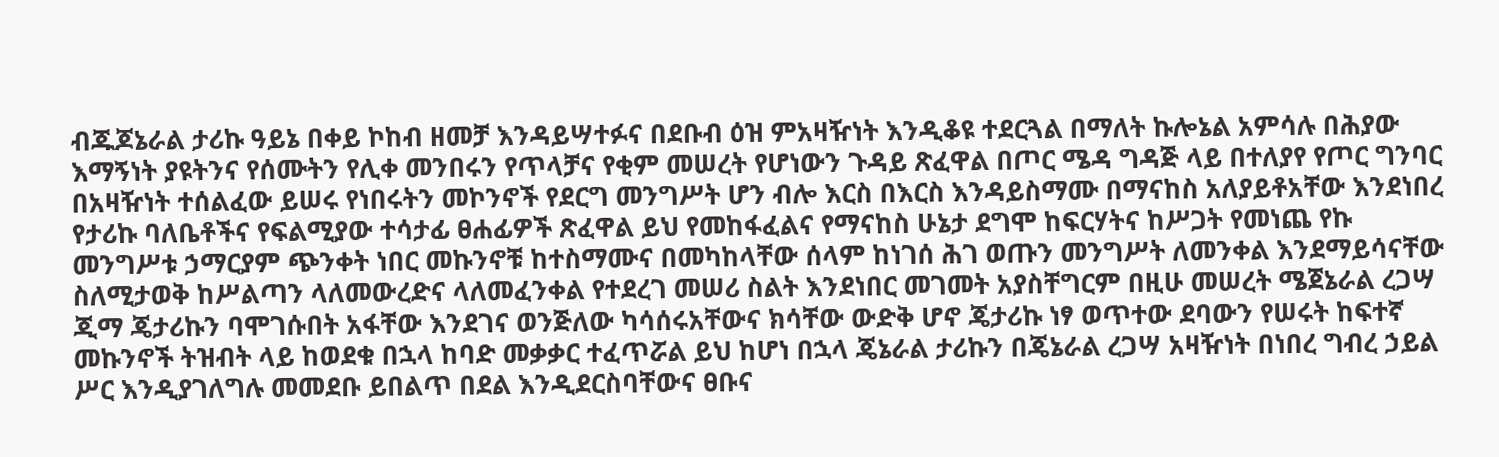ብጁጆኔራል ታሪኩ ዓይኔ በቀይ ኮከብ ዘመቻ እንዳይሣተፉና በደቡብ ዕዝ ምአዛዥነት እንዲቆዩ ተደርጓል በማለት ኩሎኔል አምሳሉ በሕያው እማኝነት ያዩትንና የሰሙትን የሊቀ መንበሩን የጥላቻና የቂም መሠረት የሆነውን ጉዳይ ጽፈዋል በጦር ሜዳ ግዳጅ ላይ በተለያየ የጦር ግንባር በአዛዥነት ተሰልፈው ይሠሩ የነበሩትን መኮንኖች የደርግ መንግሥት ሆን ብሎ እርስ በእርስ እንዳይስማሙ በማናከስ አለያይቶአቸው እንደነበረ የታሪኩ ባለቤቶችና የፍልሚያው ተሳታፊ ፀሐፊዎች ጽፈዋል ይህ የመከፋፈልና የማናከስ ሁኔታ ደግሞ ከፍርሃትና ከሥጋት የመነጨ የኩ መንግሥቱ ኃማርያም ጭንቀት ነበር መኩንኖቹ ከተስማሙና በመካከላቸው ሰላም ከነገሰ ሕገ ወጡን መንግሥት ለመንቀል እንደማይሳናቸው ስለሚታወቅ ከሥልጣን ላለመውረድና ላለመፈንቀል የተደረገ መሠሪ ስልት እንደነበር መገመት አያስቸግርም በዚሁ መሠረት ሜጀኔራል ረጋሣ ጂማ ጄታሪኩን ባሞገሱበት አፋቸው እንደገና ወንጅለው ካሳሰሩአቸውና ክሳቸው ውድቅ ሆኖ ጄታሪኩ ነፃ ወጥተው ደባውን የሠሩት ከፍተኛ መኩንኖች ትዝብት ላይ ከወደቁ በኋላ ከባድ መቃቃር ተፈጥሯል ይህ ከሆነ በኋላ ጄኔራል ታሪኩን በጄኔራል ረጋሣ አዛዥነት በነበረ ግብረ ኃይል ሥር እንዲያገለግሉ መመደቡ ይበልጥ በደል እንዲደርስባቸውና ፀቡና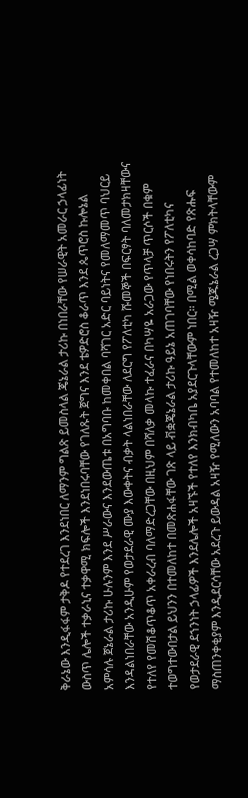ቅራኔው እንዲፋፋም ታቅዶ የተደረገ እንደነበር ለማንም ግልጽ ይመስላል ጄኔራል ታሪኩ በነበራቸው የሠራዊት አመራር ኃላፊነት ውስጥ ሌሎች ተቃራኒና ተቃዋሚ ክፍሎች እንደነበሩባቸው የገለጹት ጀግና እንደ ቴዎድሮስ ቆራጥ እንደ ጴጥሮስ ኩሎኔል አምሳሉ ጀኔራል ታሪኩ ሁሉንም እንደ ሥራውና እንደውጤቱ በአግባቡ ከመቀበል ባሻገር አድር ባይነትና የመለማመጥ ባህርይ እንዳልነበራቸው አንዲሁም የወታደራዊ ሙያ እውቀትና ብቃት ላልነበራቸው ለደርግ የፖለቲካ ሹመኞች በፍርፃት ባለመታክዛቸውና የተለየ የመሽቆጥቆጥ አቀራረብ ባለማድረጋቸው በዚህም በሻለቃ መላኩ ተፈራና በካሣዬ አራጋው የጥላቻ ጥርሶች በቁም ተወግተውበታል ይህንን በተመለከተ በመጽሐፋቸው ገጽ ላይ ቭቋጄኔራል ታሪኩ ዓይኔ አጠገባቸው የነበሩትን የፖለቲካና የወታደራዊ ደኀንነት ኃላፊዎች እንደሌሎች አዛኙች የተለየ እንክብካቤ አያደርጉላቸውም ነበር። በሚል ወቀሳከባድ የጽሑፍ ማስጠንቀቂያም እንዲደርሳቸው አደረጉ ይውዳል አዛዥ የሚለውን አባባል የተመለከተ አዛዥ ሜጁኔራል ረጋሣ ምክትላቸውም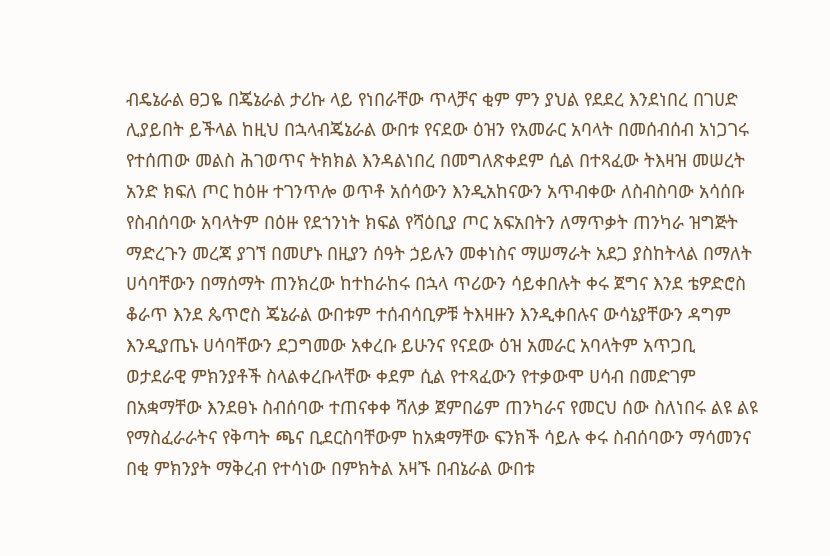ብዴኔራል ፀጋዬ በጄኔራል ታሪኩ ላይ የነበራቸው ጥላቻና ቂም ምን ያህል የደደረ እንደነበረ በገሀድ ሊያይበት ይችላል ከዚህ በኋላብጄኔራል ውበቱ የናደው ዕዝን የአመራር አባላት በመሰብሰብ አነጋገሩ የተሰጠው መልስ ሕገወጥና ትክክል እንዳልነበረ በመግለጽቀደም ሲል በተጻፈው ትእዛዝ መሠረት አንድ ክፍለ ጦር ከዕዙ ተገንጥሎ ወጥቶ አሰሳውን እንዲአከናውን አጥብቀው ለስብስባው አሳሰቡ የስብሰባው አባላትም በዕዙ የደኀንነት ክፍል የሻዕቢያ ጦር አፍአበትን ለማጥቃት ጠንካራ ዝግጅት ማድረጉን መረጃ ያገኘ በመሆኑ በዚያን ሰዓት ኃይሉን መቀነስና ማሠማራት አደጋ ያስከትላል በማለት ሀሳባቸውን በማሰማት ጠንክረው ከተከራከሩ በኋላ ጥሪውን ሳይቀበሉት ቀሩ ጀግና እንደ ቴዎድሮስ ቆራጥ እንደ ጴጥሮስ ጄኔራል ውበቱም ተሰብሳቢዎቹ ትእዛዙን እንዲቀበሉና ውሳኔያቸውን ዳግም እንዲያጤኑ ሀሳባቸውን ደጋግመው አቀረቡ ይሁንና የናደው ዕዝ አመራር አባላትም አጥጋቢ ወታደራዊ ምክንያቶች ስላልቀረቡላቸው ቀደም ሲል የተጻፈውን የተቃውሞ ሀሳብ በመድገም በአቋማቸው እንደፀኑ ስብሰባው ተጠናቀቀ ሻለቃ ጀምበሬም ጠንካራና የመርህ ሰው ስለነበሩ ልዩ ልዩ የማስፈራራትና የቅጣት ጫና ቢደርስባቸውም ከአቋማቸው ፍንክች ሳይሉ ቀሩ ስብሰባውን ማሳመንና በቂ ምክንያት ማቅረብ የተሳነው በምክትል አዛኙ በብኔራል ውበቱ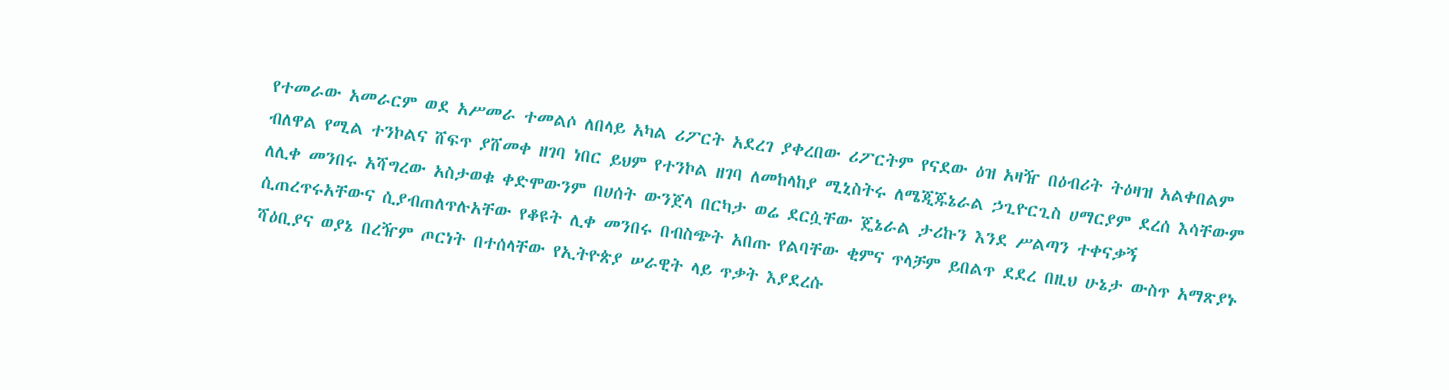የተመራው አመራርም ወደ አሥመራ ተመልሶ ለበላይ አካል ሪፖርት አደረገ ያቀረበው ሪፖርትም የናደው ዕዝ አዛዥ በዕብሪት ትዕዛዝ አልቀበልም ብለዋል የሚል ተንኮልና ሸፍጥ ያሸመቀ ዘገባ ነበር ይህም የተንኮል ዘገባ ለመከላከያ ሚኒስትሩ ለሜጂጁኔራል ኃጊዮርጊስ ሀማርያም ደረሰ እሳቸውም ለሊቀ መንበሩ አሻግረው አስታወቁ ቀድሞውንም በሀሰት ውንጀላ በርካታ ወሬ ደርሷቸው ጄኔራል ታሪኩን እንደ ሥልጣን ተቀናቃኝ ሲጠረጥሩአቸውና ሲያብጠለጥሉአቸው የቆዩት ሊቀ መንበሩ በብስጭት አበጡ የልባቸው ቂምና ጥላቻም ይበልጥ ደደረ በዚህ ሁኔታ ውስጥ አማጽያኑ ሻዕቢያና ወያኔ በረዥም ጦርነት በተሰላቸው የኢትዮጵያ ሠራዊት ላይ ጥቃት እያደረሱ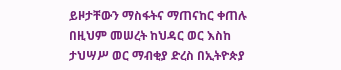ይዞታቸውን ማስፋትና ማጠናከር ቀጠሉ በዚህም መሠረት ከህዳር ወር እስከ ታህሣሥ ወር ማብቂያ ድረስ በኢትዮጵያ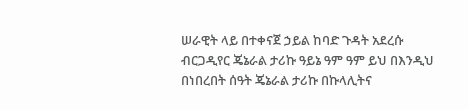ሠራዊት ላይ በተቀናጀ ኃይል ከባድ ጉዳት አደረሱ ብርጋዲየር ጄኔራል ታሪኩ ዓይኔ ዓም ዓም ይህ በእንዲህ በነበረበት ሰዓት ጄኔራል ታሪኩ በኩላሊትና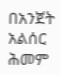በአንጀት አልሰር ሕመም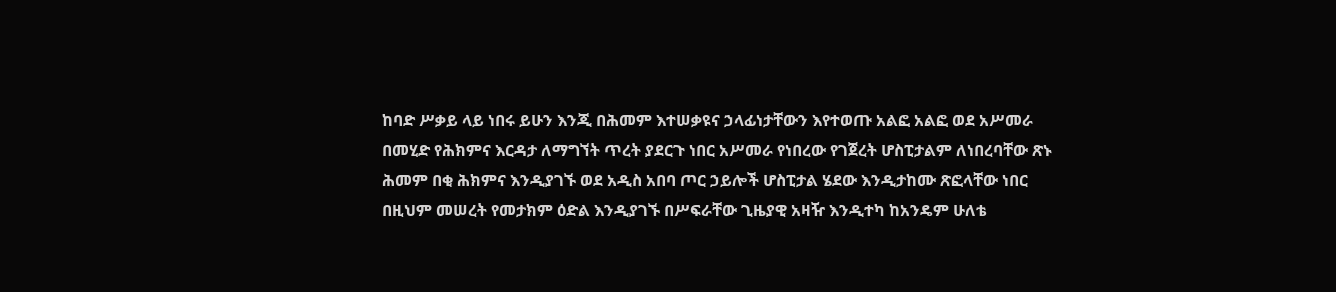ከባድ ሥቃይ ላይ ነበሩ ይሁን እንጂ በሕመም እተሠቃዩና ኃላፊነታቸውን እየተወጡ አልፎ አልፎ ወደ አሥመራ በመሂድ የሕክምና እርዳታ ለማግኘት ጥረት ያደርጉ ነበር አሥመራ የነበረው የገጀረት ሆስፒታልም ለነበረባቸው ጽኑ ሕመም በቂ ሕክምና እንዲያገኙ ወደ አዲስ አበባ ጦር ኃይሎች ሆስፒታል ሄደው እንዲታከሙ ጽፎላቸው ነበር በዚህም መሠረት የመታክም ዕድል እንዲያገኙ በሥፍራቸው ጊዜያዊ አዛዥ እንዲተካ ከአንዴም ሁለቴ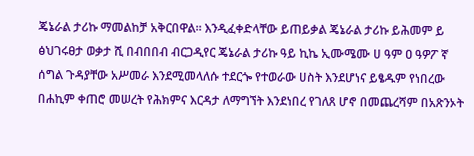ጄኔራል ታሪኩ ማመልከቻ አቅርበዋል። እንዲፈቀድላቸው ይጠይቃል ጄኔራል ታሪኩ ይሕመም ይ ፅህገሩፀታ ወቃታ ሺ በብበበብ ብርጋዲየር ጄኔራል ታሪኩ ዓይ ኪኬ ኢሙሜሙ ሀ ዓም ዐ ዓዎፖ ኛ ሰግል ጉዳያቸው አሥመራ እንደሚመላለሱ ተደርጐ የተወራው ሀስት እንደሆነና ይፄዱም የነበረው በሐኪም ቀጠሮ መሠረት የሕክምና እርዳታ ለማግኘት እንደነበረ የገለጸ ሆኖ በመጨረሻም በአጽንኦት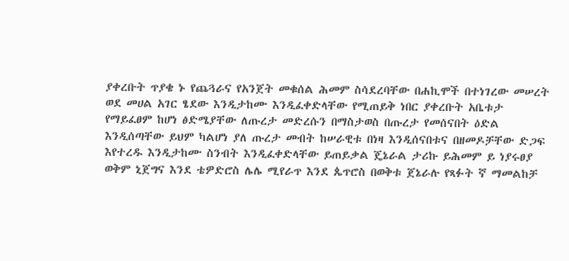ያቀረቡት ጥያቄ ኑ የጨጓራና የአንጀት መቁሰል ሕመም ስሳደረባቸው በሐኪሞች በተነገረው መሠረት ወደ መሀል አገር ፄደው እንዲታከሙ እንዲፈቀድላቸው የሚጠይቅ ነበር ያቀረቡት አቤቱታ የማይፈፀም ከሆነ ፅድሜያቸው ለጡረታ መድረሱን በማስታወስ በጡረታ የመሰናበት ዕድል እንዲሰጣቸው ይህም ካልሆነ ያለ ጡረታ መብት ከሠራዊቱ በነዛ እንዲሰናበቱና በዘመዶቻቸው ድጋፍ እየተረዱ እንዲታከሙ ስንብት እንዲፈቀድላቸው ይጠይቃል ጄኔራል ታሪኩ ይሕመም ይ ነያሩፀያ ወቅም ኒጀግና እንደ ቴዎድሮስ ሌሌ ሚየራጥ እንደ ጴጥሮስ በወቅቱ ጀኔራሉ የጻፉት ኛ ማመልከቻ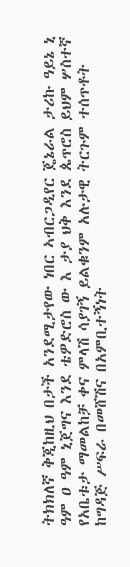ትክክለኛ ቅጂከዚህ በታች አንደሚታየው ነበር ኣብርጋዲየር ጄኔራል ታሪኩ ዓይኔ ኒ ዓም ዐ ዓም ኒጀግና እንደ ቴዎድሮስ ው እ ታያ ህቅ እንደ ጴጥሮስ ይህም ሦስተኛ የአቤቱታ ማመልከቻ ቀና ምላሽ ሳያገኝ ይልቁንም አሉታዊ ትርጉም ተሰጥቶት ከግዳጅ ሥፍራ በመሸሽና በአምቢተኝነት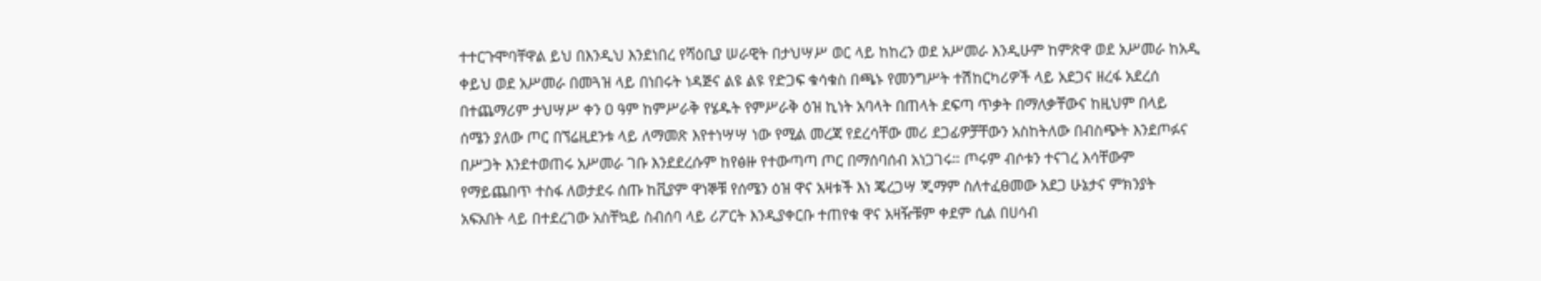ተተርጉሞባቸዋል ይህ በእንዲህ እንደነበረ የሻዕቢያ ሠራዊት በታህሣሥ ወር ላይ ከከረን ወደ አሥመራ እንዲሁም ከምጽዋ ወደ አሥመራ ከአዲ ቀይህ ወደ አሥመራ በመጓዝ ላይ በነበሩት ነዳጅና ልዩ ልዩ የድጋፍ ቁሳቁስ በጫኑ የመንግሥት ተሽከርካሪዎች ላይ አደጋና ዘረፋ አደረሰ በተጨማሪም ታህሣሥ ቀን ዐ ዓም ከምሥራቅ የሄዱት የምሥራቅ ዕዝ ኪነት አባላት በጠላት ደፍጣ ጥቃት በማለቃቸውና ከዚህም በላይ ሰሜን ያለው ጦር በኘሬዚደንቱ ላይ ለማመጽ እየተነሣሣ ነው የሚል መረጃ የደረሳቸው መሪ ደጋፊዎቻቸውን አስከትለው በብስጭት እንደጦፉና በሥጋት እንደተወጠሩ አሥመራ ገቡ እንደደረሱም ከየፅዙ የተውጣጣ ጦር በማሰባሰብ አነጋገሩ። ጦሩም ብሶቱን ተናገረ እሳቸውም የማይጨበጥ ተስፋ ለወታደሩ ሰጡ ከቪያም ዋነኞቹ የሰሜን ዕዝ ዋና አዛቱች እነ ጄረጋሣ ጂማም ስለተፈፀመው አደጋ ሁኔታና ምክንያት አፍአበት ላይ በተደረገው አስቸኳይ ስብሰባ ላይ ሪፖርት እንዲያቀርቡ ተጠየቁ ዋና አዛዥቹም ቀደም ሲል በሀሳብ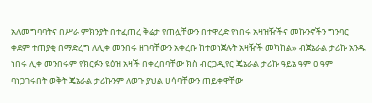አለመግባባትና በሥራ ምክንያት በተፈጠረ ቅሬታ የጠሏቸውን በተዋረድ የነበሩ አዛዝዥችና መኩንኖችን ግንባር ቀደም ተጠያቂ በማድረግ ለሊቀ መንበሩ ዘገባቸውን አቀረቡ ከተወነጀሉት አዛዥች መካከል» ብጀኔራል ታሪኩ አንዱ ነበሩ ሊቀ መንበሩም የክርፉን ዩዕዝ አዛች በቀረበባቸው ክስ ብርጋዲየር ጄኔራል ታሪኩ ዓይኔ ዓም ዐ ዓም ባነጋገሩበት ወቅት ጄኔራል ታሪኩንም ለወጉ ያህል ሀሳባቸውን ጠይቀዋቸው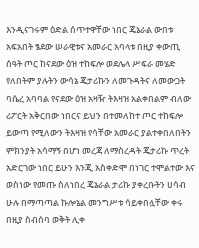እንዲናገሩም ዕድል ሰጥተዋቸው ነበር ጄኔራል ውበቱ አፍአበት ፄደው ሠራዊቱና አመራር አባላቱ በዚያ ቀውጢ ሰዓት ጦር ከናደው ዕዝ ተከፍሎ ወደሌላ ሥፍራ መሄድ የለበትም ያሉትን ውሳኔ ጄታሪኩን ለመጉዳትና ለመውጋት ባሴረ አባባል የናደው ዕዝ አዛዥ ትእዛዝ አልቀበልም ብለው ሪፖርት አቅርበው ነበርና ይህን በተመለከተ ጦር ተከፍሎ ይውጣ የሚለውን ትእዛዝ የሳቸው አመራር ያልተቀበለበትን ምክንያት አሳማኝ በሆነ መረጃ ለማስረዳት ጄታሪኩ ጥረት አድርገው ነበር ይሁን እንጂ አስቀድሞ በነገር ተሞልተው እና ወስነው የመጡ ስለነበረ ጄኔራል ታሪኩ ያቀረቡትን ሀሳብ ሁሉ በማጣጣል ኩሎኔል መንግሥቱ ሳይቀበሏቸው ቀሩ በዚያ ስብሰባ ወቅት ሊቀ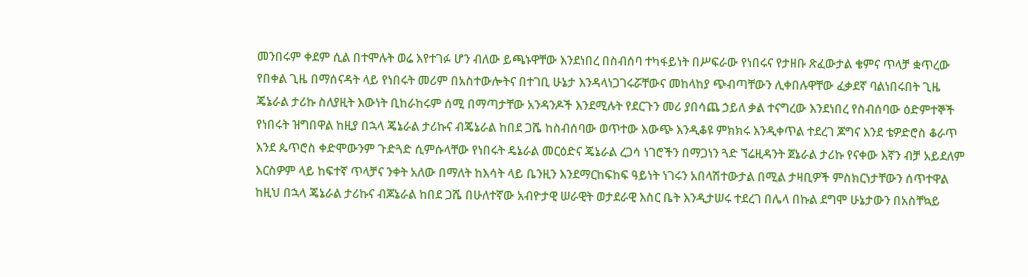መንበሩም ቀደም ሲል በተሞሉት ወሬ እየተገፉ ሆን ብለው ይጫኑዋቸው እንደነበረ በስብሰባ ተካፋይነት በሥፍራው የነበሩና የታዘቡ ጽፈውታል ቄምና ጥላቻ ቋጥረው የበቀል ጊዜ በማሰናዳት ላይ የነበሩት መሪም በአስተውሎትና በተገቢ ሁኔታ እንዳላነጋገሩሯቸውና መከላከያ ጭብጣቸውን ሊቀበሉዋቸው ፈቃደኛ ባልነበሩበት ጊዜ ጄኔራል ታሪኩ ስለያዚት እውነት ቢከራከሩም ሰሚ በማጣታቸው አንዳንዶች እንደሚሉት የደርጉን መሪ ያበሳጨ ኃይለ ቃል ተናግረው እንደነበረ የስብሰባው ዕድምተኞች የነበሩት ዝግበዋል ከዚያ በኋላ ጄኔራል ታሪኩና ብጄኔራል ከበደ ጋሼ ከስብሰባው ወጥተው እውጭ እንዲቆዩ ምክክሩ እንዲቀጥል ተደረገ ጆግና እንደ ቴዎድሮስ ቆራጥ እንደ ጴጥሮስ ቀድሞውንም ጉድጓድ ሲምሱላቸው የነበሩት ዴኔራል መርዕድና ጄኔራል ረጋሳ ነገሮችን በማጋነን ጓድ ኘሬዚዳንት ጀኔራል ታሪኩ የናቀው እኛን ብቻ አይደለም እርስዎም ላይ ከፍተኛ ጥላቻና ንቀት አለው በማለት ከእሳት ላይ ቤንዚን እንደማርከፍከፍ ዓይነት ነገሩን አበላሽተውታል በሚል ታዛቢዎች ምስክርነታቸውን ሰጥተዋል ከዚህ በኋላ ጄኔራል ታሪኩና ብጆኔራል ከበደ ጋሼ በሁለተኛው አብዮታዊ ሠራዊት ወታደራዊ እስር ቤት እንዲታሠሩ ተደረገ በሌላ በኩል ደግሞ ሁኔታውን በአስቸኳይ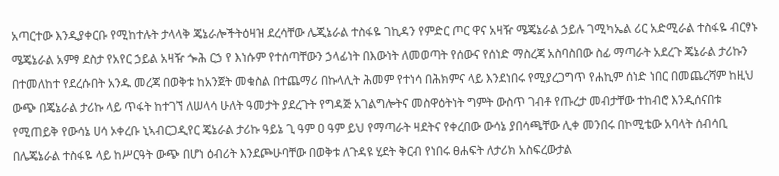አጣርተው እንዲያቀርቡ የሚከተሉት ታላላቅ ጄኔራሎችትዕዛዝ ደረሳቸው ሌጂኔራል ተስፋዬ ገኪዳን የምድር ጦር ዋና አዛዥ ሜጄኔራል ኃይሉ ገሚካኤል ሪር አድሚራል ተስፋዬ ብርፃኑ ሜጄኔራል አምፃ ደስታ የአየር ኃይል አዛዥ ጐሕ ርኃ የ እነሱም የተሰጣቸውን ኃላፊነት በእውነት ለመወጣት የሰውና የሰነድ ማስረጃ አስባስበው ስፊ ማጣራት አደረጉ ጄኔራል ታሪኩን በተመለከተ የደረሱበት አንዱ መረጃ በወቅቱ ከአንጀት መቁስል በተጨማሪ በኩላሊት ሕመም የተነሳ በሕክምና ላይ እንደነበሩ የሚያረጋግጥ የሐኪም ሰነድ ነበር በመጨረሻም ከዚህ ውጭ በጄኔራል ታሪኩ ላይ ጥፋት ከተገኘ ለሠላሳ ሁለት ዓመታት ያደረጉት የግዳጅ አገልግሎትና መስዋዕትነት ግምት ውስጥ ገብቶ የጡረታ መብታቸው ተከብሮ እንዲሰናበቱ የሚጠይቅ የውሳኔ ሀሳ ኦቀረቡ ኒኣብርጋዲየር ጄኔራል ታሪኩ ዓይኔ ጊ ዓም ዐ ዓም ይህ የማጣራት ዛደትና የቀረበው ውሳኔ ያበሳጫቸው ሊቀ መንበሩ በኮሚቴው አባላት ሰብሳቢ በሌጄኔራል ተስፋዬ ላይ ከሥርዓት ውጭ በሆነ ዕብሪት እንደጮሁባቸው በወቅቱ ለጉዳዩ ሂደት ቅርብ የነበሩ ፀሐፍት ለታሪክ አስፍረውታል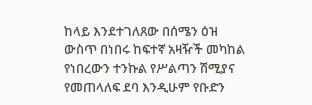ከላይ እንደተገለጸው በሰሜን ዕዝ ውስጥ በነበሩ ከፍተኛ አዛዥች መካከል የነበረውን ተንኩል የሥልጣን ሽሚያና የመጠላለፍ ደባ እንዲሁም የቡድን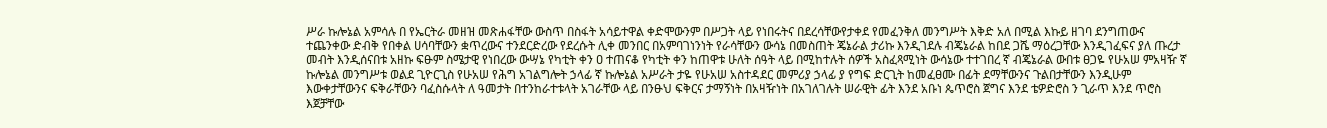ሥራ ኩሎኔል አምሳሉ በ የኤርትራ መዘዝ መጽሐፋቸው ውስጥ በስፋት አሳይተዋል ቀድሞውንም በሥጋት ላይ የነበሩትና በደረሳቸውየታቀደ የመፈንቅለ መንግሥት እቅድ አለ በሚል እኩይ ዘገባ ደንግጠውና ተጨንቀው ድብቅ የበቀል ሀሳባቸውን ቋጥረውና ተንደርድረው የደረሱት ሊቀ መንበር በአምባገነንነት የራሳቸውን ውሳኔ በመስጠት ጄኔራል ታሪኩ እንዲገደሉ ብጄኔራል ከበደ ጋሼ ማዕረጋቸው እንዲገፈፍና ያለ ጡረታ መብት እንዲሰናበቱ አዘኩ ፍፁም ስሜታዊ የነበረው ውሣኔ የካቲት ቀን ዐ ተጠናቆ የካቲት ቀን ከጠዋቱ ሁለት ሰዓት ላይ በሚከተሉት ሰዎች አስፈጻሚነት ውሳኔው ተተገበረ ኛ ብጄኔራል ውበቱ ፀጋዬ የሁአሠ ምአዛዥ ኛ ኩሎኔል መንግሥቱ ወልደ ጊዮርጊስ የሁአሠ የሕግ አገልግሎት ኃላፊ ኛ ኩሎኔል አሥራት ታዬ የሁአሠ አስተዳደር መምሪያ ኃላፊ ያ የግፍ ድርጊት ከመፈፀሙ በፊት ደማቸውንና ጉልበታቸውን እንዲሁም እውቀታቸውንና ፍቅራቸውን ባፈስሱላት ለ ዓመታት በተንከራተቱላት አገራቸው ላይ በንፁህ ፍቅርና ታማኝነት በአዛዥነት በአገለገሉት ሠራዊት ፊት እንደ አቡነ ጴጥሮስ ጀግና እንደ ቴዎድሮስ ን ጊራጥ እንደ ጥሮስ እጀቻቸው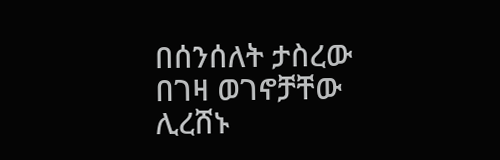በሰንሰለት ታስረው በገዛ ወገኖቻቸው ሊረሸኑ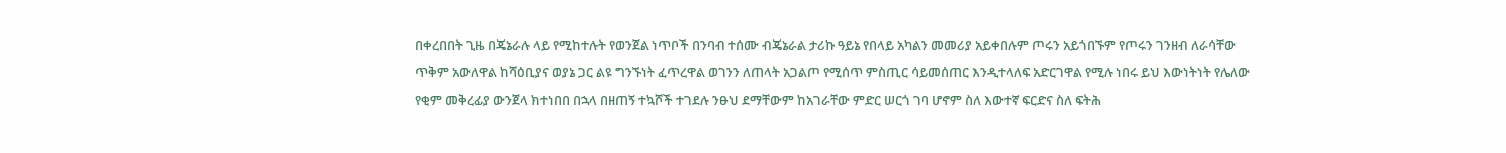በቀረበበት ጊዜ በጄኔራሉ ላይ የሚከተሉት የወንጀል ነጥቦች በንባብ ተሰሙ ብጄኔራል ታሪኩ ዓይኔ የበላይ አካልን መመሪያ አይቀበሉም ጦሩን አይጎበኙም የጦሩን ገንዘብ ለራሳቸው ጥቅም አውለዋል ከሻዕቢያና ወያኔ ጋር ልዩ ግንኙነት ፈጥረዋል ወገንን ለጠላት አጋልጦ የሚሰጥ ምስጢር ሳይመሰጠር እንዲተላለፍ አድርገዋል የሚሉ ነበሩ ይህ እውነትነት የሌለው የቂም መቅረፊያ ውንጀላ ክተነበበ በኋላ በዘጠኝ ተኳሾች ተገደሉ ንፁህ ደማቸውም ከአገራቸው ምድር ሠርጎ ገባ ሆኖም ስለ እውተኛ ፍርድና ስለ ፍትሕ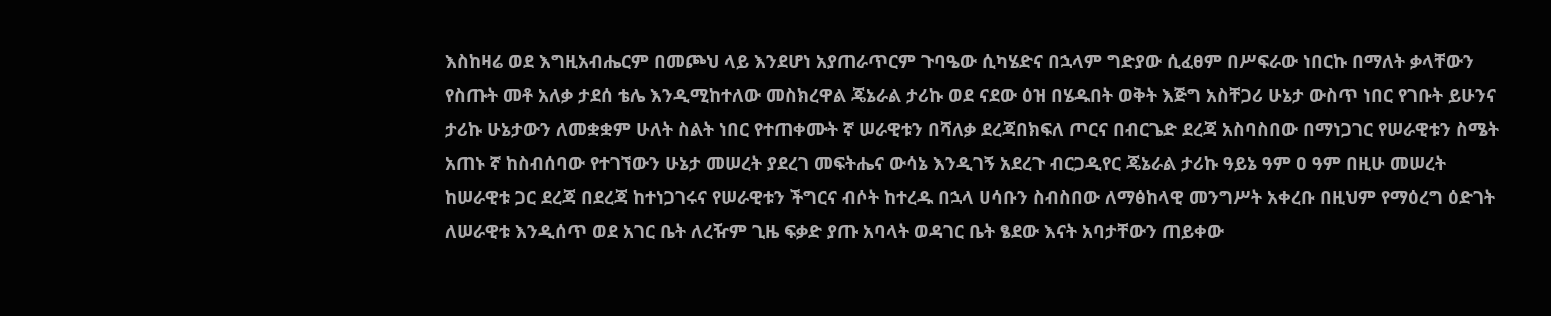እስከዛሬ ወደ እግዚአብሔርም በመጮህ ላይ እንደሆነ አያጠራጥርም ጉባዔው ሲካሄድና በኋላም ግድያው ሲፈፀም በሥፍራው ነበርኩ በማለት ቃላቸውን የስጡት መቶ አለቃ ታደሰ ቴሌ እንዲሚከተለው መስክረዋል ጄኔራል ታሪኩ ወደ ናደው ዕዝ በሄዱበት ወቅት እጅግ አስቸጋሪ ሁኔታ ውስጥ ነበር የገቡት ይሁንና ታሪኩ ሁኔታውን ለመቋቋም ሁለት ስልት ነበር የተጠቀሙት ኛ ሠራዊቱን በሻለቃ ደረጃበክፍለ ጦርና በብርጌድ ደረጃ አስባስበው በማነጋገር የሠራዊቱን ስሜት አጠኑ ኛ ከስብሰባው የተገኘውን ሁኔታ መሠረት ያደረገ መፍትሔና ውሳኔ እንዲገኝ አደረጉ ብርጋዲየር ጄኔራል ታሪኩ ዓይኔ ዓም ዐ ዓም በዚሁ መሠረት ከሠራዊቱ ጋር ደረጃ በደረጃ ከተነጋገሩና የሠራዊቱን ችግርና ብሶት ከተረዱ በኋላ ሀሳቡን ስብስበው ለማፅከላዊ መንግሥት አቀረቡ በዚህም የማዕረግ ዕድገት ለሠራዊቱ እንዲሰጥ ወደ አገር ቤት ለረዥም ጊዜ ፍቃድ ያጡ አባላት ወዳገር ቤት ፄደው እናት አባታቸውን ጠይቀው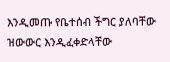እንዲመጡ የቤተሰብ ችግር ያለባቸው ዝውውር እንዲፈቀድላቸው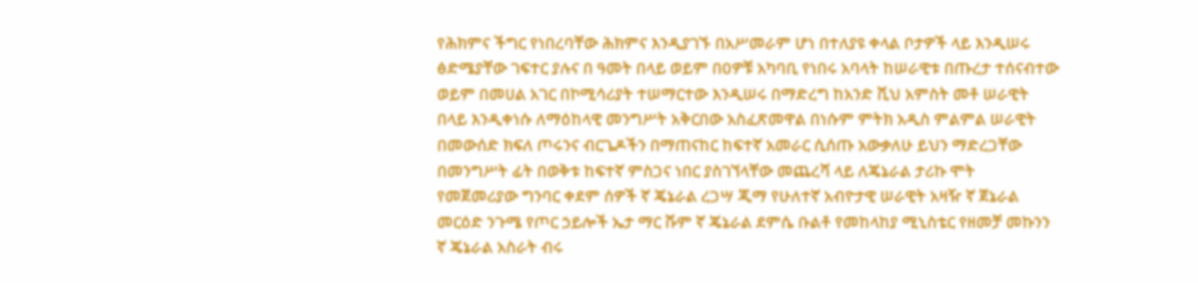የሕክምና ችግር የነበረባቸው ሕክምና እንዲያገኙ በአሥመራም ሆነ በተለያዩ ቀላል ቦታዎች ላይ እንዲሠሩ ፅድሜያቸው ገፍተር ያሉና በ ዓመት በላይ ወይም በዐዎቹ አካባቢ የነበሩ አባላት ከሠራዊቱ በጡረታ ተሰናብተው ወይም በመሀል አገር በኮሚሳሪያት ተሠማርተው እንዲሠሩ በማድረግ ከአንድ ሺህ አምስት መቶ ሠራዊት በላይ እንዲቀነሱ ለማዕከላዊ መንግሥት አቅርበው አስፈጽመዋል በነሱም ምትክ አዲስ ምልምል ሠራዊት በመውሰድ ክፍለ ጦሩንና ብርጌዶችን በማጠናከር ከፍተኛ አመራር ሲሰጡ አውቃለሁ ይህን ማድረጋቸው በመንግሥት ፊት በወቅቱ ከፍተኛ ምስጋና ነበር ያስገኘላቸው መጨረሻ ላይ ለጄኔራል ታሪኩ ሞት የመጀመሪያው ግንባር ቀደም ሰዎች ኛ ጄኔራል ረጋሣ ጂማ የሁለተኛ አብዮታዊ ሠራዊት አዛዥ ኛ ጀኔራል መርዕድ ንጉሜ የጦር ኃይሎች ኤታ ማር ሹም ኛ ጄኔራል ደምሴ ቡልቶ የመከላከያ ሚኒስቴር የዘመቻ መኩንን ኛ ጄኔራል አስራት ብሩ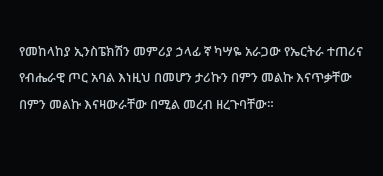የመከላከያ ኢንስፔክሽን መምሪያ ኃላፊ ኛ ካሣዬ አራጋው የኤርትራ ተጠሪና የብሔራዊ ጦር አባል እነዚህ በመሆን ታሪኩን በምን መልኩ እናጥቃቸው በምን መልኩ እናዛውራቸው በሚል መረብ ዘረጉባቸው።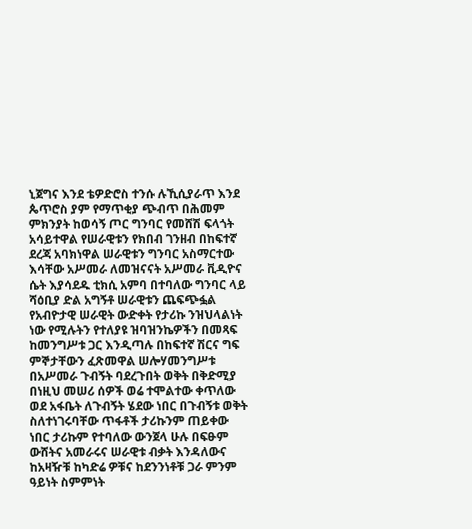ኒጀግና እንደ ቴዎድሮስ ተንሱ ሉኺሲያራጥ እንደ ጴጥሮስ ያም የማጥቂያ ጭብጥ በሕመም ምክንያት ከወሳኝ ጦር ግንባር የመሸሽ ፍላጎት አሳይተዋል የሠራዊቱን የክበብ ገንዘብ በከፍተኛ ደረጃ አባክነዋል ሠራዊቱን ግንባር አስማርተው እሳቸው አሥመራ ለመዝናናት አሥመራ ቪዲዮና ሴት እያሳደዱ ቲክሲ አምባ በተባለው ግንባር ላይ ሻዕቢያ ድል አግኝቶ ሠራዊቱን ጨፍጭፏል የአብዮታዊ ሠራዊት ውድቀት የታሪኩ ንዝህላልነት ነው የሚሉትን የተለያዩ ዝባዝንኬዎችን በመጻፍ ከመንግሥቱ ጋር እንዲጣሉ በከፍተኛ ሽርና ግፍ ምኞታቸውን ፈጽመዋል ሠሎሃመንግሥቱ በአሥመራ ጉብኝት ባደረጉበት ወቅት በቅድሚያ በነዚህ መሠሪ ሰዎች ወሬ ተሞልተው ቀጥለው ወደ አፋቤት ለጉብኝት ሄደው ነበር በጉብኝቱ ወቅት ስለተነገሩባቸው ጥፋቶች ታሪኩንም ጠይቀው ነበር ታሪኩም የተባለው ውንጀላ ሁሉ በፍፁም ውሸትና አመራሩና ሠራዊቱ ብቃት እንዳለውና ከአዛዥቹ ከካድሬ ዎቹና ከደንንነቶቹ ጋራ ምንም ዓይነት ስምምነት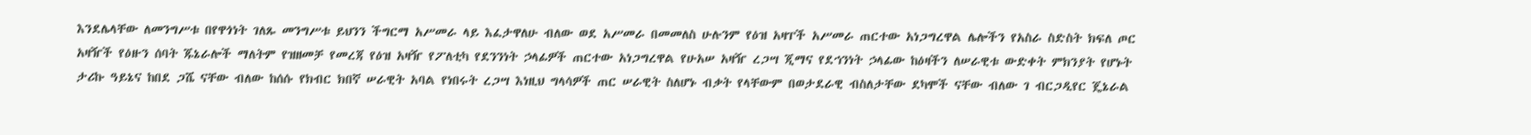እንደሌላቸው ለመንግሥቱ በየዋጎነት ገለጹ መንግሥቱ ይህንን ችግርማ አሥመራ ላይ እፈታዋለሁ ብለው ወደ አሥመራ በመመለስ ሁሉንም የዕዝ አዛፐች አሥመራ ጠርተው አነጋግረዋል ሌሎችን የአስራ ስድስት ክፍለ ጦር አዛዥች የዕዙን ሰባት ጁኔራሎች ማለትም የዝዘመቻ የመረጃ የዕዝ አዛዥ የፖለቲካ የደንንነት ኃላፊዎች ጠርተው አነጋግረዋል የሁአሠ አዛዥ ረጋሣ ጂማና የደኀንነት ኃላፊው ከዕዛችን ለሠራዊቱ ውድቀት ምክንያት የሆኑት ታሪኩ ዓይኔና ከበደ ጋሼ ናቸው ብለው ከሰሱ የክብር ክበኛ ሠራዊት አባል የነበሩት ረጋሣ እነዚህ ግላሳዎች ጠር ሠራዊት ስለሆኑ ብቃት የላቸውም በወታደራዊ ብስለታቸው ደካሞች ናቸው ብለው ገ ብርጋዲየር ጄኔራል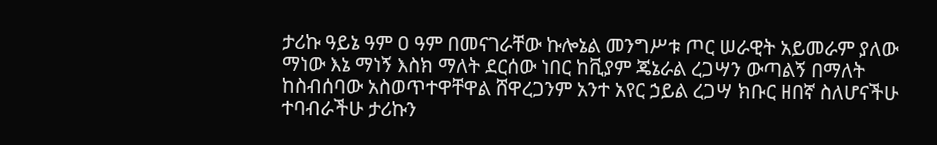ታሪኩ ዓይኔ ዓም ዐ ዓም በመናገራቸው ኩሎኔል መንግሥቱ ጦር ሠራዊት አይመራም ያለው ማነው እኔ ማነኝ እስክ ማለት ደርሰው ነበር ከቪያም ጄኔራል ረጋሣን ውጣልኝ በማለት ከስብሰባው አስወጥተዋቸዋል ሸዋረጋንም አንተ አየር ኃይል ረጋሣ ክቡር ዘበኛ ስለሆናችሁ ተባብራችሁ ታሪኩን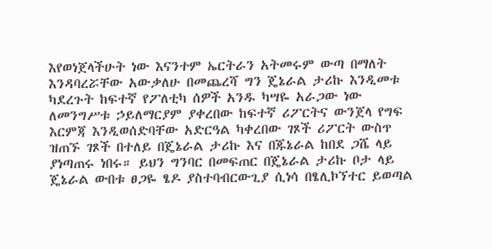እየወነጀላችሁት ነው እናንተም ኤርትራን አትመሩም ውጣ በማለት እንዳባረሯቸው አውቃለሁ በመጨረሻ ግን ጄኔራል ታሪኩ እንዲመቱ ካደረጉት ከፍተኛ የፖለቲካ ሰዎች አንዱ ካሣዬ አራጋው ነው ለመንግሥቱ ኃይለማርያም ያቀረበው ከፍተኛ ሪፖርትና ውንጀላ የግፍ እርምጃ እንዲወሰድባቸው አድርዓል ካቀረበው ገጾች ሪፖርት ውስጥ ዝጠኙ ገጾች በተለይ በጄኔራል ታሪኩ እና በጁኔራል ከበደ ጋሼ ላይ ያነጣጠሩ ነበሩ። ይህን ግንባር በመፍጠር በጄኔራል ታሪኩ ቦታ ላይ ጄኔራል ውበቱ ፀጋዬ ፄዶ ያስተባብርውጊያ ሲነሳ በፄሊኮኘተር ይወጣል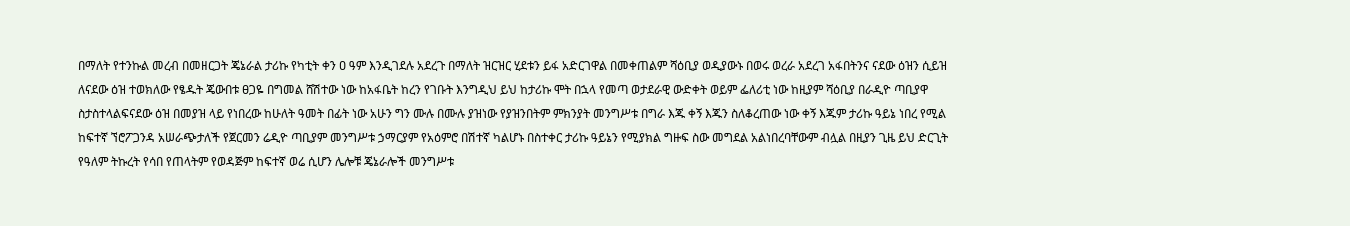በማለት የተንኩል መረብ በመዘርጋት ጄኔራል ታሪኩ የካቲት ቀን ዐ ዓም እንዲገደሉ አደረጉ በማለት ዝርዝር ሂደቱን ይፋ አድርገዋል በመቀጠልም ሻዕቢያ ወዲያውኑ በወሩ ወረራ አደረገ አፋበትንና ናደው ዕዝን ሲይዝ ለናደው ዕዝ ተወክለው የፄዱት ጄውበቱ ፀጋዬ በግመል ሸሽተው ነው ከአፋቤት ከረን የገቡት እንግዲህ ይህ ከታሪኩ ሞት በኋላ የመጣ ወታደራዊ ውድቀት ወይም ፌለሪቲ ነው ከዚያም ሻዕቢያ በራዲዮ ጣቢያዋ ስታስተላልፍናደው ዕዝ በመያዝ ላይ የነበረው ከሁለት ዓመት በፊት ነው አሁን ግን ሙሉ በሙሉ ያዝነው የያዝንበትም ምክንያት መንግሥቱ በግራ እጁ ቀኝ እጁን ስለቆረጠው ነው ቀኝ እጁም ታሪኩ ዓይኔ ነበረ የሚል ከፍተኛ ኘሮፖጋንዳ አሠራጭታለች የጀርመን ሬዲዮ ጣቢያም መንግሥቱ ኃማርያም የአዕምሮ በሽተኛ ካልሆኑ በስተቀር ታሪኩ ዓይኔን የሚያክል ግዙፍ ስው መግደል አልነበረባቸውም ብሏል በዚያን ጊዜ ይህ ድርጊት የዓለም ትኩረት የሳበ የጠላትም የወዳጅም ከፍተኛ ወሬ ሲሆን ሌሎቹ ጄኔራሎች መንግሥቱ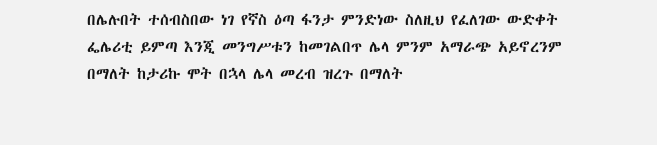በሌሉበት ተሰብስበው ነገ የኛስ ዕጣ ፋንታ ምንድነው ስለዚህ የፈለገው ውድቀት ፌሌሪቲ ይምጣ እንጂ መንግሥቱን ከመገልበጥ ሌላ ምንም አማራጭ አይኖረንም በማለት ከታሪኩ ሞት በኋላ ሌላ መረብ ዝረጉ በማለት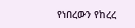የነበረውን የከረረ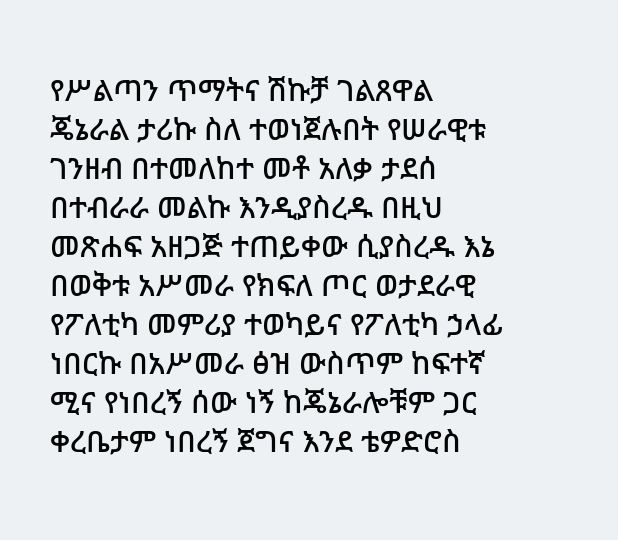የሥልጣን ጥማትና ሽኩቻ ገልጸዋል ጄኔራል ታሪኩ ስለ ተወነጀሉበት የሠራዊቱ ገንዘብ በተመለከተ መቶ አለቃ ታደሰ በተብራራ መልኩ እንዲያስረዱ በዚህ መጽሐፍ አዘጋጅ ተጠይቀው ሲያስረዱ እኔ በወቅቱ አሥመራ የክፍለ ጦር ወታደራዊ የፖለቲካ መምሪያ ተወካይና የፖለቲካ ኃላፊ ነበርኩ በአሥመራ ፅዝ ውስጥም ከፍተኛ ሚና የነበረኝ ሰው ነኝ ከጄኔራሎቹም ጋር ቀረቤታም ነበረኝ ጀግና እንደ ቴዎድሮስ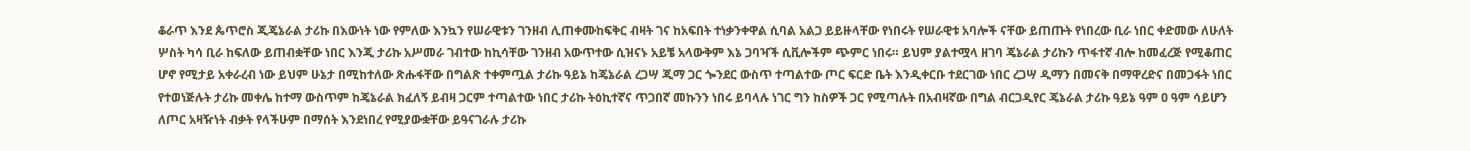ቆራጥ እንደ ጴጥሮስ ጂጄኔራል ታሪኩ በእውነት ነው የምለው እንኳን የሠራዊቱን ገንዘብ ሊጠቀሙከፍቅር ብዛት ገና ከአፍበት ተነቃንቀዋል ሲባል አልጋ ይይዙላቸው የነበሩት የሠራዊቱ አባሎች ናቸው ይጠጡት የነበረው ቢራ ነበር ቀድመው ለሁለት ሦስት ካሳ ቢራ ከፍለው ይጠብቋቸው ነበር እንጂ ታሪኩ አሥመራ ገብተው ከኪሳቸው ገንዘብ አውጥተው ሲዝናኑ አይቼ አላውቅም እኔ ጋባዣች ሲቪሎችም ጭምር ነበሩ። ይህም ያልተሟላ ዘገባ ጄኔራል ታሪኩን ጥፋተኛ ብሎ ከመፈረጅ የሚቆጠር ሆኖ የሚታይ አቀራረብ ነው ይህም ሁኔታ በሚከተለው ጽሑፋቸው በግልጽ ተቀምጧል ታሪኩ ዓይኔ ከጄኔራል ረጋሣ ጂማ ጋር ጐንደር ውስጥ ተጣልተው ጦር ፍርድ ቤት እንዲቀርቡ ተደርገው ነበር ረጋሣ ዲማን በመናቅ በማዋረድና በመጋፋት ነበር የተወነጅሉት ታሪኩ መቀሌ ከተማ ውስጥም ከጄኔራል ክፈለኝ ይብዛ ጋርም ተጣልተው ነበር ታሪኩ ትዕኪተኛና ጥጋበኛ መኩንን ነበሩ ይባላሉ ነገር ግን ከስዎች ጋር የሚጣሉት በአብዛኛው በግል ብርጋዲየር ጄኔራል ታሪኩ ዓይኔ ዓም ዐ ዓም ሳይሆን ለጦር አዛዥነት ብቃት የላችሁም በማሰት እንደነበረ የሚያውቋቸው ይዓናገራሉ ታሪኩ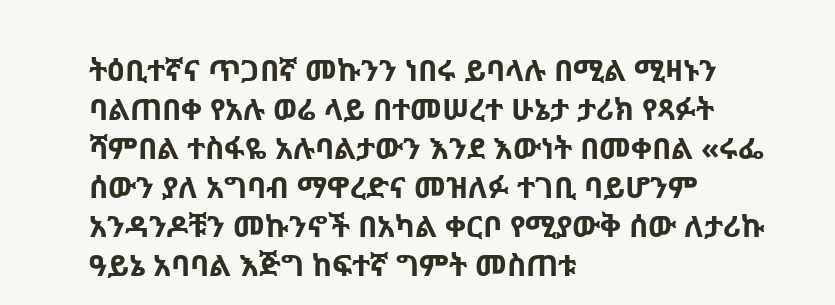ትዕቢተኛና ጥጋበኛ መኩንን ነበሩ ይባላሉ በሚል ሚዛኑን ባልጠበቀ የአሉ ወሬ ላይ በተመሠረተ ሁኔታ ታሪክ የጻፉት ሻምበል ተስፋዬ አሉባልታውን እንደ እውነት በመቀበል «ሩፌ ሰውን ያለ አግባብ ማዋረድና መዝለፉ ተገቢ ባይሆንም አንዳንዶቹን መኩንኖች በአካል ቀርቦ የሚያውቅ ሰው ለታሪኩ ዓይኔ አባባል እጅግ ከፍተኛ ግምት መስጠቱ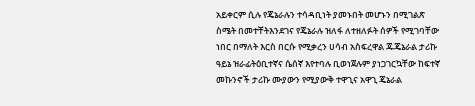አይቀርም ሲሉ የጄኔራሉን ተሳዳቢነት ያመኑበት መሆኑን በሚገልጽ ስሜት በመተቸትእንደገና የጄኔራሉ ዝለፋ ለተዘለፉት ሰዎች የሚገባቸው ነበር በማለት እርስ በርሱ የሚቃረን ሀሳብ አስፍረዋል ጁጄኔራል ታሪኩ ዓይኔ ዝራፊትዕቢተኛና ሴሰኛ እየተባሉ ቢወነጀሉም ያነጋገርኳቸው ከፍተኛ መኩንኖች ታሪኩ ሙያውን የሚያውቅ ተዋጊና አዋጊ ጄኔራል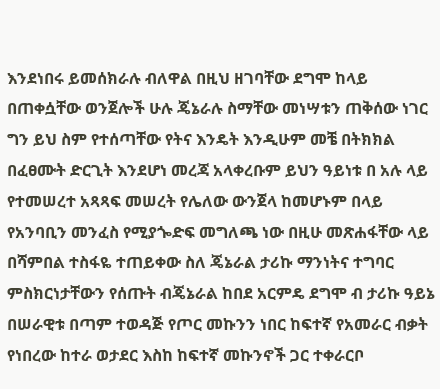እንደነበሩ ይመሰክራሉ ብለዋል በዚህ ዘገባቸው ደግሞ ከላይ በጠቀሷቸው ወንጀሎች ሁሉ ጄኔራሉ ስማቸው መነሣቱን ጠቅሰው ነገር ግን ይህ ስም የተሰጣቸው የትና እንዴት እንዲሁም መቼ በትክክል በፈፀሙት ድርጊት እንደሆነ መረጃ አላቀረቡም ይህን ዓይነቱ በ አሉ ላይ የተመሠረተ አጻጻፍ መሠረት የሌለው ውንጀላ ከመሆኑም በላይ የአንባቢን መንፈስ የሚያጐድፍ መግለጫ ነው በዚሁ መጽሐፋቸው ላይ በሻምበል ተስፋዬ ተጠይቀው ስለ ጄኔራል ታሪኩ ማንነትና ተግባር ምስክርነታቸውን የሰጡት ብጄኔራል ከበደ አርምዴ ደግሞ ብ ታሪኩ ዓይኔ በሠራዊቱ በጣም ተወዳጅ የጦር መኩንን ነበር ከፍተኛ የአመራር ብቃት የነበረው ከተራ ወታደር እስከ ከፍተኛ መኩንኖች ጋር ተቀራርቦ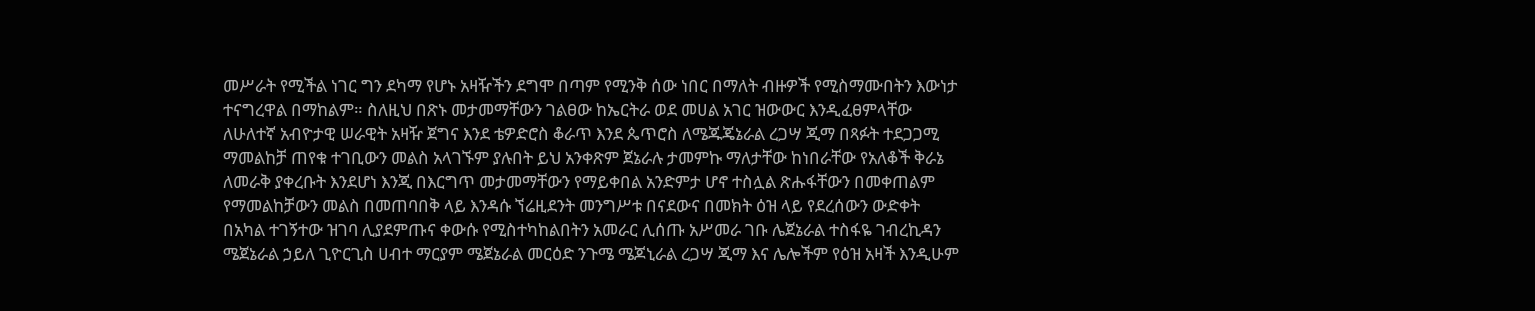መሥራት የሚችል ነገር ግን ደካማ የሆኑ አዛዥችን ደግሞ በጣም የሚንቅ ሰው ነበር በማለት ብዙዎች የሚስማሙበትን እውነታ ተናግረዋል በማከልም። ስለዚህ በጽኑ መታመማቸውን ገልፀው ከኤርትራ ወደ መሀል አገር ዝውውር እንዲፈፀምላቸው ለሁለተኛ አብዮታዊ ሠራዊት አዛዥ ጀግና እንደ ቴዎድሮስ ቆራጥ እንደ ጴጥሮስ ለሜጁጄኔራል ረጋሣ ጂማ በጻፉት ተደጋጋሚ ማመልከቻ ጠየቁ ተገቢውን መልስ አላገኙም ያሉበት ይህ አንቀጽም ጀኔራሉ ታመምኩ ማለታቸው ከነበራቸው የአለቆች ቅራኔ ለመራቅ ያቀረቡት እንደሆነ እንጂ በእርግጥ መታመማቸውን የማይቀበል አንድምታ ሆኖ ተስሏል ጽሑፋቸውን በመቀጠልም የማመልከቻውን መልስ በመጠባበቅ ላይ እንዳሱ ኘሬዚደንት መንግሥቱ በናደውና በመክት ዕዝ ላይ የደረሰውን ውድቀት በአካል ተገኝተው ዝገባ ሊያደምጡና ቀውሱ የሚስተካከልበትን አመራር ሊሰጡ አሥመራ ገቡ ሌጀኔራል ተስፋዬ ገብረኪዳን ሜጀኔራል ኃይለ ጊዮርጊስ ሀብተ ማርያም ሜጀኔራል መርዕድ ንጉሜ ሜጆኒራል ረጋሣ ጂማ እና ሌሎችም የዕዝ አዛች እንዲሁም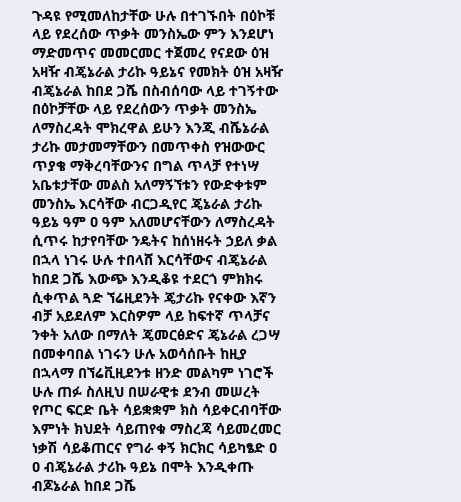ጉዳዩ የሚመለከታቸው ሁሉ በተገኙበት በዕኮቹ ላይ የደረሰው ጥቃት መንስኤው ምን እንደሆነ ማድመጥና መመርመር ተጀመረ የናደው ዕዝ አዛዥ ብጄኔራል ታሪኩ ዓይኔና የመክት ዕዝ አዛዥ ብጄኔራል ከበደ ጋሼ በስብሰባው ላይ ተገኝተው በዕኮቻቸው ላይ የደረሰውን ጥቃት መንስኤ ለማስረዳት ሞክረዋል ይሁን እንጂ ብሼኔራል ታሪኩ መታመማቸውን በመጥቀስ የዝውውር ጥያቄ ማቅረባቸውንና በግል ጥላቻ የተነሣ አቤቱታቸው መልስ አለማኝኘቱን የውድቀቱም መንስኤ እርሳቸው ብርጋዲየር ጄኔራል ታሪኩ ዓይኔ ዓም ዐ ዓም አለመሆናቸውን ለማስረዳት ሲጥሩ ከታየባቸው ንዴትና ከሰነዘሩት ኃይለ ቃል በኋላ ነገሩ ሁሉ ተበላሸ እርሳቸውና ብጄኔራል ከበደ ጋሼ እውጭ እንዲቆዩ ተደርጎ ምክክሩ ሲቀጥል ጓድ ኘሬዚደንት ጄታሪኩ የናቀው እኛን ብቻ አይደለም እርስዎም ላይ ከፍተኛ ጥላቻና ንቀት አለው በማለት ጄመርፅድና ጄኔራል ረጋሣ በመቀባበል ነገሩን ሁሉ አወሳሰቡት ከዚያ በኋላማ በኘሬቪዚደንቱ ዘንድ መልካም ነገሮች ሁሉ ጠፉ ስለዚህ በሠራዊቱ ደንብ መሠረት የጦር ፍርድ ቤት ሳይቋቋም ክስ ሳይቀርብባቸው እምነት ክህደት ሳይጠየቁ ማስረጃ ሳይመረመር ነቃሽ ሳይቆጠርና የግራ ቀኝ ክርክር ሳይካፄድ ዐ ዐ ብጄኔራል ታሪኩ ዓይኔ በሞት እንዲቀጡ ብጆኔራል ከበደ ጋሼ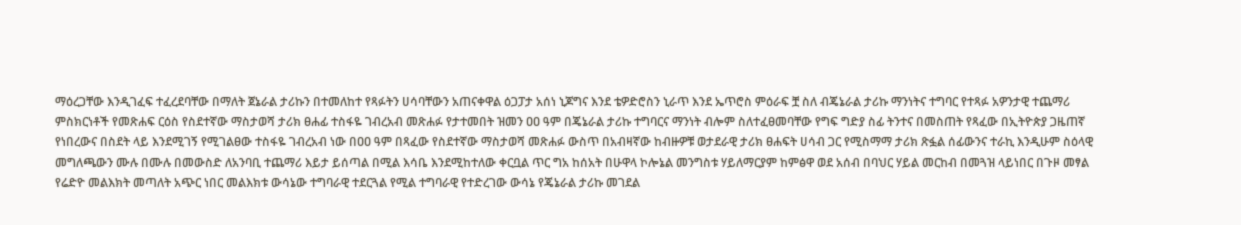ማዕረጋቸው እንዲገፈፍ ተፈረደባቸው በማለት ጀኔራል ታሪኩን በተመለከተ የጻፉትን ሀሳባቸውን አጠናቀዋል ዕጋፓታ አሰነ ኒጆግና እንደ ቴዎድሮስን ኒራጥ እንደ ኤጥሮስ ምዕራፍ ቿ ስለ ብጄኔራል ታሪኩ ማንነትና ተግባር የተጻፉ አዎንታዊ ተጨማሪ ምስክርነቶች የመጽሐፍ ርዕስ የስደተኛው ማስታወሻ ታሪክ ፀሐፊ ተስፋዬ ገብረአብ መጽሐፉ የታተመበት ዝመን ዐዐ ዓም በጄኔራል ታሪኩ ተግባርና ማንነት ብሎም ስለተፈፀመባቸው የግፍ ግድያ ስፊ ትንተና በመስጠት የጻፈው በኢትዮጵያ ጋዜጠኛ የነበረውና በስደት ላይ እንደሚገኝ የሚገልፀው ተስፋዬ ገብረአብ ነው በዐዐ ዓም በጻፈው የስደተኛው ማስታወሻ መጽሐፉ ውስጥ በአብዛኛው ከብዙዎቹ ወታደራዊ ታሪክ ፀሐፍት ሀሳብ ጋር የሚስማማ ታሪክ ጽፏል ሰፊውንና ተራኪ እንዲሁም ስዕላዊ መግለጫውን ሙሉ በሙሉ በመውስድ ለአንባቢ ተጨማሪ እይታ ይሰጣል በሚል እሳቤ እንደሚከተለው ቀርቧል ጥር ግአ ከሰአት በሁዋላ ኮሎኔል መንግስቱ ሃይለማርያም ከምፅዋ ወደ አሰብ በባህር ሃይል መርከብ በመጓዝ ላይነበር በጉዞ መፃል የሬድዮ መልእክት መጣለት አጭር ነበር መልእክቱ ውሳኔው ተግባራዊ ተደርጓል የሚል ተግባራዊ የተድረገው ውሳኔ የጄኔራል ታሪኩ መገደል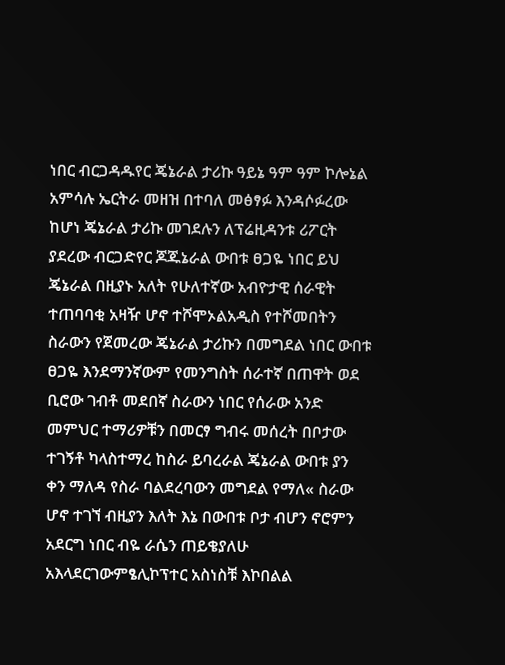ነበር ብርጋዳዱየር ጄኔራል ታሪኩ ዓይኔ ዓም ዓም ኮሎኔል አምሳሉ ኤርትራ መዘዝ በተባለ መፅፃፉ እንዳሶፉረው ከሆነ ጄኔራል ታሪኩ መገደሉን ለፕሬዚዳንቱ ሪፖርት ያደረው ብርጋድየር ጆጁኔራል ውበቱ ፀጋዬ ነበር ይህ ጄኔራል በዚያኑ አለት የሁለተኛው አብዮታዊ ሰራዊት ተጠባባቂ አዛዥ ሆኖ ተሾሞኦልአዲስ የተሾመበትን ስራውን የጀመረው ጄኔራል ታሪኩን በመግደል ነበር ውበቱ ፀጋዬ እንደማንኛውም የመንግስት ሰራተኛ በጠዋት ወደ ቢሮው ገብቶ መደበኛ ስራውን ነበር የሰራው አንድ መምህር ተማሪዎቹን በመርፃ ግብሩ መሰረት በቦታው ተገኝቶ ካላስተማረ ከስራ ይባረራል ጄኔራል ውበቱ ያን ቀን ማለዳ የስራ ባልደረባውን መግደል የማለ« ስራው ሆኖ ተገኘ ብዚያን እለት እኔ በውበቱ ቦታ ብሆን ኖሮምን አደርግ ነበር ብዬ ራሴን ጠይቄያለሁ አእላደርገውምፄሊኮፕተር አስነስቹ እኮበልል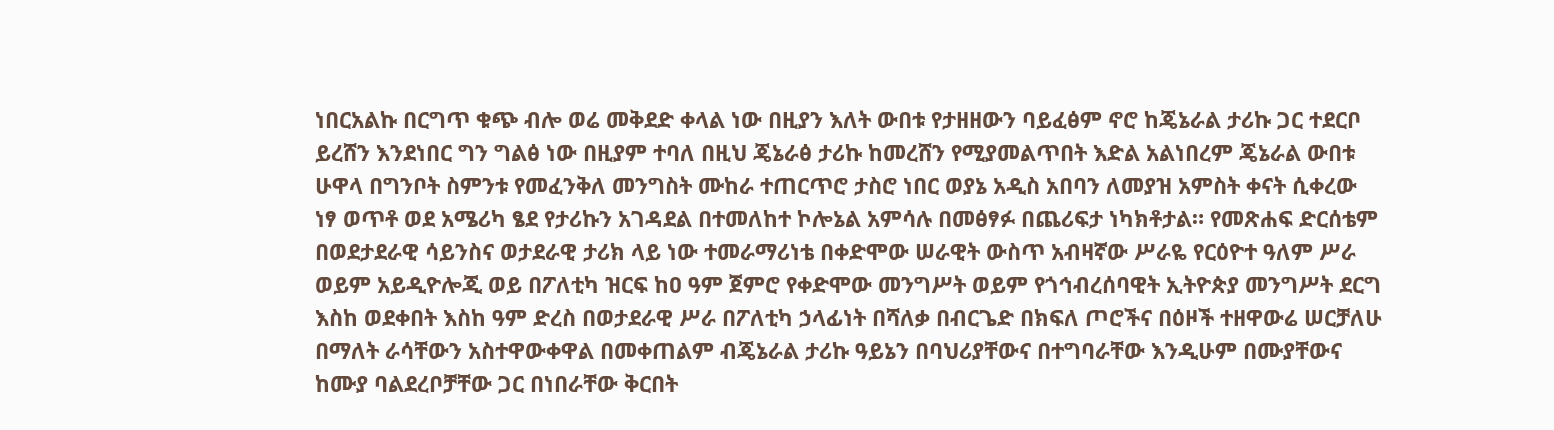ነበርአልኩ በርግጥ ቁጭ ብሎ ወሬ መቅደድ ቀላል ነው በዚያን እለት ውበቱ የታዘዘውን ባይፈፅም ኖሮ ከጄኔራል ታሪኩ ጋር ተደርቦ ይረሸን እንደነበር ግን ግልፅ ነው በዚያም ተባለ በዚህ ጄኔራፅ ታሪኩ ከመረሸን የሚያመልጥበት እድል አልነበረም ጄኔራል ውበቱ ሁዋላ በግንቦት ስምንቱ የመፈንቅለ መንግስት ሙከራ ተጠርጥሮ ታስሮ ነበር ወያኔ አዲስ አበባን ለመያዝ አምስት ቀናት ሲቀረው ነፃ ወጥቶ ወደ አሜሪካ ፄደ የታሪኩን አገዳደል በተመለከተ ኮሎኔል አምሳሉ በመፅፃፉ በጨሪፍታ ነካክቶታል። የመጽሐፍ ድርሰቴም በወደታደራዊ ሳይንስና ወታደራዊ ታሪክ ላይ ነው ተመራማሪነቴ በቀድሞው ሠራዊት ውስጥ አብዛኛው ሥራዬ የርዕዮተ ዓለም ሥራ ወይም አይዲዮሎጂ ወይ በፖለቲካ ዝርፍ ከዐ ዓም ጀምሮ የቀድሞው መንግሥት ወይም የጎኅብረሰባዊት ኢትዮጵያ መንግሥት ደርግ እስከ ወደቀበት እስከ ዓም ድረስ በወታደራዊ ሥራ በፖለቲካ ኃላፊነት በሻለቃ በብርጌድ በክፍለ ጦሮችና በዕዞች ተዘዋውሬ ሠርቻለሁ በማለት ራሳቸውን አስተዋውቀዋል በመቀጠልም ብጄኔራል ታሪኩ ዓይኔን በባህሪያቸውና በተግባራቸው እንዲሁም በሙያቸውና ከሙያ ባልደረቦቻቸው ጋር በነበራቸው ቅርበት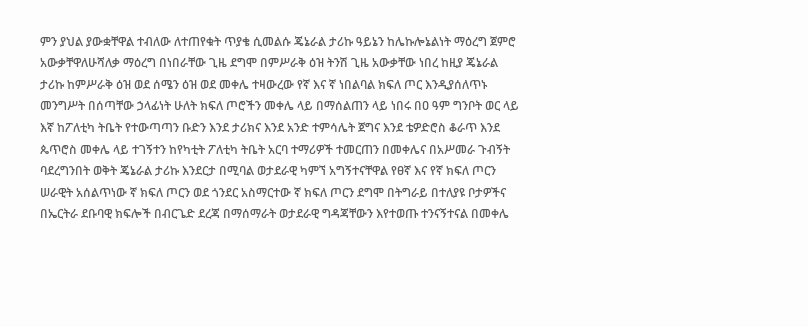ምን ያህል ያውቋቸዋል ተብለው ለተጠየቁት ጥያቄ ሲመልሱ ጄኔራል ታሪኩ ዓይኔን ከሌኩሎኔልነት ማዕረግ ጀምሮ አውቃቸዋለሁሻለቃ ማዕረግ በነበራቸው ጊዜ ደግሞ በምሥራቅ ዕዝ ትንሽ ጊዜ አውቃቸው ነበረ ከዚያ ጄኔራል ታሪኩ ከምሥራቅ ዕዝ ወደ ሰሜን ዕዝ ወደ መቀሌ ተዛውረው የኛ እና ኛ ነበልባል ክፍለ ጦር እንዲያሰለጥኑ መንግሥት በሰጣቸው ኃላፊነት ሁለት ክፍለ ጦሮችን መቀሌ ላይ በማሰልጠን ላይ ነበሩ በዐ ዓም ግንቦት ወር ላይ እኛ ከፖለቲካ ትቤት የተውጣጣን ቡድን እንደ ታሪክና እንደ አንድ ተምሳሌት ጀግና እንደ ቴዎድሮስ ቆራጥ እንደ ጴጥሮስ መቀሌ ላይ ተገኝተን ከየካቲት ፖለቲካ ትቤት አርባ ተማሪዎች ተመርጠን በመቀሌና በአሥመራ ጉብኝት ባደረግንበት ወቅት ጄኔራል ታሪኩ እንደርታ በሚባል ወታደራዊ ካምኘ አግኝተናቸዋል የፀኛ እና የኛ ክፍለ ጦርን ሠራዊት አሰልጥነው ኛ ክፍለ ጦርን ወደ ጎንደር አስማርተው ኛ ክፍለ ጦርን ደግሞ በትግራይ በተለያዩ ቦታዎችና በኤርትራ ደቡባዊ ክፍሎች በብርጌድ ደረጃ በማሰማራት ወታደራዊ ግዳጃቸውን እየተወጡ ተንናኝተናል በመቀሌ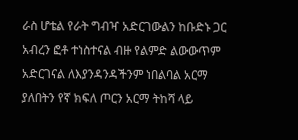ራስ ሆቴል የራት ግብዣ አድርገውልን ከቡድኑ ጋር አብረን ፎቶ ተነስተናል ብዙ የልምድ ልውውጥም አድርገናል ለእያንዳንዳችንም ነበልባል አርማ ያለበትን የኛ ክፍለ ጦርን አርማ ትከሻ ላይ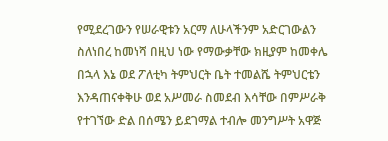የሚደረገውን የሠራዊቱን አርማ ለሁላችንም አድርገውልን ስለነበረ ከመነሻ በዚህ ነው የማውቃቸው ክዚያም ከመቀሌ በኋላ እኔ ወደ ፖለቲካ ትምህርት ቤት ተመልሼ ትምህርቴን እንዳጠናቀቅሁ ወደ አሥመራ ስመደብ እሳቸው በምሥራቅ የተገኘው ድል በሰሜን ይደገማል ተብሎ መንግሥት አዋጅ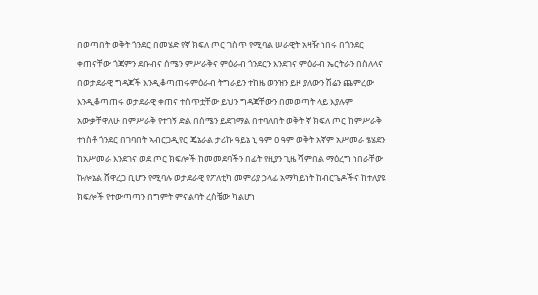በወጣበት ወቅት ጎንደር በመሄድ የኛ ክፍለ ጦር ገስጥ የሚባል ሠራዊት አዛዥ ነበሩ በጎንደር ቀጠናቸው ጎጃምን ደቡብና ሰሜን ምሥራቅና ምዕራብ ጎንደርን እንደገና ምዕራብ ኤርትራን በስለላና በወታደራዊ ግዳጆች እንዲቆጣጠሩምዕራብ ትግራይን ተከዜ ወንዝን ይዞ ያለውን ሽሬን ጨምረው እንዲቆጣጠሩ ወታደራዊ ቀጠና ተሰጥቷቸው ይህን ግዳጃቸውን በመወጣት ላይ እያሉም አውቃቸዋለሁ በምሥራቅ የተገኝ ድል በሰሜን ይደገማል በተባለበት ወቅት ኛ ክፍለ ጦር ከምሥራቅ ተነስቶ ጎንደር በገባበት ኣብርጋዲየር ጄኔራል ታሪኩ ዓይኔ ኒ ዓም ዐ ዓም ወቅት አኛም አሥመራ ፄሄደን ከአሥመራ እንደገና ወደ ጦር ክፍሎች ከመመደባችን በፊት የዚያን ጊዜ ሻምበል ማዕረግ ነበራቸው ኩሎኔል ሸዋረጋ ቢሆን የሚባሉ ወታደራዊ የፖለቲካ መምሪያ ኃላፊ አማካይነት ከብርጌዶችና ከተለያዩ ክፍሎች የተውጣጣን በግምት ምናልባት ረስቼው ካልሆነ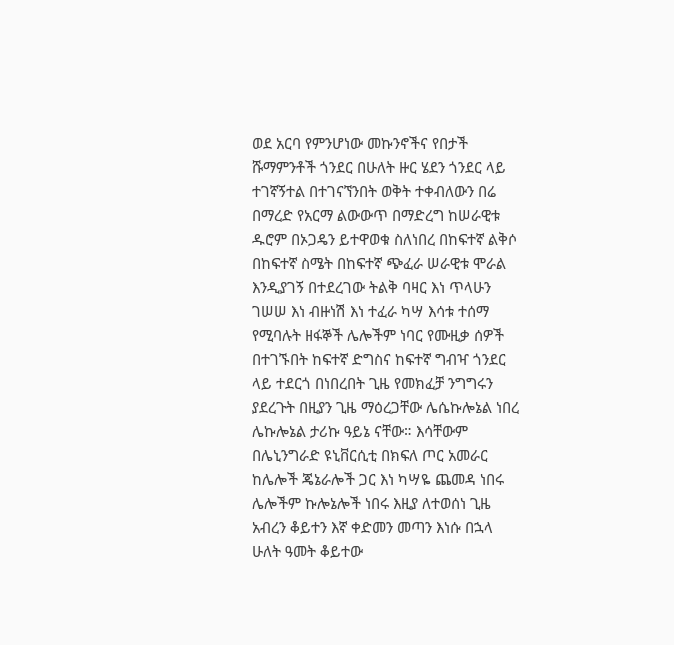ወደ አርባ የምንሆነው መኩንኖችና የበታች ሹማምንቶች ጎንደር በሁለት ዙር ሄደን ጎንደር ላይ ተገኛኝተል በተገናኘንበት ወቅት ተቀብለውን በሬ በማረድ የአርማ ልውውጥ በማድረግ ከሠራዊቱ ዱሮም በኦጋዴን ይተዋወቁ ስለነበረ በከፍተኛ ልቅሶ በከፍተኛ ስሜት በከፍተኛ ጭፈራ ሠራዊቱ ሞራል እንዲያገኝ በተደረገው ትልቅ ባዛር እነ ጥላሁን ገሠሠ እነ ብዙነሽ እነ ተፈራ ካሣ እሳቱ ተሰማ የሚባሉት ዘፋኞች ሌሎችም ነባር የሙዚቃ ሰዎች በተገኙበት ከፍተኛ ድግስና ከፍተኛ ግብዣ ጎንደር ላይ ተደርጎ በነበረበት ጊዜ የመክፈቻ ንግግሩን ያደረጉት በዚያን ጊዜ ማዕረጋቸው ሌሴኩሎኔል ነበረ ሌኩሎኔል ታሪኩ ዓይኔ ናቸው። እሳቸውም በሌኒንግራድ ዩኒቨርሲቲ በክፍለ ጦር አመራር ከሌሎች ጄኔራሎች ጋር እነ ካሣዬ ጨመዳ ነበሩ ሌሎችም ኩሎኔሎች ነበሩ እዚያ ለተወሰነ ጊዜ አብረን ቆይተን እኛ ቀድመን መጣን እነሱ በኋላ ሁለት ዓመት ቆይተው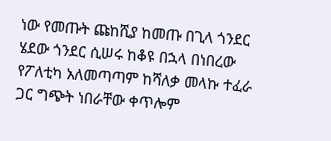ነው የመጡት ጩከሺያ ከመጡ በጊላ ጎንደር ሄደው ጎንደር ሲሠሩ ከቆዩ በኋላ በነበረው የፖለቲካ አለመጣጣም ከሻለቃ መላኩ ተፈራ ጋር ግጭት ነበራቸው ቀጥሎም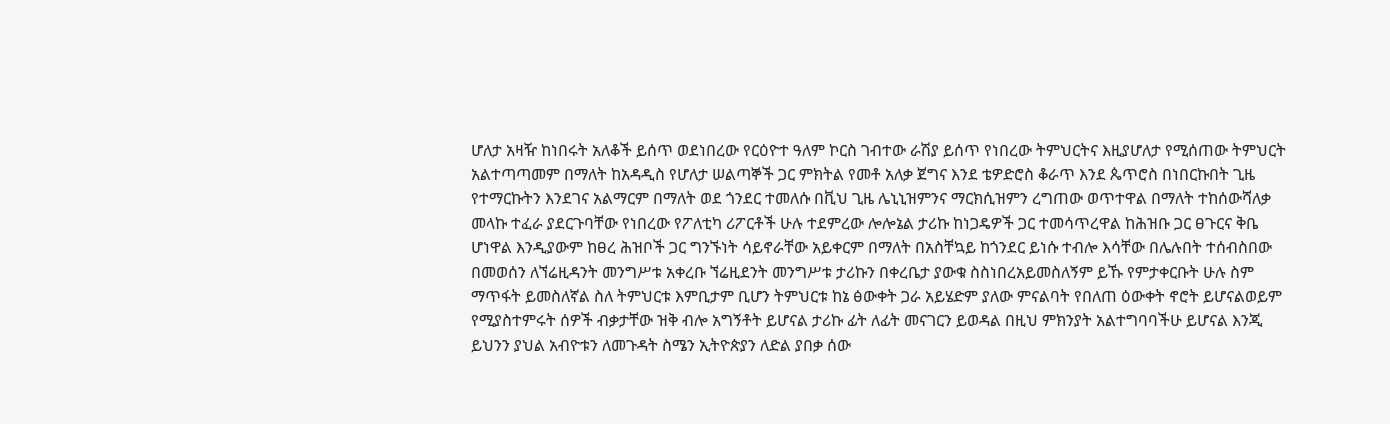ሆለታ አዛዥ ከነበሩት አለቆች ይሰጥ ወደነበረው የርዕዮተ ዓለም ኮርስ ገብተው ራሽያ ይሰጥ የነበረው ትምህርትና እዚያሆለታ የሚሰጠው ትምህርት አልተጣጣመም በማለት ከአዳዲስ የሆለታ ሠልጣኞች ጋር ምክትል የመቶ አለቃ ጀግና እንደ ቴዎድሮስ ቆራጥ እንደ ጴጥሮስ በነበርኩበት ጊዜ የተማርኩትን እንደገና አልማርም በማለት ወደ ጎንደር ተመለሱ በቪህ ጊዜ ሌኒኒዝምንና ማርክሲዝምን ረግጠው ወጥተዋል በማለት ተከሰውሻለቃ መላኩ ተፈራ ያደርጉባቸው የነበረው የፖለቲካ ሪፖርቶች ሁሉ ተደምረው ሎሎኔል ታሪኩ ከነጋዴዎች ጋር ተመሳጥረዋል ከሕዝቡ ጋር ፀጉርና ቅቤ ሆነዋል እንዲያውም ከፀረ ሕዝቦች ጋር ግንኙነት ሳይኖራቸው አይቀርም በማለት በአስቸኳይ ከጎንደር ይነሱ ተብሎ እሳቸው በሌሉበት ተሰብስበው በመወሰን ለኘሬዚዳንት መንግሥቱ አቀረቡ ኘሬዚደንት መንግሥቱ ታሪኩን በቀረቤታ ያውቁ ስስነበረአይመስለኝም ይኹ የምታቀርቡት ሁሉ ስም ማጥፋት ይመስለኛል ስለ ትምህርቱ እምቢታም ቢሆን ትምህርቱ ከኔ ፅውቀት ጋራ አይሄድም ያለው ምናልባት የበለጠ ዕውቀት ኖሮት ይሆናልወይም የሚያስተምሩት ሰዎች ብቃታቸው ዝቅ ብሎ አግኝቶት ይሆናል ታሪኩ ፊት ለፊት መናገርን ይወዳል በዚህ ምክንያት አልተግባባችሁ ይሆናል እንጂ ይህንን ያህል አብዮቱን ለመጉዳት ስሜን ኢትዮጵያን ለድል ያበቃ ሰው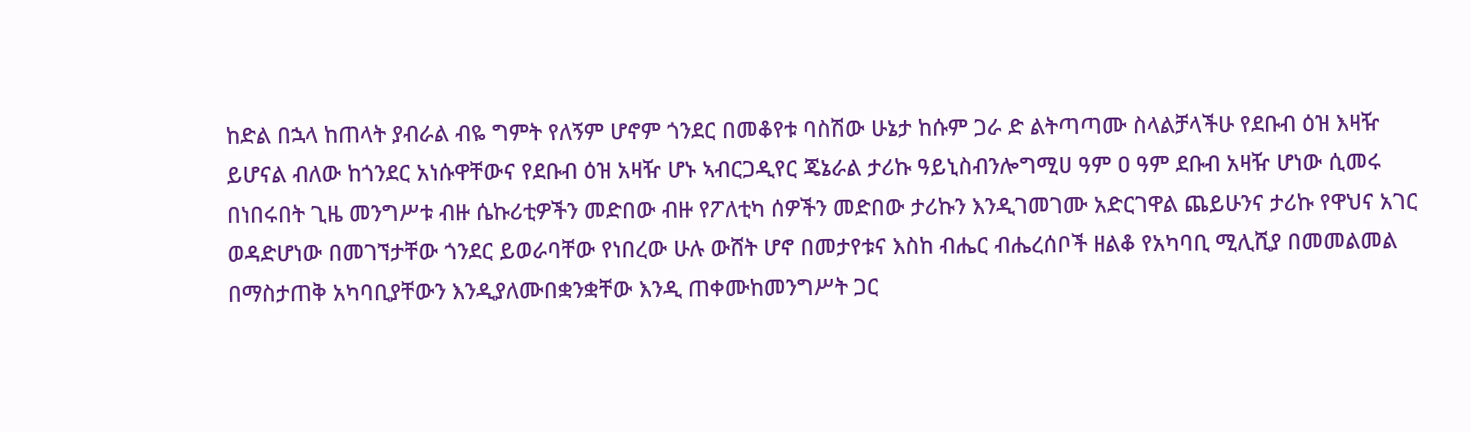ከድል በኋላ ከጠላት ያብራል ብዬ ግምት የለኝም ሆኖም ጎንደር በመቆየቱ ባስሽው ሁኔታ ከሱም ጋራ ድ ልትጣጣሙ ስላልቻላችሁ የደቡብ ዕዝ እዛዥ ይሆናል ብለው ከጎንደር አነሱዋቸውና የደቡብ ዕዝ አዛዥ ሆኑ ኣብርጋዲየር ጄኔራል ታሪኩ ዓይኒስብንሎግሚሀ ዓም ዐ ዓም ደቡብ አዛዥ ሆነው ሲመሩ በነበሩበት ጊዜ መንግሥቱ ብዙ ሴኩሪቲዎችን መድበው ብዙ የፖለቲካ ሰዎችን መድበው ታሪኩን እንዲገመገሙ አድርገዋል ጨይሁንና ታሪኩ የዋህና አገር ወዳድሆነው በመገኘታቸው ጎንደር ይወራባቸው የነበረው ሁሉ ውሸት ሆኖ በመታየቱና እስከ ብሔር ብሔረሰቦች ዘልቆ የአካባቢ ሚሊሺያ በመመልመል በማስታጠቅ አካባቢያቸውን እንዲያለሙበቋንቋቸው እንዲ ጠቀሙከመንግሥት ጋር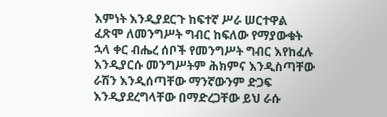እምነት እንዲያደርጉ ከፍተኛ ሥራ ሠርተዋል ፈጽሞ ለመንግሥት ግብር ከፍለው የማያውቁት ኋላ ቀር ብሔረ ሰቦች የመንግሥት ግብር እየከፈሉ እንዲያርሱ መንግሥትም ሕክምና እንዲስጣቸው ራሽን እንዲሰጣቸው ማንኛውንም ድጋፍ እንዲያደረግላቸው በማድረጋቸው ይህ ራሱ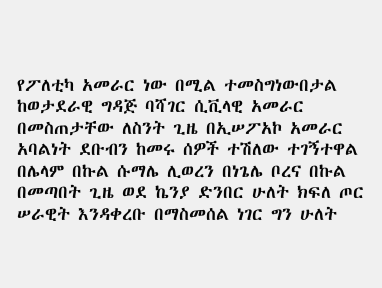የፖለቲካ አመራር ነው በሚል ተመስግነውበታል ከወታደራዊ ግዳጅ ባሻገር ሲቪላዊ አመራር በመስጠታቸው ለስንት ጊዜ በኢሠፖአኮ አመራር አባልነት ደቡብን ከመሩ ሰዎች ተሽለው ተገኝተዋል በሌላም በኩል ሱማሌ ሊወረን በነጌሌ ቦረና በኩል በመጣበት ጊዜ ወደ ኬንያ ድንበር ሁለት ክፍለ ጦር ሠራዊት እንዳቀረቡ በማስመሰል ነገር ግን ሁለት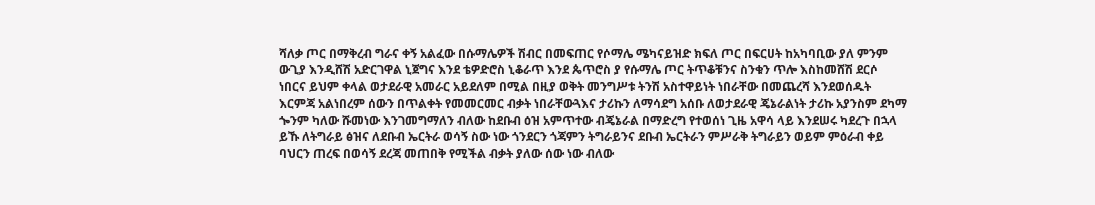ሻለቃ ጦር በማቅረብ ግራና ቀኝ አልፈው በሱማሌዎች ሽብር በመፍጠር የሶማሌ ሜካናይዝድ ክፍለ ጦር በፍርሀት ከአካባቢው ያለ ምንም ውጊያ እንዲሸሽ አድርገዋል ኒጀግና እንደ ቴዎድሮስ ኒቆራጥ እንደ ጴጥሮስ ያ የሱማሌ ጦር ትጥቆቹንና ስንቁን ጥሎ እስከመሸሽ ደርሶ ነበርና ይህም ቀላል ወታደራዊ አመራር አይደለም በሚል በዚያ ወቅት መንግሥቱ ትንሽ አስተዋይነት ነበራቸው በመጨረሻ እንደወሰዱት እርምጃ አልነበረም ሰውን በጥልቀት የመመርመር ብቃት ነበራቸውጓእና ታሪኩን ለማሳደግ አሰቡ ለወታደራዊ ጄኔራልነት ታሪኩ አያንስም ደካማ ጐንም ካለው ሹመነው እንገመግማለን ብለው ከደቡብ ዕዝ አምጥተው ብጄኔራል በማድረግ የተወሰነ ጊዜ አዋሳ ላይ እንደሠሩ ካደረጉ በኋላ ይኹ ለትግራይ ፅዝና ለደቡብ ኤርትራ ወሳኝ ስው ነው ጎንደርን ጎጃምን ትግራይንና ደቡብ ኤርትራን ምሥራቅ ትግራይን ወይም ምዕራብ ቀይ ባህርን ጠረፍ በወሳኝ ደረጃ መጠበቅ የሚችል ብቃት ያለው ሰው ነው ብለው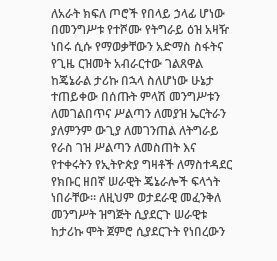ለአራት ክፍለ ጦሮች የበላይ ኃላፊ ሆነው በመንግሥቱ የተሾሙ የትግራይ ዕዝ አዛዥ ነበሩ ሲሱ የማወቃቸውን አድማስ ስፋትና የጊዜ ርዝመት አብራርተው ገልጸዋል ከጄኔራል ታሪኩ በኋላ ስለሆነው ሁኔታ ተጠይቀው በሰጡት ምላሽ መንግሥቱን ለመገልበጥና ሥልጣን ለመያዝ ኤርትራን ያለምንም ውጊያ ለመገንጠል ለትግራይ የራስ ገዝ ሥልጣን ለመስጠት እና የተቀሩትን የኢትዮጵያ ግዛቶች ለማስተዳደር የክቡር ዘበኛ ሠራዊት ጄኔራሎች ፍላጎት ነበራቸው። ለዚህም ወታደራዊ መፈንቅለ መንግሥት ዝግጅት ሲያደርጉ ሠራዊቱ ከታሪኩ ሞት ጀምሮ ሲያደርጉት የነበረውን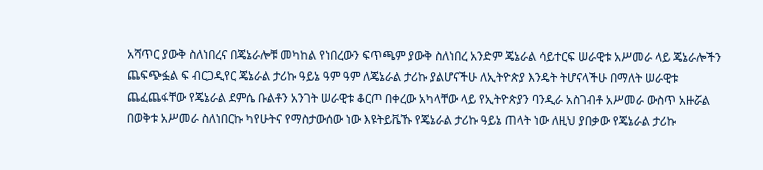አሻጥር ያውቅ ስለነበረና በጄኔራሎቹ መካከል የነበረውን ፍጥጫም ያውቅ ስለነበረ አንድም ጄኔራል ሳይተርፍ ሠራዊቱ አሥመራ ላይ ጄኔራሎችን ጨፍጭፏል ፍ ብርጋዲየር ጄኔራል ታሪኩ ዓይኔ ዓም ዓም ለጄኔራል ታሪኩ ያልሆናችሁ ለኢትዮጵያ እንዴት ትሆናላችሁ በማለት ሠራዊቱ ጨፈጨፋቸው የጄኔራል ደምሴ ቡልቶን አንገት ሠራዊቱ ቆርጦ በቀረው አካላቸው ላይ የኢትዮጵያን ባንዲራ አስገብቶ አሥመራ ውስጥ አዙሯል በወቅቱ አሥመራ ስለነበርኩ ካየሁትና የማስታውሰው ነው እዩትይቬኹ የጄኔራል ታሪኩ ዓይኔ ጠላት ነው ለዚህ ያበቃው የጄኔራል ታሪኩ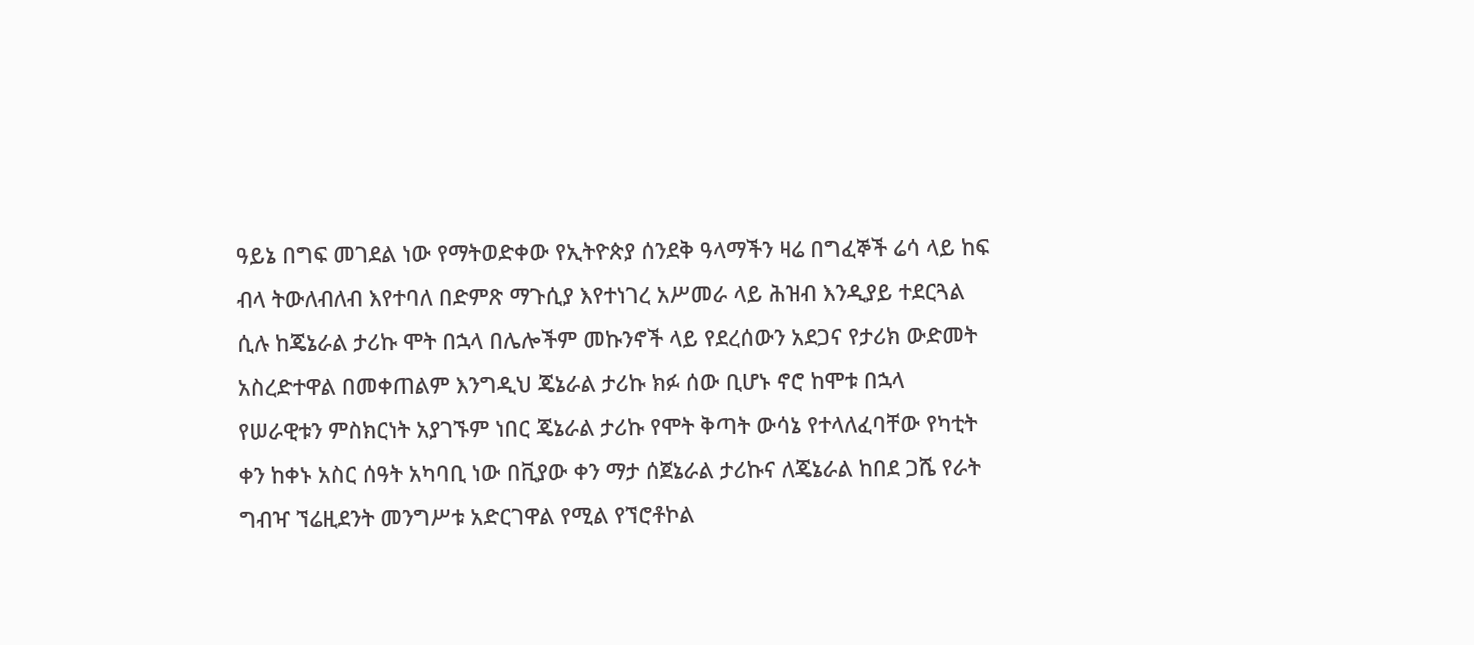ዓይኔ በግፍ መገደል ነው የማትወድቀው የኢትዮጵያ ሰንደቅ ዓላማችን ዛሬ በግፈኞች ሬሳ ላይ ከፍ ብላ ትውለብለብ እየተባለ በድምጽ ማጉሲያ እየተነገረ አሥመራ ላይ ሕዝብ እንዲያይ ተደርጓል ሲሉ ከጄኔራል ታሪኩ ሞት በኋላ በሌሎችም መኩንኖች ላይ የደረሰውን አደጋና የታሪክ ውድመት አስረድተዋል በመቀጠልም እንግዲህ ጄኔራል ታሪኩ ክፉ ሰው ቢሆኑ ኖሮ ከሞቱ በኋላ የሠራዊቱን ምስክርነት አያገኙም ነበር ጄኔራል ታሪኩ የሞት ቅጣት ውሳኔ የተላለፈባቸው የካቲት ቀን ከቀኑ አስር ሰዓት አካባቢ ነው በቪያው ቀን ማታ ሰጀኔራል ታሪኩና ለጄኔራል ከበደ ጋሼ የራት ግብዣ ኘሬዚደንት መንግሥቱ አድርገዋል የሚል የኘሮቶኮል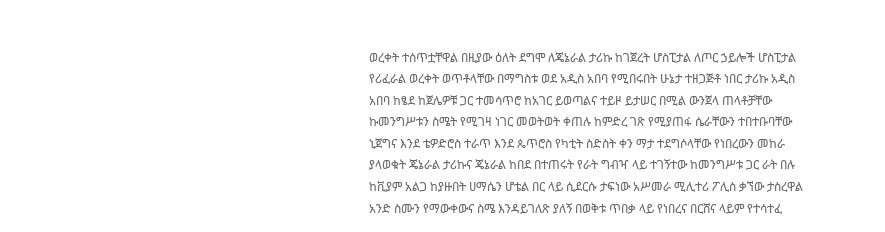ወረቀት ተሰጥቷቸዋል በዚያው ዕለት ደግሞ ለጄኔራል ታሪኩ ከገጀረት ሆስፒታል ለጦር ኃይሎች ሆስፒታል የሪፈራል ወረቀት ወጥቶላቸው በማግስቱ ወደ አዲስ አበባ የሚበሩበት ሁኔታ ተዘጋጅቶ ነበር ታሪኩ አዲስ አበባ ከፄደ ከጀሌዎቹ ጋር ተመሳጥሮ ከአገር ይወጣልና ተይዞ ይታሠር በሚል ውንጀላ ጠላቶቻቸው ኩመንግሥቱን ስሜት የሚገዛ ነገር መወትወት ቀጠሉ ከምድረ ገጽ የሚያጠፋ ሴራቸውን ተበተቡባቸው ኒጀግና እንደ ቴዎድሮስ ተራጥ እንደ ጴጥሮስ የካቲት ስድስት ቀን ማታ ተደግሶላቸው የነበረውን መከራ ያላወቁት ጄኔራል ታሪኩና ጄኔራል ከበደ በተጠሩት የራት ግብዣ ላይ ተገኝተው ከመንግሥቱ ጋር ራት በሉ ከቪያም አልጋ ከያዙበት ሀማሴን ሆቴል በር ላይ ሲደርሱ ታፍነው አሥመራ ሚሊተሪ ፖሊስ ቃኘው ታስረዋል አንድ ስሙን የማውቀውና ስሜ እንዳይገለጽ ያለኝ በወቅቱ ጥበቃ ላይ የነበረና በርሸና ላይም የተሳተፈ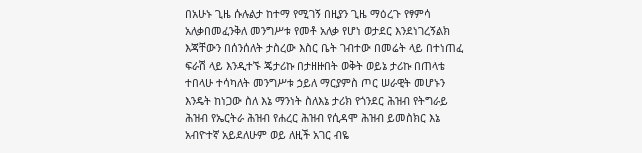በአሁኑ ጊዜ ሱሉልታ ከተማ የሚገኝ በዚያን ጊዜ ማዕረጉ የፃምሳ አለቃበመፈንቅለ መንግሥቱ የመቶ አለቃ የሆነ ወታደር እንደነገረኝልክ እጃቸውን በሰንሰለት ታስረው እስር ቤት ገብተው በመሬት ላይ በተነጠፈ ፍራሽ ላይ እንዲተኙ ጄታሪኩ በታዘዙበት ወቅት ወይኔ ታሪኩ በጠላቴ ተበላሁ ተሳካለት መንግሥቱ ኃይለ ማርያምስ ጦር ሠራዊት መሆኑን እንዴት ከነጋው ስለ እኔ ማንነት ስለእኔ ታሪክ የጎንደር ሕዝብ የትግራይ ሕዝብ የኤርትራ ሕዝብ የሐረር ሕዝብ የሲዳሞ ሕዝብ ይመስክር እኔ አብዮተኛ አይደለሁም ወይ ለዚች አገር ብዬ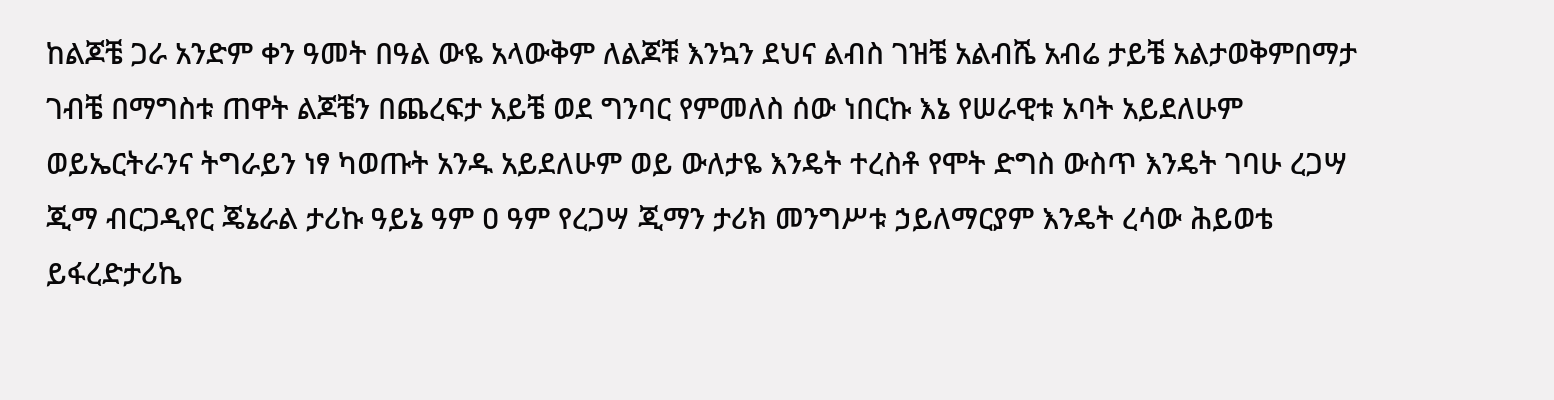ከልጆቼ ጋራ አንድም ቀን ዓመት በዓል ውዬ አላውቅም ለልጆቹ እንኳን ደህና ልብስ ገዝቼ አልብሼ አብሬ ታይቼ አልታወቅምበማታ ገብቼ በማግስቱ ጠዋት ልጆቼን በጨረፍታ አይቼ ወደ ግንባር የምመለስ ሰው ነበርኩ እኔ የሠራዊቱ አባት አይደለሁም ወይኤርትራንና ትግራይን ነፃ ካወጡት አንዱ አይደለሁም ወይ ውለታዬ እንዴት ተረስቶ የሞት ድግስ ውስጥ እንዴት ገባሁ ረጋሣ ጂማ ብርጋዲየር ጄኔራል ታሪኩ ዓይኔ ዓም ዐ ዓም የረጋሣ ጂማን ታሪክ መንግሥቱ ኃይለማርያም እንዴት ረሳው ሕይወቴ ይፋረድታሪኬ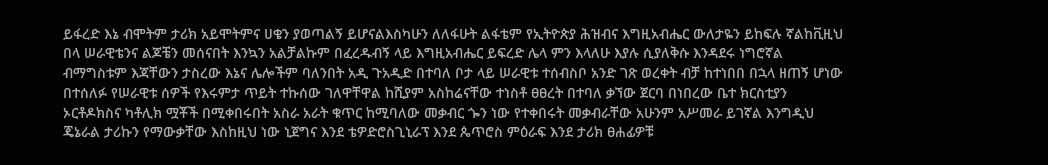ይፋረድ እኔ ብሞትም ታሪክ አይሞትምና ሀቄን ያወጣልኝ ይሆናልእስካሁን ለለፋሁት ልፋቴም የኢትዮጵያ ሕዝብና እግዚአብሔር ውለታዬን ይከፍሉ ኛልከቪዚህ በላ ሠራዊቴንና ልጆቼን መሰናበት እንኳን አልቻልኩም በፈረዱብኝ ላይ እግዚአብሔር ይፍረድ ሌላ ምን እላለሁ እያሉ ሲያለቅሱ እንዳደሩ ነግሮኛል ብማግስቱም እጃቸውን ታስረው እኔና ሌሎችም ባለንበት አዲ ጉአዲድ በተባለ ቦታ ላይ ሠራዊቱ ተሰብስቦ አንድ ገጽ ወረቀት ብቻ ከተነበበ በኋላ ዘጠኝ ሆነው በተሰለፉ የሠራዊቱ ሰዎች የእሩምታ ጥይት ተኩሰው ገለዋቸዋል ከሺያም አስከሬናቸው ተነስቶ ፀፀረት በተባለ ቃኘው ጀርባ በነበረው ቤተ ክርስቲያን ኦርቶዶክስና ካቶሊክ ሟቾች በሚቀበሩበት አስራ አራት ቁጥር ከሚባለው መቃብር ጐን ነው የተቀበሩት መቃብራቸው አሁንም አሥመራ ይገኛል እንግዲህ ጄኔራል ታሪኩን የማውቃቸው እስከዚህ ነው ኒጀግና እንደ ቴዎድሮስጊኒራፕ እንደ ጴጥሮስ ምዕራፍ እንደ ታሪክ ፀሐፊዎቹ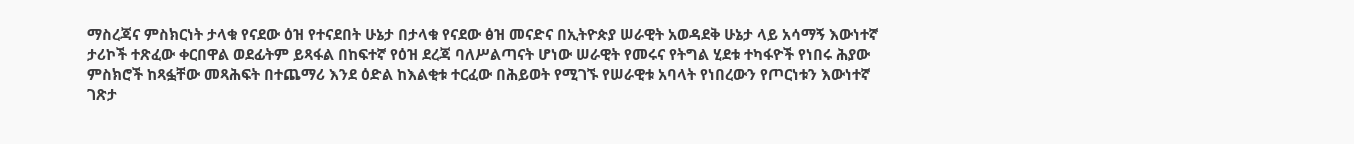ማስረጃና ምስክርነት ታላቁ የናደው ዕዝ የተናደበት ሁኔታ በታላቁ የናደው ፅዝ መናድና በኢትዮጵያ ሠራዊት አወዳደቅ ሁኔታ ላይ አሳማኝ እውነተኛ ታሪኮች ተጽፈው ቀርበዋል ወደፊትም ይጻፋል በከፍተኛ የዕዝ ደረጃ ባለሥልጣናት ሆነው ሠራዊት የመሩና የትግል ሂደቱ ተካፋዮች የነበሩ ሕያው ምስክሮች ከጻፏቸው መጻሕፍት በተጨማሪ እንደ ዕድል ከእልቂቱ ተርፈው በሕይወት የሚገኙ የሠራዊቱ አባላት የነበረውን የጦርነቱን እውነተኛ ገጽታ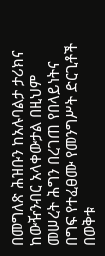በመግለጽ ሕዝቡን ከአሉባልታ ታሪክና ከውዥንብር አላቀውታል በዚህም መሠረት ሕግን በረገጠ የበላይነትና በግፍ የተፈፀሙ የመንግሥት ድርጊቶች በወቅቱ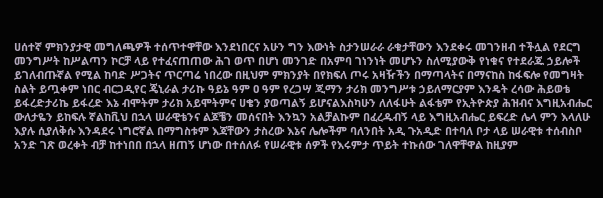ሀሰተኛ ምክንያታዊ መግለጫዎች ተሰጥተዋቸው እንደነበርና አሁን ግን እውነት ስታንሠራራ ራቁታቸውን እንደቀሩ መገንዘብ ተችሏል የደርግ መንግሥት ከሥልጣን ኮርቻ ላይ የተፈናጠጠው ሕገ ወጥ በሆነ መንገድ በአምባ ገነንነት መሆኑን ስለሚያውቅ የነቁና የተደራጁ ኃይሎች ይገለብጡኛል የሚል ከባድ ሥጋትና ጥርጣሬ ነበረው በዚህም ምክንያት በየክፍለ ጦሩ አዛዥችን በማጣላትና በማናከስ ከፋፍሎ የመግዛት ስልት ይጧቀም ነበር ብርጋዲየር ጄኒራል ታሪኩ ዓይኔ ዓም ዐ ዓም የረጋሣ ጂማን ታሪክ መንግሥቱ ኃይለማርያም እንዴት ረሳው ሕይወቴ ይፋረድታሪኬ ይፋረድ እኔ ብሞትም ታሪክ አይሞትምና ሀቄን ያወጣልኝ ይሆናልእስካሁን ለለፋሁት ልፋቴም የኢትዮጵያ ሕዝብና እግዚአብሔር ውለታዬን ይከፍሉ ኛልከቪህ በኋላ ሠራዊቴንና ልጆቼን መሰናበት እንኳን አልቻልኩም በፈረዱብኝ ላይ እግዚአብሔር ይፍረድ ሌላ ምን እላለሁ እያሉ ሲያለቅሱ እንዳደሩ ነግሮኛል በማግስቱም እጃቸውን ታስረው እኔና ሌሎችም ባለንበት አዲ ጉአዲድ በተባለ ቦታ ላይ ሠራዊቱ ተሰብስቦ አንድ ገጽ ወረቀት ብቻ ከተነበበ በኋላ ዘጠኝ ሆነው በተሰለፉ የሠራዊቱ ሰዎች የእሩምታ ጥይት ተኩሰው ገለዋቸዋል ከዚያም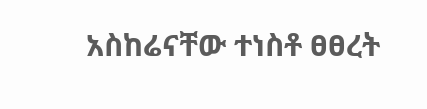አስከሬናቸው ተነስቶ ፀፀረት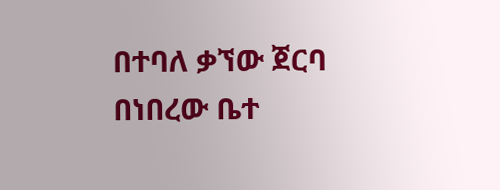በተባለ ቃኘው ጀርባ በነበረው ቤተ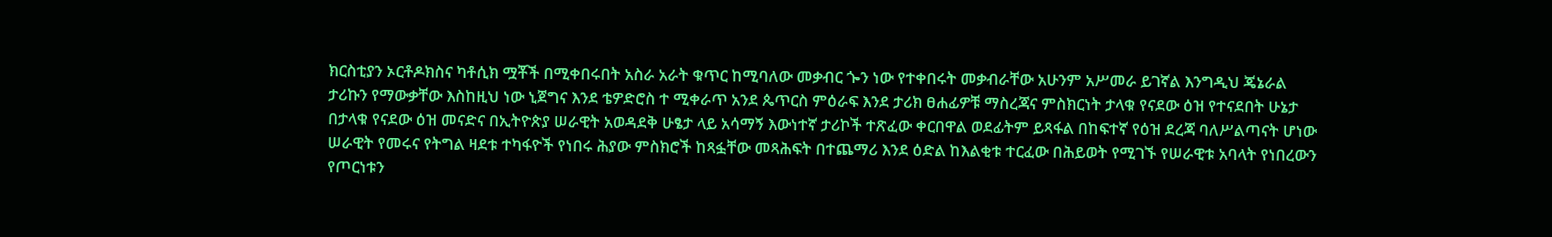ክርስቲያን ኦርቶዶክስና ካቶሲክ ሟቾች በሚቀበሩበት አስራ አራት ቁጥር ከሚባለው መቃብር ጐን ነው የተቀበሩት መቃብራቸው አሁንም አሥመራ ይገኛል እንግዲህ ጄኔራል ታሪኩን የማውቃቸው እስከዚህ ነው ኒጀግና እንደ ቴዎድሮስ ተ ሚቀራጥ አንደ ጴጥርስ ምዕራፍ እንደ ታሪክ ፀሐፊዎቹ ማስረጃና ምስክርነት ታላቁ የናደው ዕዝ የተናደበት ሁኔታ በታላቁ የናደው ዕዝ መናድና በኢትዮጵያ ሠራዊት አወዳደቅ ሁፄታ ላይ አሳማኝ እውነተኛ ታሪኮች ተጽፈው ቀርበዋል ወደፊትም ይጻፋል በከፍተኛ የዕዝ ደረጃ ባለሥልጣናት ሆነው ሠራዊት የመሩና የትግል ዛደቱ ተካፋዮች የነበሩ ሕያው ምስክሮች ከጻፏቸው መጻሕፍት በተጨማሪ እንደ ዕድል ከእልቂቱ ተርፈው በሕይወት የሚገኙ የሠራዊቱ አባላት የነበረውን የጦርነቱን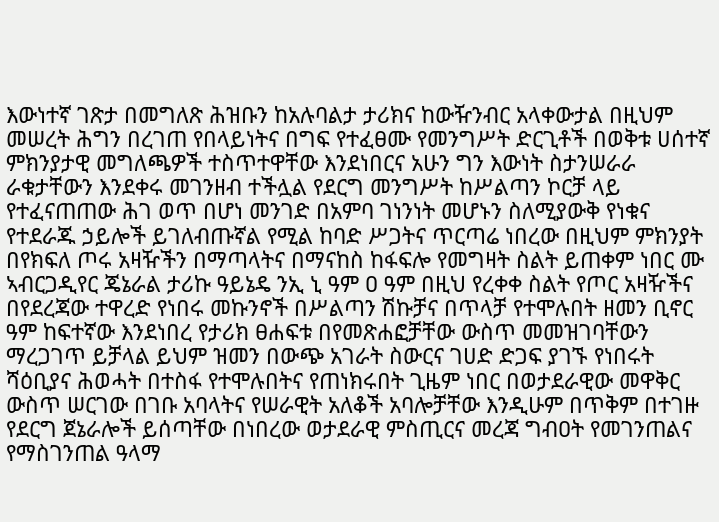እውነተኛ ገጽታ በመግለጽ ሕዝቡን ከአሉባልታ ታሪክና ከውዥንብር አላቀውታል በዚህም መሠረት ሕግን በረገጠ የበላይነትና በግፍ የተፈፀሙ የመንግሥት ድርጊቶች በወቅቱ ሀሰተኛ ምክንያታዊ መግለጫዎች ተስጥተዋቸው እንደነበርና አሁን ግን እውነት ስታንሠራራ ራቁታቸውን እንደቀሩ መገንዘብ ተችሏል የደርግ መንግሥት ከሥልጣን ኮርቻ ላይ የተፈናጠጠው ሕገ ወጥ በሆነ መንገድ በአምባ ገነንነት መሆኑን ስለሚያውቅ የነቁና የተደራጁ ኃይሎች ይገለብጡኛል የሚል ከባድ ሥጋትና ጥርጣሬ ነበረው በዚህም ምክንያት በየክፍለ ጦሩ አዛዥችን በማጣላትና በማናከስ ከፋፍሎ የመግዛት ስልት ይጠቀም ነበር ሙ ኣብርጋዲየር ጄኔራል ታሪኩ ዓይኔዴ ንኢ ኒ ዓም ዐ ዓም በዚህ የረቀቀ ስልት የጦር አዛዥችና በየደረጃው ተዋረድ የነበሩ መኩንኖች በሥልጣን ሽኩቻና በጥላቻ የተሞሉበት ዘመን ቢኖር ዓም ከፍተኛው እንደነበረ የታሪክ ፀሐፍቱ በየመጽሐፎቻቸው ውስጥ መመዝገባቸውን ማረጋገጥ ይቻላል ይህም ዝመን በውጭ አገራት ስውርና ገሀድ ድጋፍ ያገኙ የነበሩት ሻዕቢያና ሕወሓት በተስፋ የተሞሉበትና የጠነክሩበት ጊዜም ነበር በወታደራዊው መዋቅር ውስጥ ሠርገው በገቡ አባላትና የሠራዊት አለቆች አባሎቻቸው እንዲሁም በጥቅም በተገዙ የደርግ ጀኔራሎች ይሰጣቸው በነበረው ወታደራዊ ምስጢርና መረጃ ግብዐት የመገንጠልና የማስገንጠል ዓላማ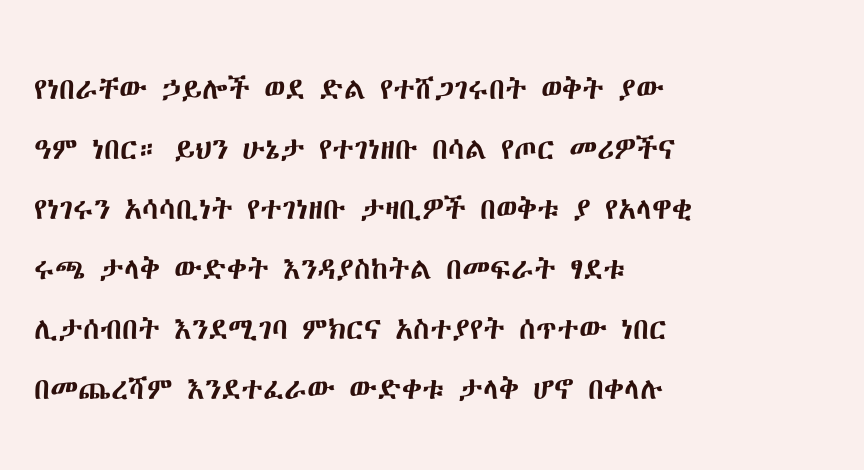የነበራቸው ኃይሎች ወደ ድል የተሸጋገሩበት ወቅት ያው ዓም ነበር። ይህን ሁኔታ የተገነዘቡ በሳል የጦር መሪዎችና የነገሩን አሳሳቢነት የተገነዘቡ ታዛቢዎች በወቅቱ ያ የአላዋቂ ሩጫ ታላቅ ውድቀት እንዳያስከትል በመፍራት ፃደቱ ሊታሰብበት እንደሚገባ ምክርና አስተያየት ሰጥተው ነበር በመጨረሻም እንደተፈራው ውድቀቱ ታላቅ ሆኖ በቀላሉ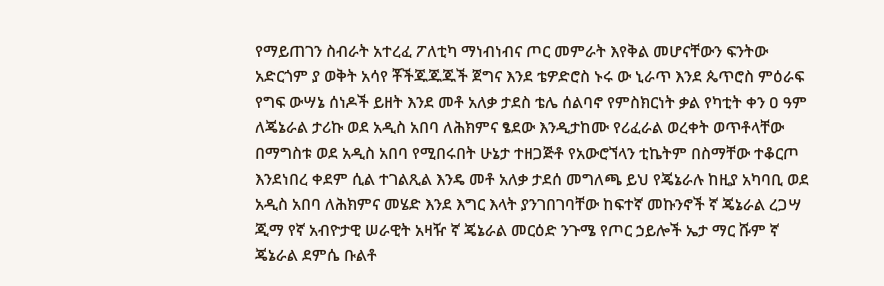የማይጠገን ስብራት አተረፈ ፖለቲካ ማነብነብና ጦር መምራት እየቅል መሆናቸውን ፍንትው አድርጎም ያ ወቅት አሳየ ቾችጁጁጁች ጀግና እንደ ቴዎድሮስ ኑሩ ው ኒራጥ እንደ ጴጥሮስ ምዕራፍ የግፍ ውሣኔ ሰነዶች ይዘት እንደ መቶ አለቃ ታደስ ቴሌ ሰልባኖ የምስክርነት ቃል የካቲት ቀን ዐ ዓም ለጄኔራል ታሪኩ ወደ አዲስ አበባ ለሕክምና ፄደው እንዲታከሙ የሪፈራል ወረቀት ወጥቶላቸው በማግስቱ ወደ አዲስ አበባ የሚበሩበት ሁኔታ ተዘጋጅቶ የአውሮኘላን ቲኬትም በስማቸው ተቆርጦ እንደነበረ ቀደም ሲል ተገልጺል እንዴ መቶ አለቃ ታደሰ መግለጫ ይህ የጄኔራሉ ከዚያ አካባቢ ወደ አዲስ አበባ ለሕክምና መሄድ እንደ እግር እላት ያንገበገባቸው ከፍተኛ መኩንኖች ኛ ጄኔራል ረጋሣ ጂማ የኛ አብዮታዊ ሠራዊት አዛዥ ኛ ጄኔራል መርዕድ ንጉሜ የጦር ኃይሎች ኤታ ማር ሹም ኛ ጄኔራል ደምሴ ቡልቶ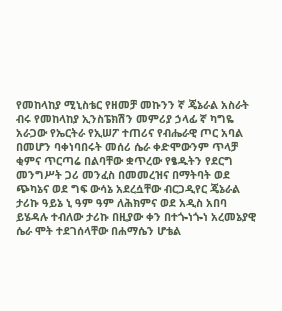የመከላከያ ሚኒስቴር የዘመቻ መኩንን ኛ ጄኔራል አስራት ብሩ የመከላከያ ኢንስፔክሽን መምሪያ ኃላፊ ኛ ካግዬ አራጋው የኤርትራ የኢሠፖ ተጠሪና የብሔራዊ ጦር አባል በመሆን ባቀነባበሩት መሰሪ ሴራ ቀድሞውንም ጥላቻ ቂምና ጥርጣሬ በልባቸው ቋጥረው የፄዱትን የደርግ መንግሥት ጋሪ መንፈስ በመመረዝና በማትባት ወደ ጭካኔና ወደ ግፍ ውሳኔ አደረሷቸው ብርጋዲየር ጄኔራል ታሪኩ ዓይኔ ኒ ዓም ዓም ለሕክምና ወደ አዲስ አበባ ይሄዳሉ ተብለው ታሪኩ በዚያው ቀን በተጐነጐነ አረመኔያዊ ሴራ ሞት ተደገሰላቸው በሐማሴን ሆቴል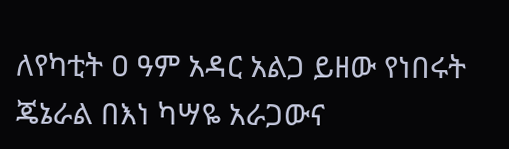ለየካቲት ዐ ዓም አዳር አልጋ ይዘው የነበሩት ጄኔራል በእነ ካሣዬ አራጋውና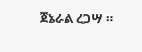ጀኔራል ረጋሣ ።